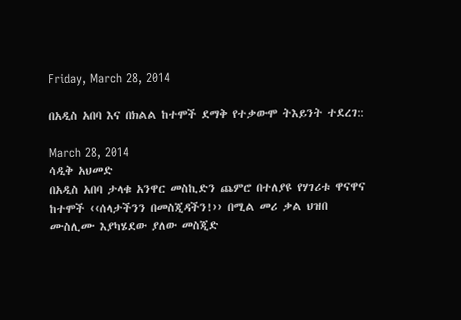Friday, March 28, 2014

በአዲስ አበባ እና በክልል ከተሞች ደማቅ የተቃውሞ ትእይንት ተደረገ::

March 28, 2014
ሳዲቅ አህመድ
በአዲስ አበባ ታላቁ አንዋር መስኪድን ጨምሮ በተለያዩ የሃገሪቱ ዋናዋና ከተሞች ‹‹ሰላታችንን በመስጂዳችን!›› በሚል መሪ ቃል ህዝበ ሙስሊሙ እያካሄደው ያለው መስጂድ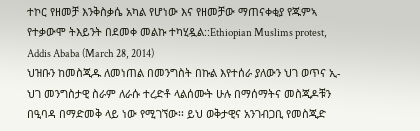ተኮር የዘመቻ እንቅስቃሴ አካል የሆነው እና የዘመቻው ማጠናቀቂያ የጁምኣ የተቃውሞ ትእይንት በደመቀ መልኩ ተካሂዷል::Ethiopian Muslims protest, Addis Ababa (March 28, 2014)
ህዝቡን ከመስጂዱ ለመነጠል በመንግስት በኩል እየተሰራ ያለውን ህገ ወጥና ኢ-ህገ መንግስታዊ ስራም ለራሱ ተረድቶ ላልሰሙት ሁሉ በማሰማትና መስጂዶቹን በዒባዳ በማድመቅ ላይ ነው የሚገኘው፡፡ ይህ ወቅታዊና አንገብጋቢ የመስጂድ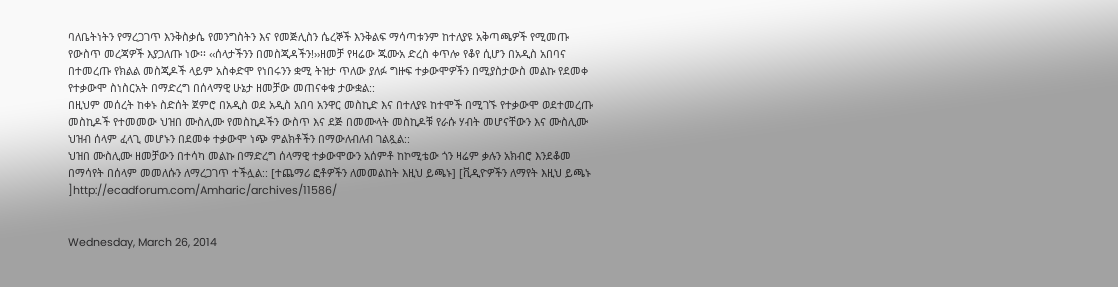ባለቤትነትን የማረጋገጥ እንቅስቃሴ የመንግስትን እና የመጅሊስን ሴረኞች እንቅልፍ ማሳጣቱንም ከተለያዩ አቅጣጫዎች የሚመጡ የውስጥ መረጃዎች እያጋለጡ ነው፡፡ ‹‹ሰላታችንን በመስጂዳችን!››ዘመቻ የዛሬው ጁሙአ ድረስ ቀጥሎ የቆየ ሲሆን በአዲስ አበባና በተመረጡ የክልል መስጂዶች ላይም አስቀድሞ የነበሩንን ቋሚ ትዝታ ጥለው ያለፉ ግዙፍ ተቃውሞዎችን በሚያስታውስ መልኩ የደመቀ የተቃውሞ ስነስርአት በማድረግ በሰላማዊ ሁኔታ ዘመቻው መጠናቀቁ ታውቋል::
በዚህም መሰረት ከቀኑ ስድሰት ጀምሮ በአዲስ ወደ አዲስ አበባ አንዋር መስኪድ እና በተለያዩ ከተሞች በሚገኙ የተቃውሞ ወደተመረጡ መስኪዶች የተመመው ህዝበ ሙስሊሙ የመስኪዶችን ውስጥ እና ደጅ በመሙላት መስኪዶቹ የራሱ ሃብት መሆናቸውን እና ሙስሊሙ ህዝብ ሰላም ፈላጊ መሆኑን በደመቀ ተቃውሞ ነጭ ምልክቶችን በማውለብለብ ገልጿል::
ህዝበ ሙስሊሙ ዘመቻውን በተሳካ መልኩ በማድረግ ሰላማዊ ተቃውሞውን አሰምቶ ከኮሚቴው ጎን ዛሬም ቃሉን አክብሮ እንደቆመ በማሳየት በሰላም መመለሱን ለማረጋገጥ ተችሏል:: [ተጨማሪ ፎቶዎችን ለመመልከት እዚህ ይጫኑ] [ቪዲዮዎችን ለማየት እዚህ ይጫኑ
]http://ecadforum.com/Amharic/archives/11586/


Wednesday, March 26, 2014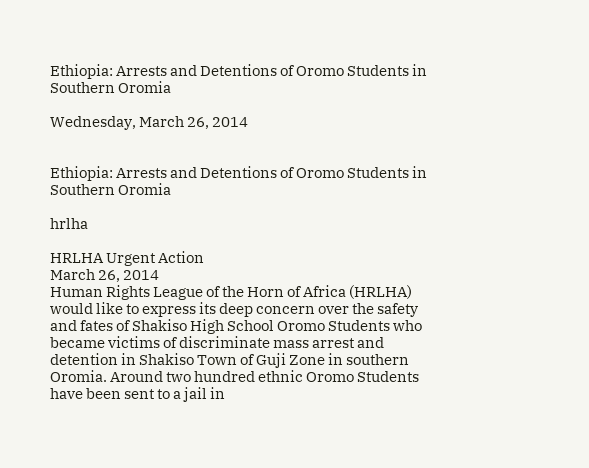Ethiopia: Arrests and Detentions of Oromo Students in Southern Oromia

Wednesday, March 26, 2014


Ethiopia: Arrests and Detentions of Oromo Students in Southern Oromia

hrlha

HRLHA Urgent Action
March 26, 2014
Human Rights League of the Horn of Africa (HRLHA) would like to express its deep concern over the safety and fates of Shakiso High School Oromo Students who became victims of discriminate mass arrest and detention in Shakiso Town of Guji Zone in southern Oromia. Around two hundred ethnic Oromo Students have been sent to a jail in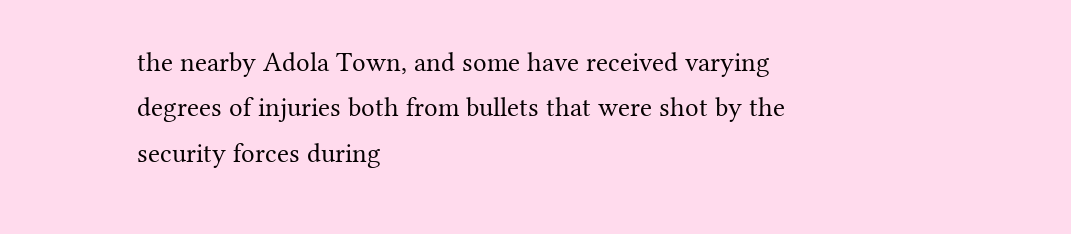the nearby Adola Town, and some have received varying degrees of injuries both from bullets that were shot by the security forces during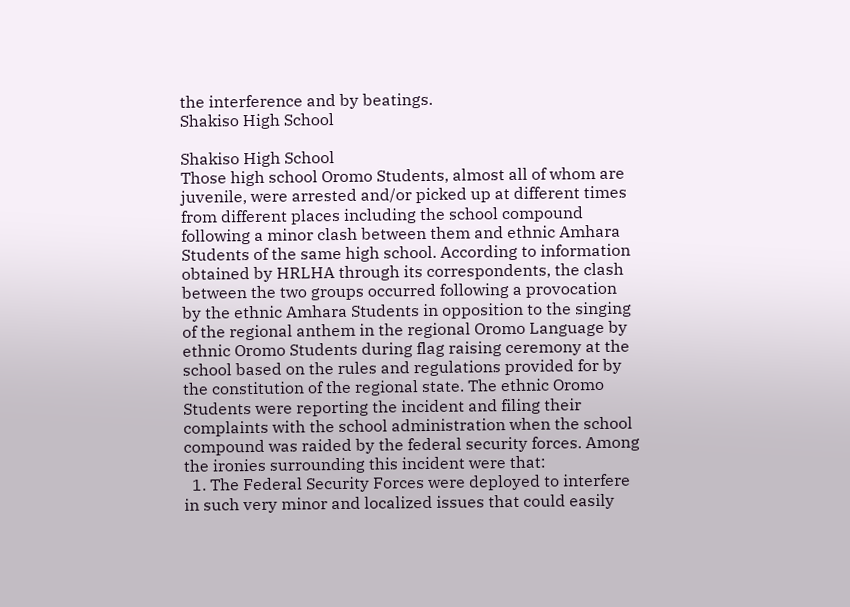the interference and by beatings.
Shakiso High School

Shakiso High School
Those high school Oromo Students, almost all of whom are juvenile, were arrested and/or picked up at different times from different places including the school compound following a minor clash between them and ethnic Amhara Students of the same high school. According to information obtained by HRLHA through its correspondents, the clash between the two groups occurred following a provocation by the ethnic Amhara Students in opposition to the singing of the regional anthem in the regional Oromo Language by ethnic Oromo Students during flag raising ceremony at the school based on the rules and regulations provided for by the constitution of the regional state. The ethnic Oromo Students were reporting the incident and filing their complaints with the school administration when the school compound was raided by the federal security forces. Among the ironies surrounding this incident were that:
  1. The Federal Security Forces were deployed to interfere in such very minor and localized issues that could easily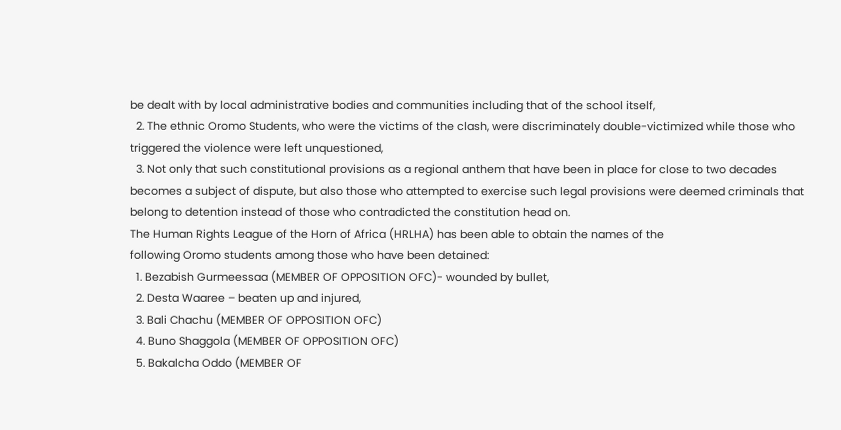be dealt with by local administrative bodies and communities including that of the school itself,
  2. The ethnic Oromo Students, who were the victims of the clash, were discriminately double-victimized while those who triggered the violence were left unquestioned,
  3. Not only that such constitutional provisions as a regional anthem that have been in place for close to two decades becomes a subject of dispute, but also those who attempted to exercise such legal provisions were deemed criminals that belong to detention instead of those who contradicted the constitution head on.
The Human Rights League of the Horn of Africa (HRLHA) has been able to obtain the names of the
following Oromo students among those who have been detained:
  1. Bezabish Gurmeessaa (MEMBER OF OPPOSITION OFC)- wounded by bullet,
  2. Desta Waaree – beaten up and injured,
  3. Bali Chachu (MEMBER OF OPPOSITION OFC)
  4. Buno Shaggola (MEMBER OF OPPOSITION OFC)
  5. Bakalcha Oddo (MEMBER OF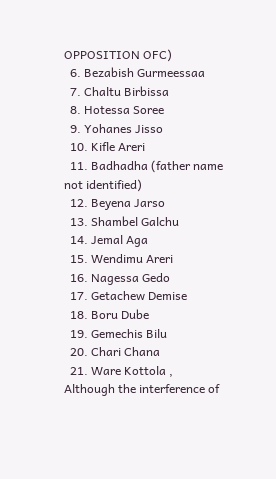OPPOSITION OFC)
  6. Bezabish Gurmeessaa
  7. Chaltu Birbissa
  8. Hotessa Soree
  9. Yohanes Jisso
  10. Kifle Areri
  11. Badhadha (father name not identified)
  12. Beyena Jarso
  13. Shambel Galchu
  14. Jemal Aga
  15. Wendimu Areri
  16. Nagessa Gedo
  17. Getachew Demise
  18. Boru Dube
  19. Gemechis Bilu
  20. Chari Chana
  21. Ware Kottola ,
Although the interference of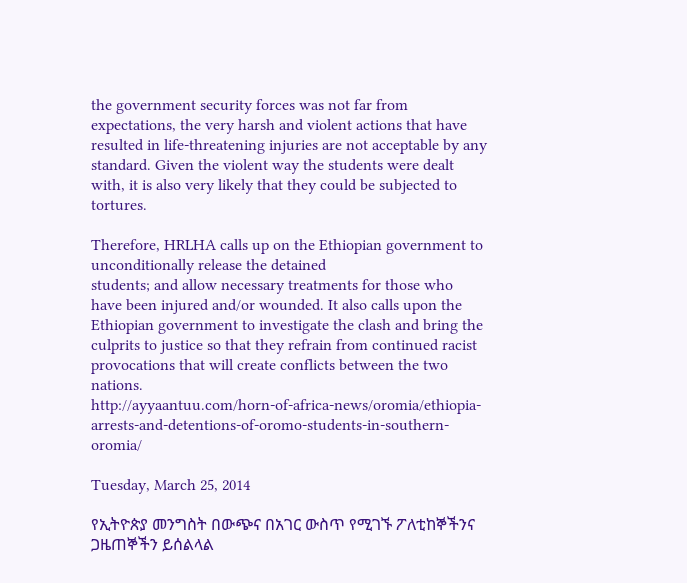the government security forces was not far from expectations, the very harsh and violent actions that have resulted in life-threatening injuries are not acceptable by any standard. Given the violent way the students were dealt with, it is also very likely that they could be subjected to tortures.

Therefore, HRLHA calls up on the Ethiopian government to unconditionally release the detained
students; and allow necessary treatments for those who have been injured and/or wounded. It also calls upon the Ethiopian government to investigate the clash and bring the culprits to justice so that they refrain from continued racist provocations that will create conflicts between the two nations.
http://ayyaantuu.com/horn-of-africa-news/oromia/ethiopia-arrests-and-detentions-of-oromo-students-in-southern-oromia/

Tuesday, March 25, 2014

የኢትዮጵያ መንግስት በውጭና በአገር ውስጥ የሚገኙ ፖለቲከኞችንና ጋዜጠኞችን ይሰልላል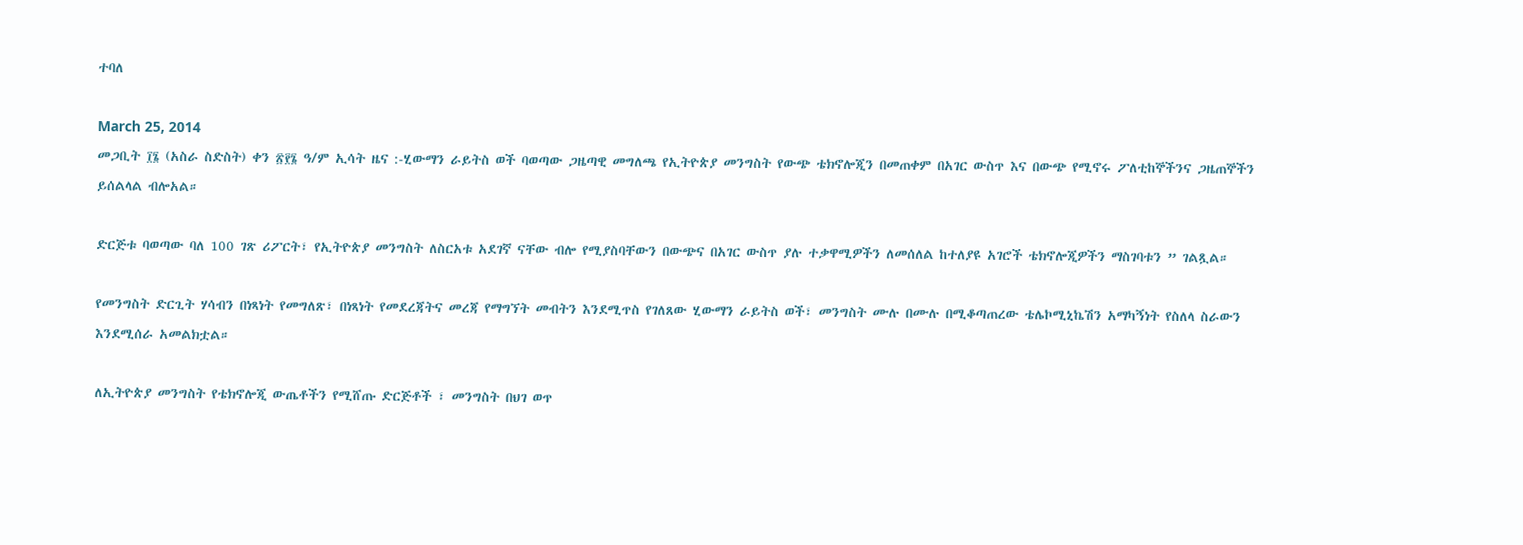ተባለ

March 25, 2014
መጋቢት ፲፮ (አስራ ስድስት) ቀን ፳፻፮ ዓ/ም ኢሳት ዜና :-ሂውማን ራይትስ ወች ባወጣው ጋዜጣዊ መግለጫ የኢትዮጵያ መንግስት የውጭ ቴክኖሎጂን በመጠቀም በአገር ውስጥ እና በውጭ የሚኖሩ ፖለቲከኞችንና ጋዜጠኞችን ይሰልላል ብሎአል።

ድርጅቱ ባወጣው ባለ 100 ገጽ ሪፖርት፣ የኢትዮጵያ መንግስት ለስርአቱ አደገኛ ናቸው ብሎ የሚያስባቸውን በውጭና በአገር ውስጥ ያሉ ተቃዋሚዎችን ለመሰለል ከተለያዩ አገሮች ቴክኖሎጂዎችን ማስገባቱን ” ገልጿል።

የመንግስት ድርጊት ሃሳብን በነጻነት የመግለጽ፣ በነጻነት የመደረጃትና መረጃ የማግኘት መብትን እንደሚጥስ የገለጸው ሂውማን ራይትስ ወች፣ መንግስት ሙሉ በሙሉ በሚቆጣጠረው ቴሌኮሚኒኬሽን አማካኝነት የስለላ ስራውን እንደሚሰራ አመልክቷል።

ለኢትዮጵያ መንግስት የቴክኖሎጂ ውጤቶችን የሚሸጡ ድርጅቶች ፣ መንግስት በህገ ወጥ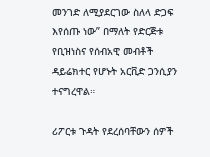መንገድ ለሚያደርገው ስለላ ድጋፍ እየሰጡ ነው” በማለት የድርጅቱ የቢዝነስና የሰብአዊ መብቶች ዳይሬክተር የሆኑት አርቪድ ጋንሲያን ተናግረዋል።

ሪፖርቱ ጉዳት የደረሰባቸውን ሰዎች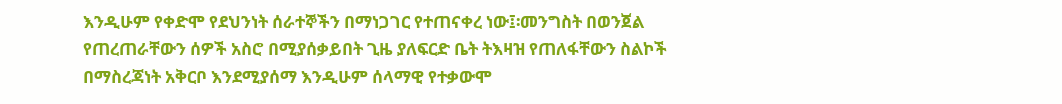እንዲሁም የቀድሞ የደህንነት ሰራተኞችን በማነጋገር የተጠናቀረ ነው፤፡መንግስት በወንጀል የጠረጠራቸውን ሰዎች አስሮ በሚያሰቃይበት ጊዜ ያለፍርድ ቤት ትእዛዝ የጠለፋቸውን ስልኮች በማስረጃነት አቅርቦ እንደሚያሰማ እንዲሁም ሰላማዊ የተቃውሞ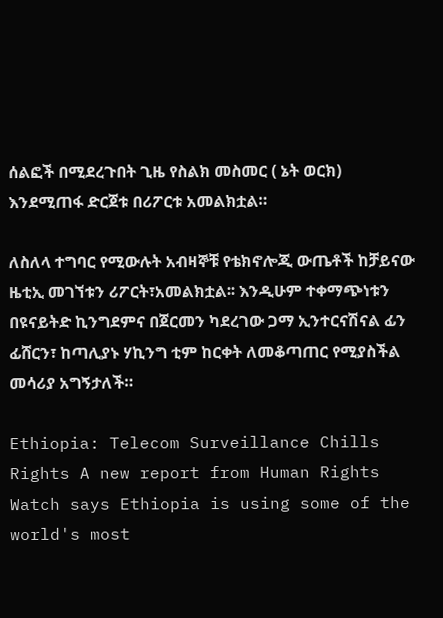ሰልፎች በሚደረጉበት ጊዜ የስልክ መስመር ( ኔት ወርክ) እንደሚጠፋ ድርጀቱ በሪፖርቱ አመልክቷል።

ለስለላ ተግባር የሚውሉት አብዛኞቹ የቴክኖሎጂ ውጤቶች ከቻይናው ዜቲኢ መገኘቱን ሪፖርት፣አመልክቷል፡፡ እንዲሁም ተቀማጭነቱን በዩናይትድ ኪንግደምና በጀርመን ካደረገው ጋማ ኢንተርናሽናል ፊን ፊሸርን፣ ከጣሊያኑ ሃኪንግ ቲም ከርቀት ለመቆጣጠር የሚያስችል መሳሪያ አግኝታለች።

Ethiopia: Telecom Surveillance Chills Rights A new report from Human Rights Watch says Ethiopia is using some of the world's most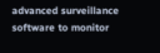advanced surveillance software to monitor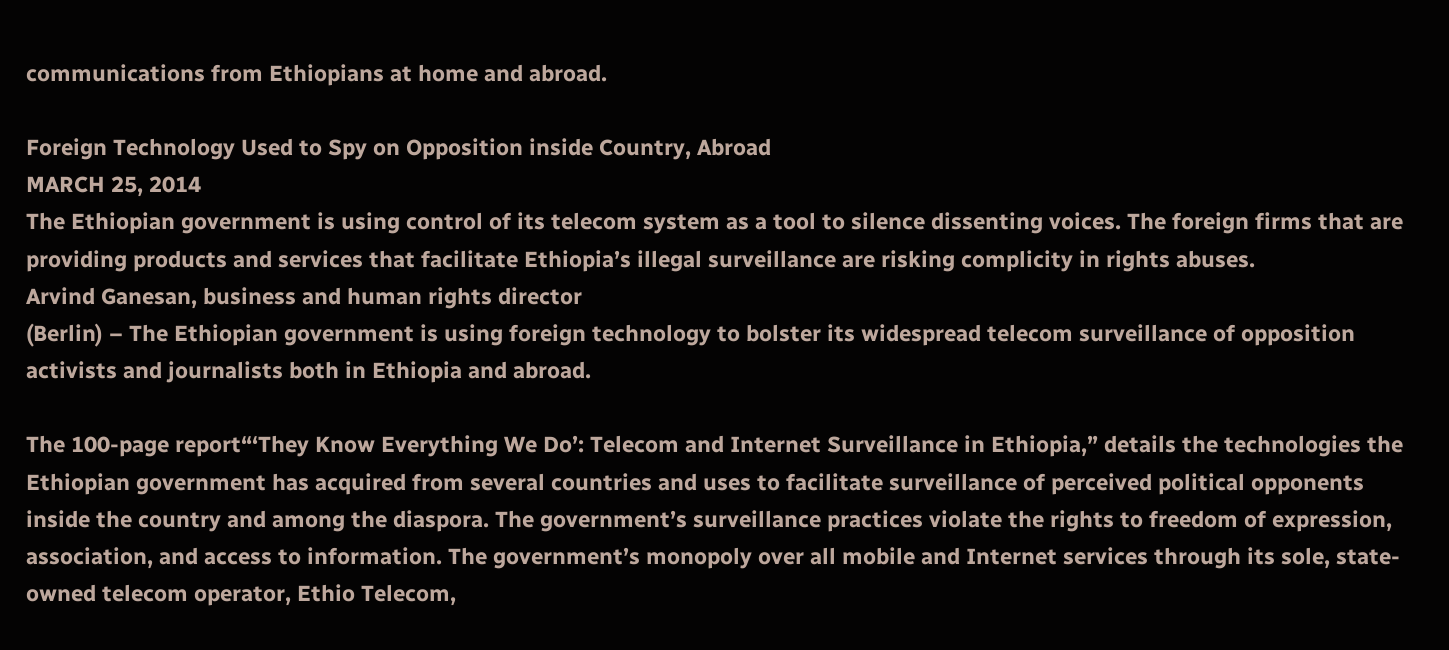communications from Ethiopians at home and abroad.

Foreign Technology Used to Spy on Opposition inside Country, Abroad
MARCH 25, 2014
The Ethiopian government is using control of its telecom system as a tool to silence dissenting voices. The foreign firms that are providing products and services that facilitate Ethiopia’s illegal surveillance are risking complicity in rights abuses.
Arvind Ganesan, business and human rights director
(Berlin) – The Ethiopian government is using foreign technology to bolster its widespread telecom surveillance of opposition activists and journalists both in Ethiopia and abroad.

The 100-page report“‘They Know Everything We Do’: Telecom and Internet Surveillance in Ethiopia,” details the technologies the Ethiopian government has acquired from several countries and uses to facilitate surveillance of perceived political opponents inside the country and among the diaspora. The government’s surveillance practices violate the rights to freedom of expression, association, and access to information. The government’s monopoly over all mobile and Internet services through its sole, state-owned telecom operator, Ethio Telecom,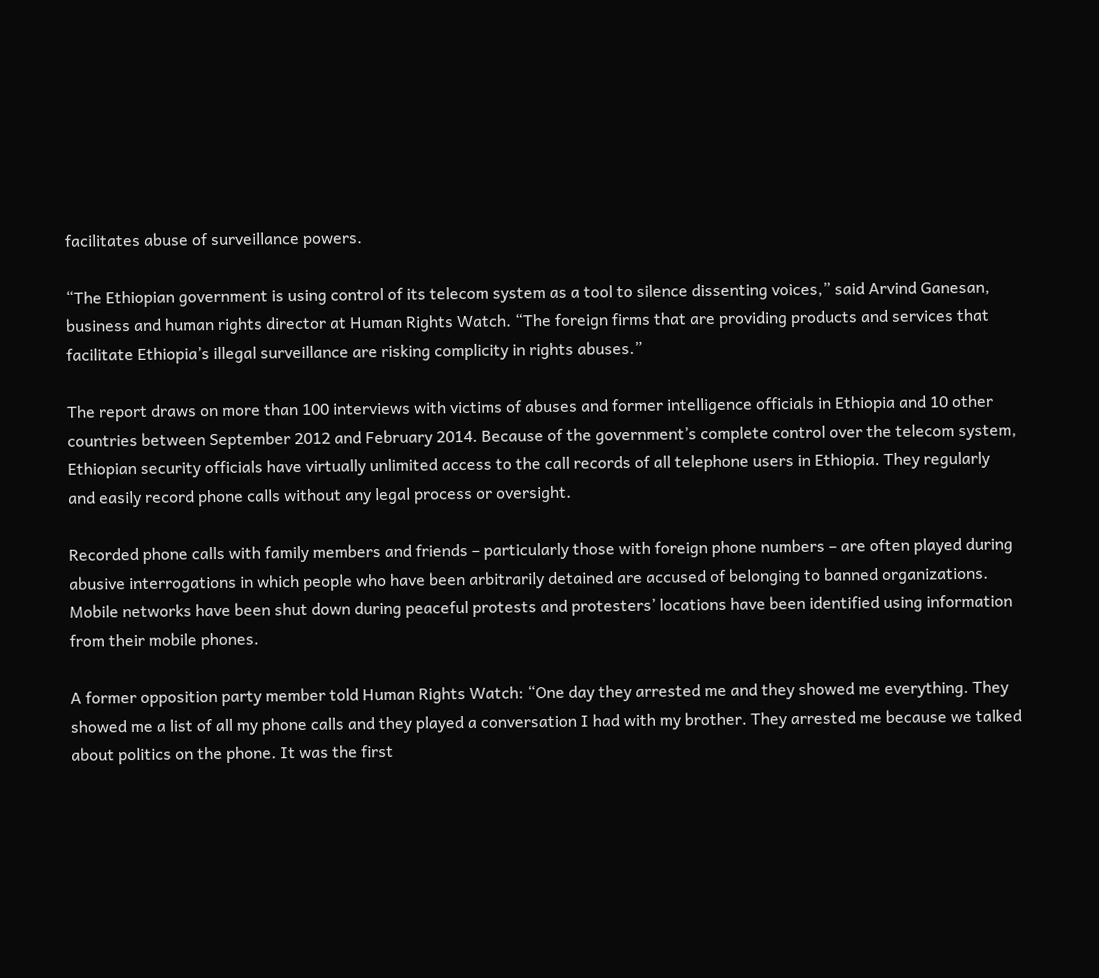facilitates abuse of surveillance powers.

“The Ethiopian government is using control of its telecom system as a tool to silence dissenting voices,” said Arvind Ganesan, business and human rights director at Human Rights Watch. “The foreign firms that are providing products and services that facilitate Ethiopia’s illegal surveillance are risking complicity in rights abuses.”

The report draws on more than 100 interviews with victims of abuses and former intelligence officials in Ethiopia and 10 other countries between September 2012 and February 2014. Because of the government’s complete control over the telecom system, Ethiopian security officials have virtually unlimited access to the call records of all telephone users in Ethiopia. They regularly and easily record phone calls without any legal process or oversight.

Recorded phone calls with family members and friends – particularly those with foreign phone numbers – are often played during abusive interrogations in which people who have been arbitrarily detained are accused of belonging to banned organizations. Mobile networks have been shut down during peaceful protests and protesters’ locations have been identified using information from their mobile phones.

A former opposition party member told Human Rights Watch: “One day they arrested me and they showed me everything. They showed me a list of all my phone calls and they played a conversation I had with my brother. They arrested me because we talked about politics on the phone. It was the first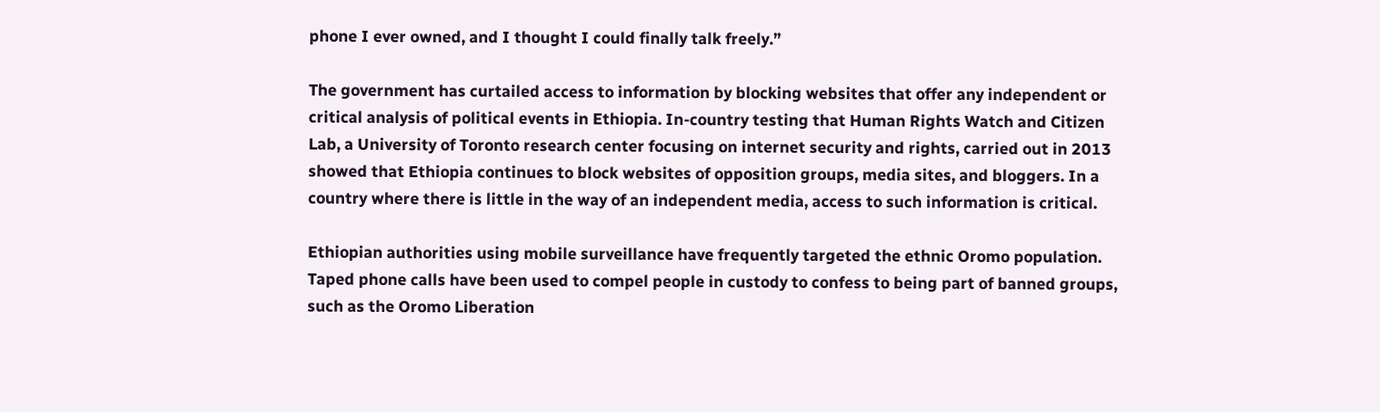phone I ever owned, and I thought I could finally talk freely.”

The government has curtailed access to information by blocking websites that offer any independent or critical analysis of political events in Ethiopia. In-country testing that Human Rights Watch and Citizen Lab, a University of Toronto research center focusing on internet security and rights, carried out in 2013 showed that Ethiopia continues to block websites of opposition groups, media sites, and bloggers. In a country where there is little in the way of an independent media, access to such information is critical.

Ethiopian authorities using mobile surveillance have frequently targeted the ethnic Oromo population. Taped phone calls have been used to compel people in custody to confess to being part of banned groups, such as the Oromo Liberation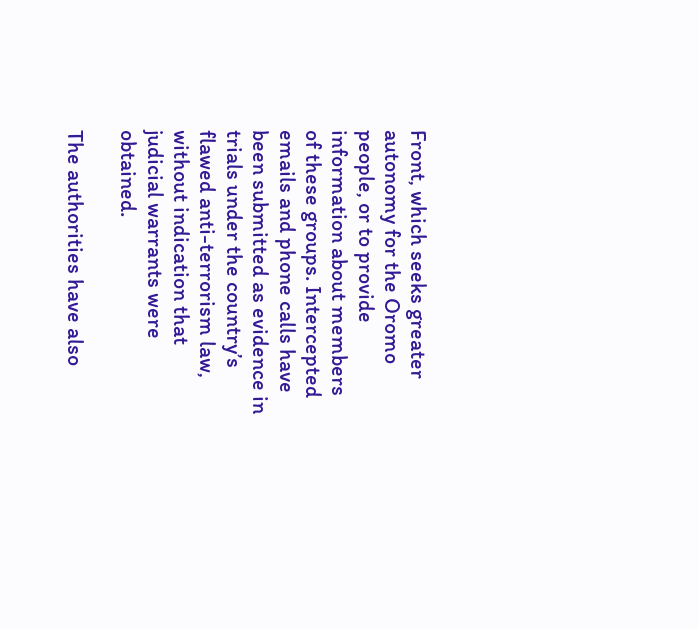Front, which seeks greater autonomy for the Oromo people, or to provide information about members of these groups. Intercepted emails and phone calls have been submitted as evidence in trials under the country’s flawed anti-terrorism law, without indication that judicial warrants were obtained.

The authorities have also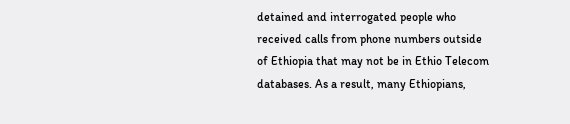detained and interrogated people who received calls from phone numbers outside of Ethiopia that may not be in Ethio Telecom databases. As a result, many Ethiopians,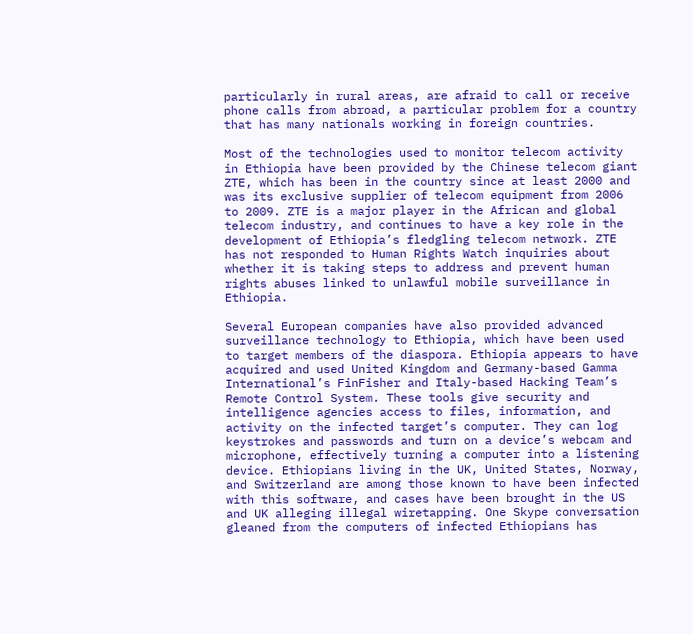particularly in rural areas, are afraid to call or receive phone calls from abroad, a particular problem for a country that has many nationals working in foreign countries.

Most of the technologies used to monitor telecom activity in Ethiopia have been provided by the Chinese telecom giant ZTE, which has been in the country since at least 2000 and was its exclusive supplier of telecom equipment from 2006 to 2009. ZTE is a major player in the African and global telecom industry, and continues to have a key role in the development of Ethiopia’s fledgling telecom network. ZTE has not responded to Human Rights Watch inquiries about whether it is taking steps to address and prevent human rights abuses linked to unlawful mobile surveillance in Ethiopia.

Several European companies have also provided advanced surveillance technology to Ethiopia, which have been used to target members of the diaspora. Ethiopia appears to have acquired and used United Kingdom and Germany-based Gamma International’s FinFisher and Italy-based Hacking Team’s Remote Control System. These tools give security and intelligence agencies access to files, information, and activity on the infected target’s computer. They can log keystrokes and passwords and turn on a device’s webcam and microphone, effectively turning a computer into a listening device. Ethiopians living in the UK, United States, Norway, and Switzerland are among those known to have been infected with this software, and cases have been brought in the US and UK alleging illegal wiretapping. One Skype conversation gleaned from the computers of infected Ethiopians has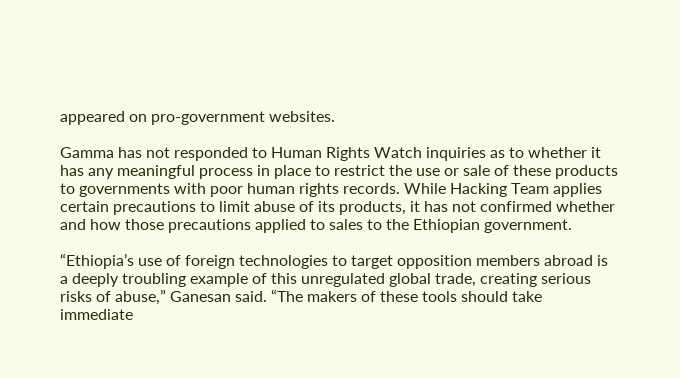appeared on pro-government websites.

Gamma has not responded to Human Rights Watch inquiries as to whether it has any meaningful process in place to restrict the use or sale of these products to governments with poor human rights records. While Hacking Team applies certain precautions to limit abuse of its products, it has not confirmed whether and how those precautions applied to sales to the Ethiopian government.

“Ethiopia’s use of foreign technologies to target opposition members abroad is a deeply troubling example of this unregulated global trade, creating serious risks of abuse,” Ganesan said. “The makers of these tools should take immediate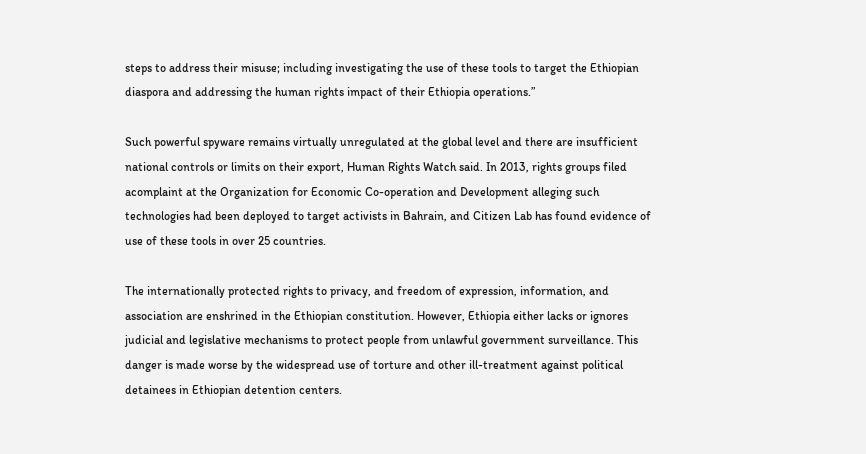steps to address their misuse; including investigating the use of these tools to target the Ethiopian diaspora and addressing the human rights impact of their Ethiopia operations.”

Such powerful spyware remains virtually unregulated at the global level and there are insufficient national controls or limits on their export, Human Rights Watch said. In 2013, rights groups filed acomplaint at the Organization for Economic Co-operation and Development alleging such technologies had been deployed to target activists in Bahrain, and Citizen Lab has found evidence of use of these tools in over 25 countries.

The internationally protected rights to privacy, and freedom of expression, information, and association are enshrined in the Ethiopian constitution. However, Ethiopia either lacks or ignores judicial and legislative mechanisms to protect people from unlawful government surveillance. This danger is made worse by the widespread use of torture and other ill-treatment against political detainees in Ethiopian detention centers.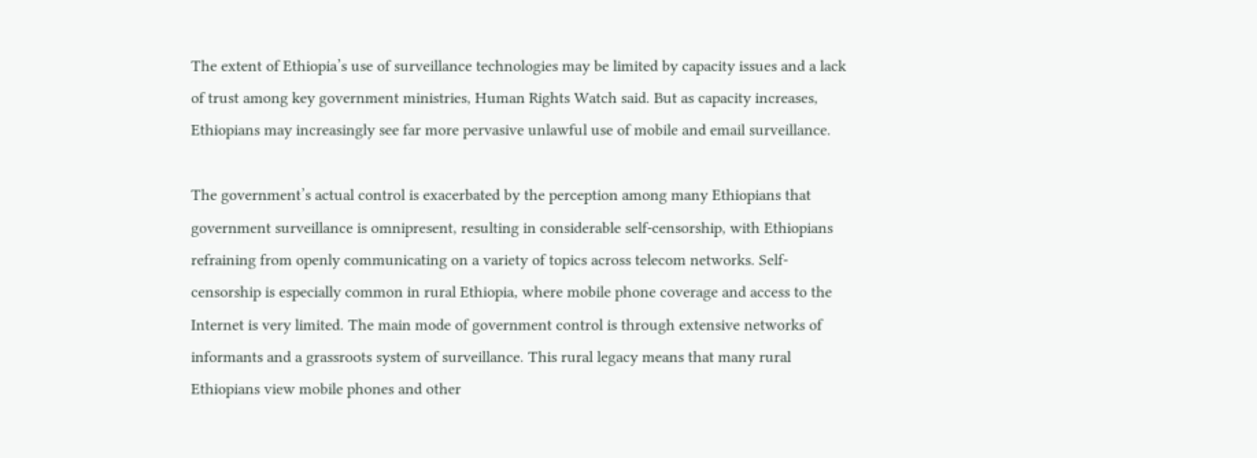The extent of Ethiopia’s use of surveillance technologies may be limited by capacity issues and a lack of trust among key government ministries, Human Rights Watch said. But as capacity increases, Ethiopians may increasingly see far more pervasive unlawful use of mobile and email surveillance.

The government’s actual control is exacerbated by the perception among many Ethiopians that government surveillance is omnipresent, resulting in considerable self-censorship, with Ethiopians refraining from openly communicating on a variety of topics across telecom networks. Self-censorship is especially common in rural Ethiopia, where mobile phone coverage and access to the Internet is very limited. The main mode of government control is through extensive networks of informants and a grassroots system of surveillance. This rural legacy means that many rural Ethiopians view mobile phones and other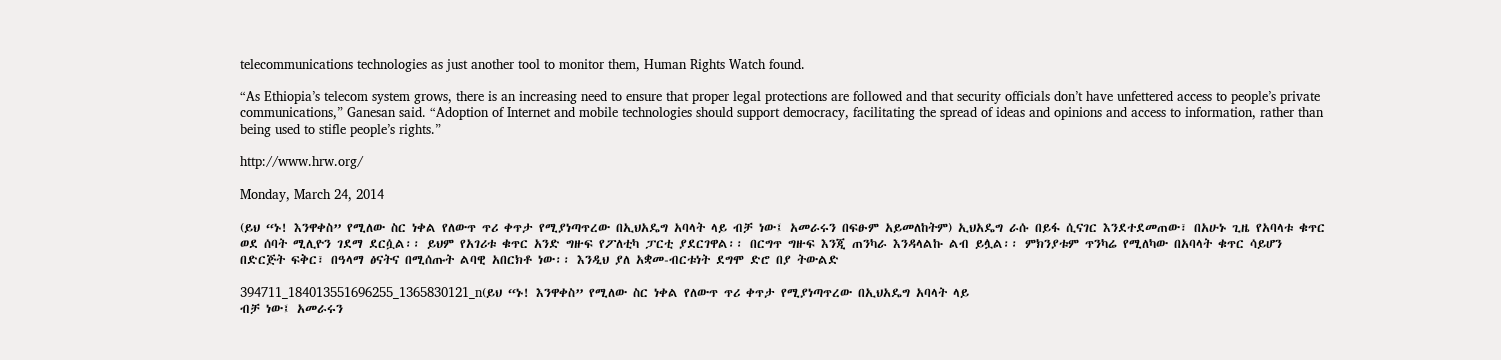telecommunications technologies as just another tool to monitor them, Human Rights Watch found.

“As Ethiopia’s telecom system grows, there is an increasing need to ensure that proper legal protections are followed and that security officials don’t have unfettered access to people’s private communications,” Ganesan said. “Adoption of Internet and mobile technologies should support democracy, facilitating the spread of ideas and opinions and access to information, rather than being used to stifle people’s rights.”

http://www.hrw.org/

Monday, March 24, 2014

(ይህ “ኑ! እንዋቀስ” የሚለው ስር ነቀል የለውጥ ጥሪ ቀጥታ የሚያነጣጥረው በኢህአዴግ አባላት ላይ ብቻ ነው፤ አመራሩን በፍፁም አይመለከትም) ኢህአዴግ ራሱ በይፋ ሲናገር እንደተደመጠው፣ በአሁኑ ጊዜ የአባላቱ ቁጥር ወደ ሰባት ሚሊዮን ገደማ ደርሷል፡፡ ይህም የአገሪቱ ቁጥር አንድ ግዙፍ የፖለቲካ ፓርቲ ያደርገዋል፡፡ በርግጥ ግዙፍ እንጂ ጠንካራ እንዳላልኩ ልብ ይሏል፡፡ ምክንያቱም ጥንካሬ የሚለካው በአባላት ቁጥር ሳይሆን በድርጅት ፍቅር፣ በዓላማ ፅናትና በሚሰጡት ልባዊ አበርክቶ ነው፡፡ እንዲህ ያለ አቋመ-ብርቱነት ደግሞ ድሮ በያ ትውልድ

394711_184013551696255_1365830121_n(ይህ “ኑ! እንዋቀስ” የሚለው ስር ነቀል የለውጥ ጥሪ ቀጥታ የሚያነጣጥረው በኢህአዴግ አባላት ላይ
ብቻ ነው፤ አመራሩን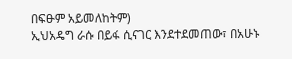በፍፁም አይመለከትም)
ኢህአዴግ ራሱ በይፋ ሲናገር እንደተደመጠው፣ በአሁኑ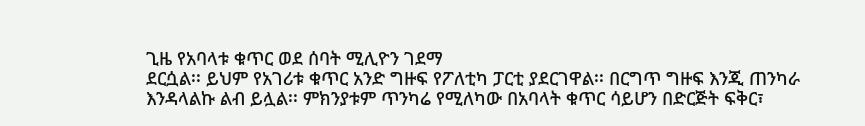ጊዜ የአባላቱ ቁጥር ወደ ሰባት ሚሊዮን ገደማ
ደርሷል፡፡ ይህም የአገሪቱ ቁጥር አንድ ግዙፍ የፖለቲካ ፓርቲ ያደርገዋል፡፡ በርግጥ ግዙፍ እንጂ ጠንካራ
እንዳላልኩ ልብ ይሏል፡፡ ምክንያቱም ጥንካሬ የሚለካው በአባላት ቁጥር ሳይሆን በድርጅት ፍቅር፣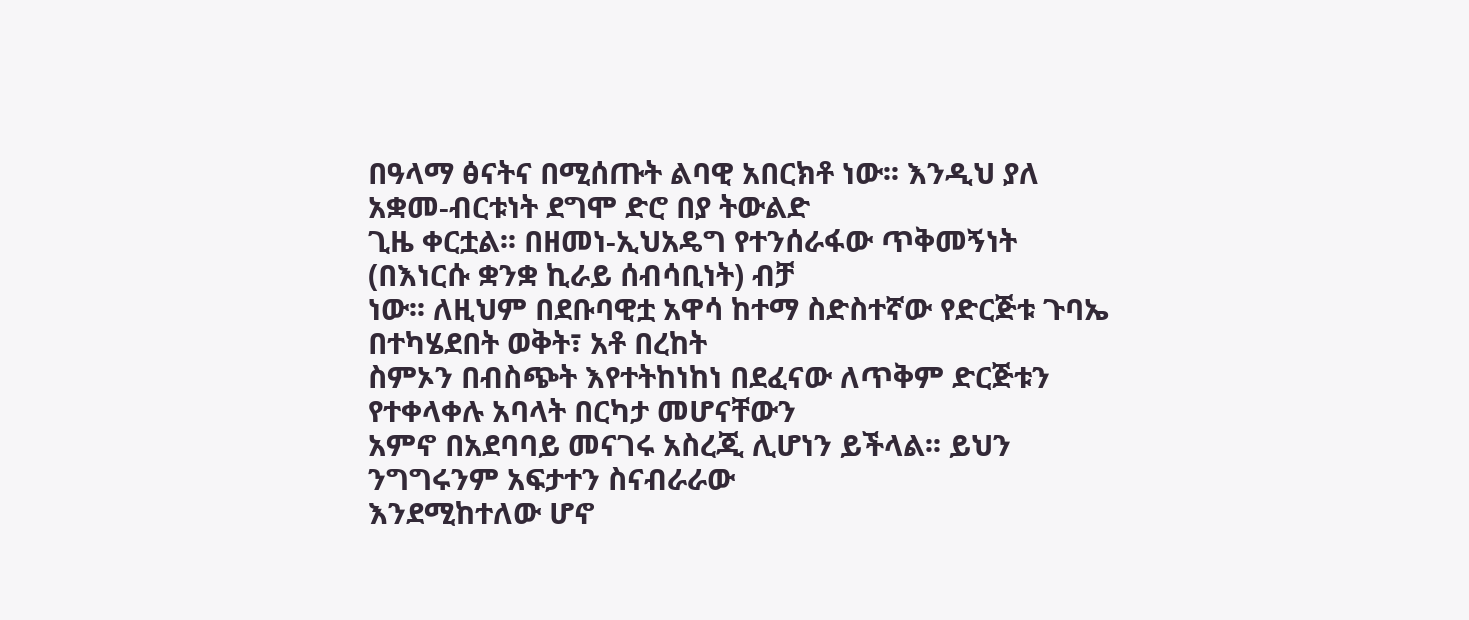በዓላማ ፅናትና በሚሰጡት ልባዊ አበርክቶ ነው፡፡ እንዲህ ያለ አቋመ-ብርቱነት ደግሞ ድሮ በያ ትውልድ
ጊዜ ቀርቷል፡፡ በዘመነ-ኢህአዴግ የተንሰራፋው ጥቅመኝነት (በእነርሱ ቋንቋ ኪራይ ሰብሳቢነት) ብቻ
ነው፡፡ ለዚህም በደቡባዊቷ አዋሳ ከተማ ስድስተኛው የድርጅቱ ጉባኤ በተካሄደበት ወቅት፣ አቶ በረከት
ስምኦን በብስጭት እየተትከነከነ በደፈናው ለጥቅም ድርጅቱን የተቀላቀሉ አባላት በርካታ መሆናቸውን
አምኖ በአደባባይ መናገሩ አስረጂ ሊሆነን ይችላል፡፡ ይህን ንግግሩንም አፍታተን ስናብራራው
እንደሚከተለው ሆኖ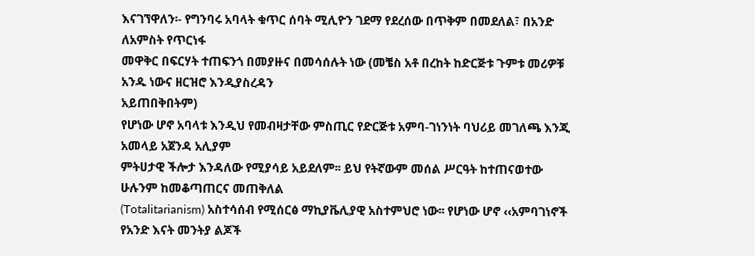እናገኘዋለን፡- የግንባሩ አባላት ቁጥር ሰባት ሚሊዮን ገደማ የደረሰው በጥቅም በመደለል፣ በአንድ ለአምስት የጥርነፋ
መዋቅር በፍርሃት ተጠፍንጎ በመያዙና በመሳሰሉት ነው (መቼስ አቶ በረከት ከድርጅቱ ጉምቱ መሪዎቹ አንዱ ነውና ዘርዝሮ እንዲያስረዳን
አይጠበቅበትም)
የሆነው ሆኖ አባላቱ እንዲህ የመብዛታቸው ምስጢር የድርጅቱ አምባ-ገነንነት ባህሪይ መገለጫ እንጂ አመላይ አጀንዳ አሊያም
ምትሀታዊ ችሎታ እንዳለው የሚያሳይ አይደለም፡፡ ይህ የትኛውም መሰል ሥርዓት ከተጠናወተው ሁሉንም ከመቆጣጠርና መጠቅለል
(Totalitarianism) አስተሳሰብ የሚሰርፅ ማኪያቬሊያዊ አስተምህሮ ነው፡፡ የሆነው ሆኖ ‹‹አምባገነኖች የአንድ እናት መንትያ ልጆች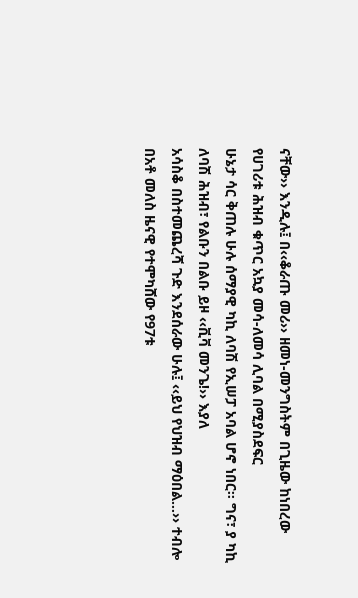ናቸው›› እንዲሉ፤ በ‹‹ቆራጡ መሪ›› ዘመነ-መንግስትም በጊዜው ከነበረው የሀገሪቱ ሕዝብ ቁጥር አኳያ መሳ-ለመሳ ሊባል በሚያስደፍር
ሁኔታ ሳር ቅጠሉ ሁሉ ሰማያዊ ካኪ ለባሽ የኢሠፓ አባል ሆኖ ነበር፡፡ ግና፣ ያ ካኪ ለባሽ ሕዝብ፣ የልቡን በልቡ ይዞ ‹‹ቪቫ መንጌ!›› እያለ
አሳስቆ በስተመጨረሻ ጉድ እንደሰራው ሁሉ፤ ‹‹ይህ የህዝብ ማዕበል…›› ተብሎ በአቶ መለስ ዜናዊ የተሞካሸው የ97ቱ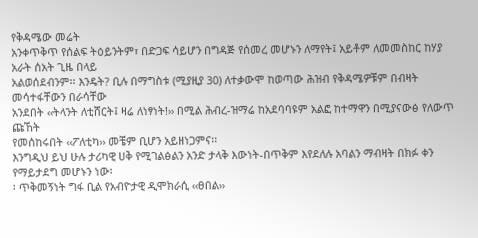የቅዳሜው መሬት
አንቀጥቅጥ የሰልፍ ትዕይንትም፣ በድጋፍ ሳይሆን በግዳጅ የሰመረ መሆኑን ለማየት፤ አይቶም ለመመስከር ከሃያ አራት ሰአት ጊዜ በላይ
አልወሰደብንም፡፡ እንዴት? ቢሉ በማግስቱ (ሚያዚያ 30) ለተቃውሞ ከወጣው ሕዝብ የቅዳሜዎቹም በብዛት መሳተፋቸውን በራሳቸው
አንደበት ‹‹ትላንት ለቲሸርት፤ ዛሬ ለነፃነት!›› በሚል ሕብረ-ዝማሬ ከአደባባዩም አልፎ ከተማዋን በሚያናውፅ የለውጥ ጩኸት
የመሰከሩበት ‹‹ፖለቲካ›› መቼም ቢሆን አይዘነጋምና፡፡
እንግዲህ ይህ ሁሉ ታሪካዊ ሀቅ የሚገልፅልን አንድ ታላቅ እውነት-በጥቅም እየደለሉ አባልን ማብዛት በክፉ ቀን የማይታደግ መሆኑን ነው፡
፡ ጥቅመኝነት ግፋ ቢል የአብዮታዊ ዲሞክራሲ ‹‹ፀበል››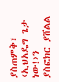ያስጠምቅ፣ ‹ኢህአዴግ ጌታ ነው!›ን ያስፎክር ያሸልል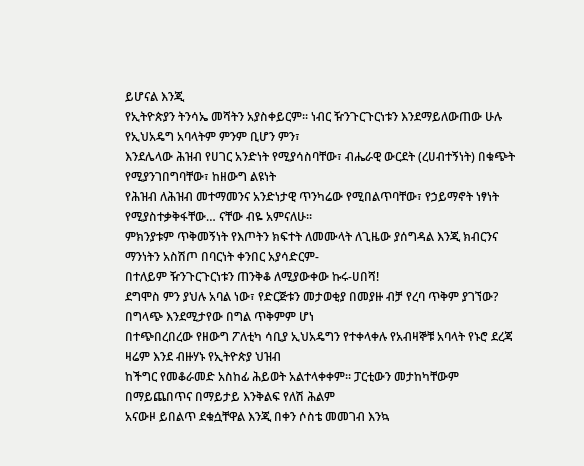ይሆናል እንጂ
የኢትዮጵያን ትንሳኤ መሻትን አያስቀይርም፡፡ ነብር ዥንጉርጉርነቱን እንደማይለውጠው ሁሉ የኢህአዴግ አባላትም ምንም ቢሆን ምን፣
እንደሌላው ሕዝብ የሀገር አንድነት የሚያሳስባቸው፣ ብሔራዊ ውርደት (ረሀብተኝነት) በቁጭት የሚያንገበግባቸው፣ ከዘውግ ልዩነት
የሕዝብ ለሕዝብ መተማመንና አንድነታዊ ጥንካሬው የሚበልጥባቸው፣ የኃይማኖት ነፃነት የሚያስተቃቅፋቸው… ናቸው ብዬ አምናለሁ፡፡
ምክንያቱም ጥቅመኝነት የእጦትን ክፍተት ለመሙላት ለጊዜው ያሰግዳል እንጂ ክብርንና ማንነትን አስሽጦ በባርነት ቀንበር አያሳድርም-
በተለይም ዥንጉርጉርነቱን ጠንቅቆ ለሚያውቀው ኩሩ-ሀበሻ!
ደግሞስ ምን ያህሉ አባል ነው፣ የድርጅቱን መታወቂያ በመያዙ ብቻ የረባ ጥቅም ያገኘው? በግላጭ እንደሚታየው በግል ጥቅምም ሆነ
በተጭበረበረው የዘውግ ፖለቲካ ሳቢያ ኢህአዴግን የተቀላቀሉ የአብዛኞቹ አባላት የኑሮ ደረጃ ዛሬም እንደ ብዙሃኑ የኢትዮጵያ ህዝብ
ከችግር የመቆራመድ አስከፊ ሕይወት አልተላቀቀም፡፡ ፓርቲውን መታከካቸውም በማይጨበጥና በማይታይ እንቅልፍ የለሽ ሕልም
አናውዞ ይበልጥ ደቁሷቸዋል እንጂ በቀን ሶስቴ መመገብ እንኳ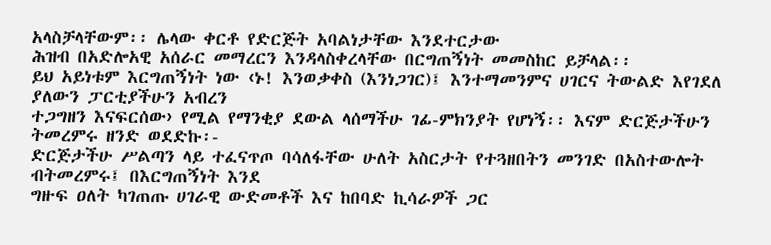አላስቻላቸውም፡፡ ሌላው ቀርቶ የድርጅት አባልነታቸው እንደተርታው
ሕዝብ በአድሎአዊ አሰራር መማረርን እንዳላስቀረላቸው በርግጠኝነት መመስከር ይቻላል፡፡
ይህ አይነቱም እርግጠኝነት ነው ‹ኑ! እንወቃቀስ (እንነጋገር)፤ እንተማመንምና ሀገርና ትውልድ እየገደለ ያለውን ፓርቲያችሁን አብረን
ተጋግዘን እናፍርሰው› የሚል የማንቂያ ደውል ላሰማችሁ ገፊ-ምክንያት የሆነኝ፡፡ እናም ድርጅታችሁን ትመረምሩ ዘንድ ወደድኩ፡-
ድርጅታችሁ ሥልጣን ላይ ተፈናጥጦ ባሳለፋቸው ሁለት አስርታት የተጓዘበትን መንገድ በአስተውሎት ብትመረምሩ፤ በእርግጠኝነት እንደ
ግዙፍ ዐለት ካገጠጡ ሀገራዊ ውድመቶች እና ከበባድ ኪሳራዎች ጋር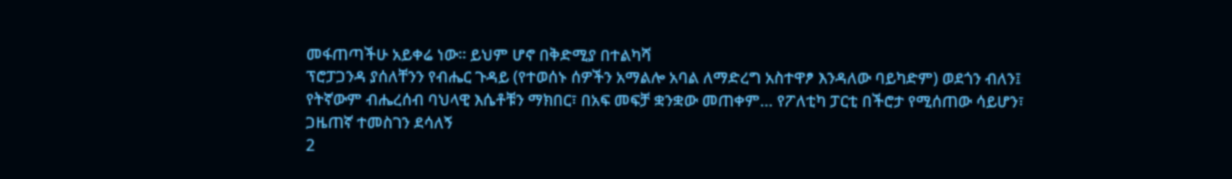መፋጠጣችሁ አይቀሬ ነው፡፡ ይህም ሆኖ በቅድሚያ በተልካሻ
ፕሮፓጋንዳ ያሰለቸንን የብሔር ጉዳይ (የተወሰኑ ሰዎችን አማልሎ አባል ለማድረግ አስተዋፆ እንዳለው ባይካድም) ወደጎን ብለን፤
የትኛውም ብሔረሰብ ባህላዊ እሴቶቹን ማክበር፣ በአፍ መፍቻ ቋንቋው መጠቀም… የፖለቲካ ፓርቲ በችሮታ የሚሰጠው ሳይሆን፣
ጋዜጠኛ ተመስገን ደሳለኝ
2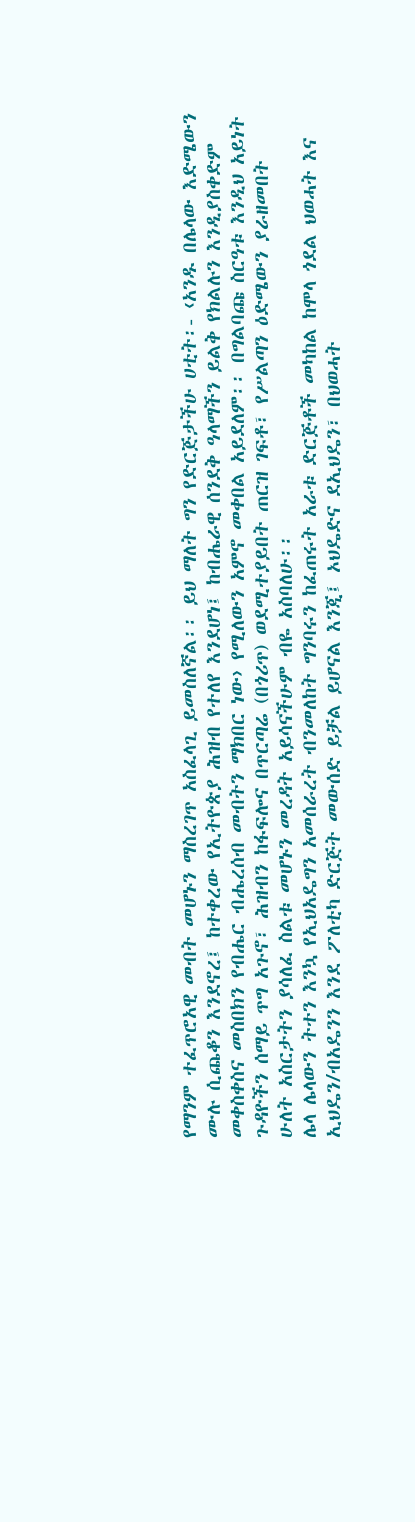የማንም ተፈጥሮአዊ መብት መሆኑን ማስረገጥ አስፈላጊ ይመስለኛል፡፡ ይህ ማለት ግን የድርጅታችሁ ሀቲት፡- ‹አንዱ በሌላው እድሜውን
ሙሉ ሲጨቆን እንደኖረ፤ ከተቀረው የኢትዮጵያ ሕዝብ የተለየ እንደሆነ፤ ከብሔራዊ ሰንደቅ ዓላማችን ይልቅ የክልሉን እንዲያስቀድም
መቀስቀስና መስበክን የብሔር ብሔረሰብ መብትን ማክበር ነው› የሚለውን አምኖ መቀበል አይደለም፡፡ በግልባጩ ስርዓቱ እንዲህ አይነት
ጉዳዮችን ሰማይ ጥግ አጉኖ፣ ሕዝብን ከፋፍሎና በጥርጣሬ (በጎሪጥ) ወደሚተያይበት ጠርዝ ገፍቶ፣ የሥልጣን ዕድሜውን ያራዘመበት
ሁለት አስርታትን ያሳለፈ ስልቱ መሆኑን መረዳት አይሳናችሁም ብዬ አስባለሁ፡፡
ሌላ ሌላውን ትተን እንኳ የኢህአዴግን አመሰራረት ብንመለከት ግንባሩን ከፈጠሩት አራቱ ድርጅቶች መካከል ከሞላ ጎደል ህወሓት እና
ኢህዴን/ብአዴንን እንደ ፖለቲካ ድርጅት መውሰድ ይቻል ይሆናል እንጂ፤ ኦህዴድና ደኢህዴን፣ በህወሓት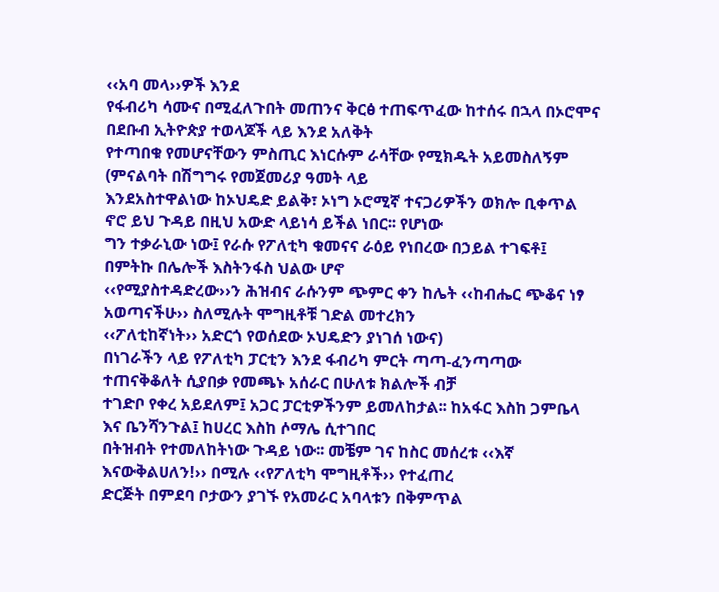‹‹አባ መላ››ዎች እንደ
የፋብሪካ ሳሙና በሚፈለጉበት መጠንና ቅርፅ ተጠፍጥፈው ከተሰሩ በኋላ በኦሮሞና በደቡብ ኢትዮጵያ ተወላጆች ላይ እንደ አለቅት
የተጣበቁ የመሆናቸውን ምስጢር እነርሱም ራሳቸው የሚክዱት አይመስለኝም (ምናልባት በሽግግሩ የመጀመሪያ ዓመት ላይ
እንደአስተዋልነው ከኦህዴድ ይልቅ፣ ኦነግ ኦሮሚኛ ተናጋሪዎችን ወክሎ ቢቀጥል ኖሮ ይህ ጉዳይ በዚህ አውድ ላይነሳ ይችል ነበር፡፡ የሆነው
ግን ተቃራኒው ነው፤ የራሱ የፖለቲካ ቁመናና ራዕይ የነበረው በኃይል ተገፍቶ፤ በምትኩ በሌሎች እስትንፋስ ህልው ሆኖ
‹‹የሚያስተዳድረው››ን ሕዝብና ራሱንም ጭምር ቀን ከሌት ‹‹ከብሔር ጭቆና ነፃ አወጣናችሁ›› ስለሚሉት ሞግዚቶቹ ገድል መተረክን
‹‹ፖለቲከኛነት›› አድርጎ የወሰደው ኦህዴድን ያነገሰ ነውና)
በነገራችን ላይ የፖለቲካ ፓርቲን እንደ ፋብሪካ ምርት ጣጣ-ፈንጣጣው ተጠናቅቆለት ሲያበቃ የመጫኑ አሰራር በሁለቱ ክልሎች ብቻ
ተገድቦ የቀረ አይደለም፤ አጋር ፓርቲዎችንም ይመለከታል፡፡ ከአፋር እስከ ጋምቤላ እና ቤንሻንጉል፤ ከሀረር እስከ ሶማሌ ሲተገበር
በትዝብት የተመለከትነው ጉዳይ ነው፡፡ መቼም ገና ከስር መሰረቱ ‹‹እኛ እናውቅልሀለን!›› በሚሉ ‹‹የፖለቲካ ሞግዚቶች›› የተፈጠረ
ድርጅት በምደባ ቦታውን ያገኙ የአመራር አባላቱን በቅምጥል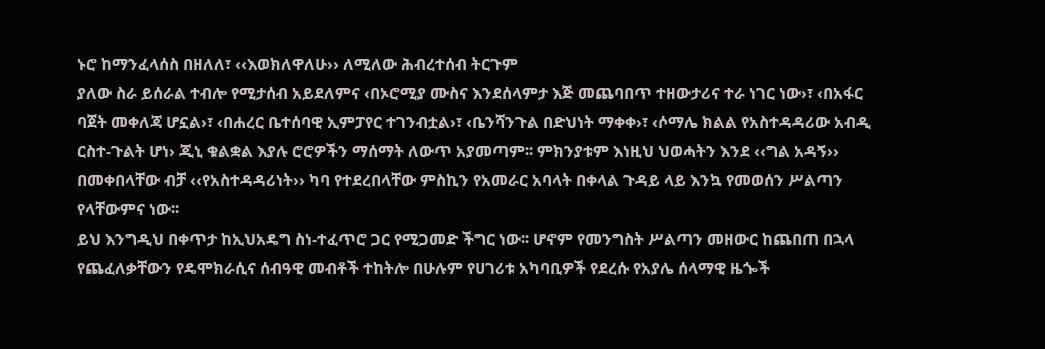ኑሮ ከማንፈላሰስ በዘለለ፣ ‹‹እወክለዋለሁ›› ለሚለው ሕብረተሰብ ትርጉም
ያለው ስራ ይሰራል ተብሎ የሚታሰብ አይደለምና ‹በኦሮሚያ ሙስና እንደሰላምታ እጅ መጨባበጥ ተዘውታሪና ተራ ነገር ነው›፣ ‹በአፋር
ባጀት መቀለጃ ሆኗል›፣ ‹በሐረር ቤተሰባዊ ኢምፓየር ተገንብቷል›፣ ‹ቤንሻንጉል በድህነት ማቀቀ›፣ ‹ሶማሌ ክልል የአስተዳዳሪው አብዲ
ርስተ-ጉልት ሆነ› ጂኒ ቁልቋል እያሉ ሮሮዎችን ማሰማት ለውጥ አያመጣም፡፡ ምክንያቱም እነዚህ ህወሓትን እንደ ‹‹ግል አዳኝ››
በመቀበላቸው ብቻ ‹‹የአስተዳዳሪነት›› ካባ የተደረበላቸው ምስኪን የአመራር አባላት በቀላል ጉዳይ ላይ እንኳ የመወሰን ሥልጣን
የላቸውምና ነው፡፡
ይህ እንግዲህ በቀጥታ ከኢህአዴግ ስነ-ተፈጥሮ ጋር የሚጋመድ ችግር ነው፡፡ ሆኖም የመንግስት ሥልጣን መዘውር ከጨበጠ በኋላ
የጨፈለቃቸውን የዴሞክራሲና ሰብዓዊ መብቶች ተከትሎ በሁሉም የሀገሪቱ አካባቢዎች የደረሱ የአያሌ ሰላማዊ ዜጐች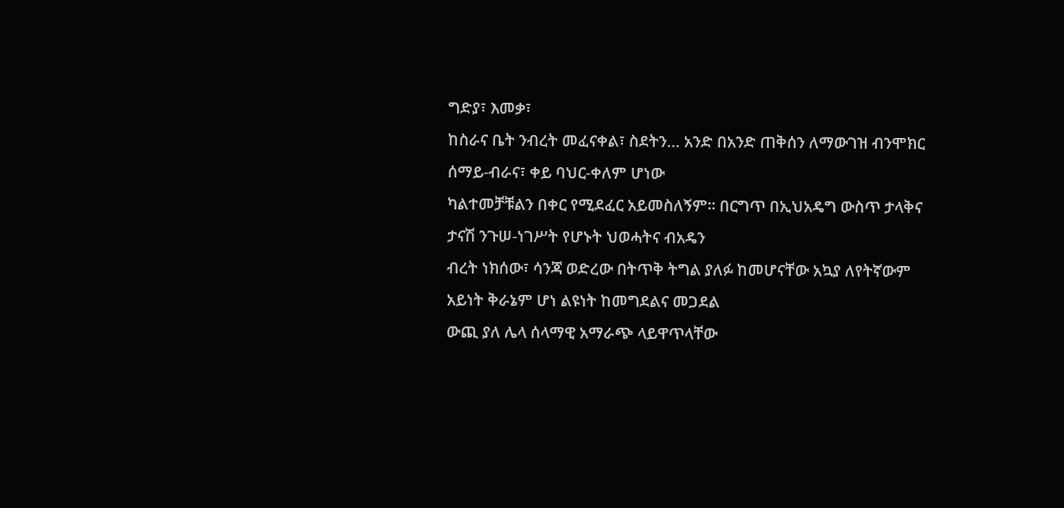ግድያ፣ እመቃ፣
ከስራና ቤት ንብረት መፈናቀል፣ ስደትን… አንድ በአንድ ጠቅሰን ለማውገዝ ብንሞክር ሰማይ-ብራና፣ ቀይ ባህር-ቀለም ሆነው
ካልተመቻቹልን በቀር የሚደፈር አይመስለኝም፡፡ በርግጥ በኢህአዴግ ውስጥ ታላቅና ታናሽ ንጉሠ-ነገሥት የሆኑት ህወሓትና ብአዴን
ብረት ነክሰው፣ ሳንጃ ወድረው በትጥቅ ትግል ያለፉ ከመሆናቸው አኳያ ለየትኛውም አይነት ቅራኔም ሆነ ልዩነት ከመግደልና መጋደል
ውጪ ያለ ሌላ ሰላማዊ አማራጭ ላይዋጥላቸው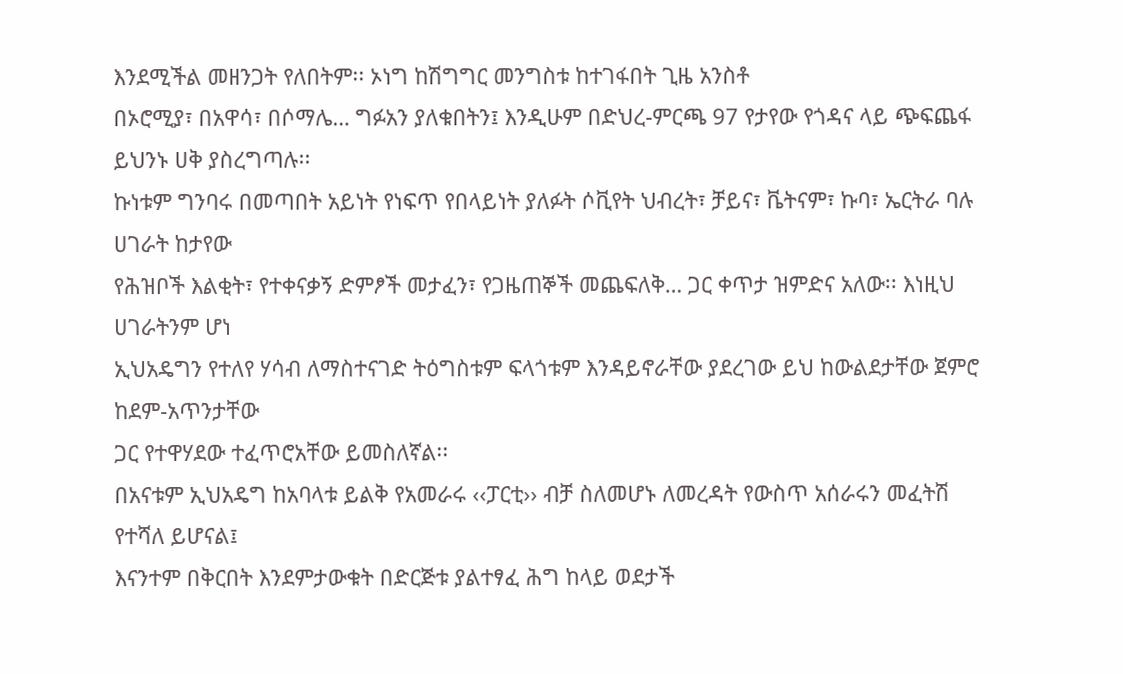እንደሚችል መዘንጋት የለበትም፡፡ ኦነግ ከሽግግር መንግስቱ ከተገፋበት ጊዜ አንስቶ
በኦሮሚያ፣ በአዋሳ፣ በሶማሌ… ግፉአን ያለቁበትን፤ እንዲሁም በድህረ-ምርጫ 97 የታየው የጎዳና ላይ ጭፍጨፋ ይህንኑ ሀቅ ያስረግጣሉ፡፡
ኩነቱም ግንባሩ በመጣበት አይነት የነፍጥ የበላይነት ያለፉት ሶቪየት ህብረት፣ ቻይና፣ ቬትናም፣ ኩባ፣ ኤርትራ ባሉ ሀገራት ከታየው
የሕዝቦች እልቂት፣ የተቀናቃኝ ድምፆች መታፈን፣ የጋዜጠኞች መጨፍለቅ… ጋር ቀጥታ ዝምድና አለው፡፡ እነዚህ ሀገራትንም ሆነ
ኢህአዴግን የተለየ ሃሳብ ለማስተናገድ ትዕግስቱም ፍላጎቱም እንዳይኖራቸው ያደረገው ይህ ከውልደታቸው ጀምሮ ከደም-አጥንታቸው
ጋር የተዋሃደው ተፈጥሮአቸው ይመስለኛል፡፡
በአናቱም ኢህአዴግ ከአባላቱ ይልቅ የአመራሩ ‹‹ፓርቲ›› ብቻ ስለመሆኑ ለመረዳት የውስጥ አሰራሩን መፈትሽ የተሻለ ይሆናል፤
እናንተም በቅርበት እንደምታውቁት በድርጅቱ ያልተፃፈ ሕግ ከላይ ወደታች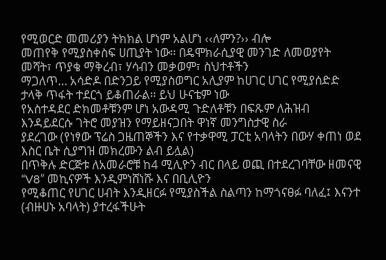የሚወርድ መመሪያን ትክክል ሆነም አልሆነ ‹‹ለምን?›› ብሎ
መጠየቅ የሚያስቀስፍ ሀጢያት ነው፡፡ በዴሞክራሲያዊ መንገድ ለመወያየት መሻት፣ ጥያቄ ማቅረብ፣ ሃሳብን መቃወም፣ ስህተቶችን
ማጋለጥ… አሳድዶ በድንጋይ የሚያስወግር አሊያም ከሀገር ሀገር የሚያሰድድ ታላቅ ጥፋት ተደርጎ ይቆጠራል፡፡ ይህ ሁናቴም ነው
የአስተዳደር ድክመቶቹንም ሆነ አውዳሚ ጉድለቶቹን በፍጹም ለሕዝብ እንዳይደርሱ ገትሮ መያዝን የማይዘናጋበት ዋነኛ መንግስታዊ ስራ
ያደረገው (የነፃው ፕሬስ ጋዜጠኞችን እና የተቃዋሚ ፓርቲ አባላትን በውሃ ቀጠነ ወደ እስር ቤት ሲያግዝ መክረሙን ልብ ይሏል)
በጥቅሉ ድርጅቱ ለአመራሮቹ ከ4 ሚሊዮን ብር በላይ ወጪ በተደረገባቸው ዘመናዊ “V8” መኪናዎች እንዲምነሸነሹ እና በቢሊዮን
የሚቆጠር የሀገር ሀብት እንዲዘርፉ የሚያስችል ስልጣን ከማጎናፀፉ ባለፈ፤ እናንተ (ብዙሀኑ አባላት) ያተረፋችሁት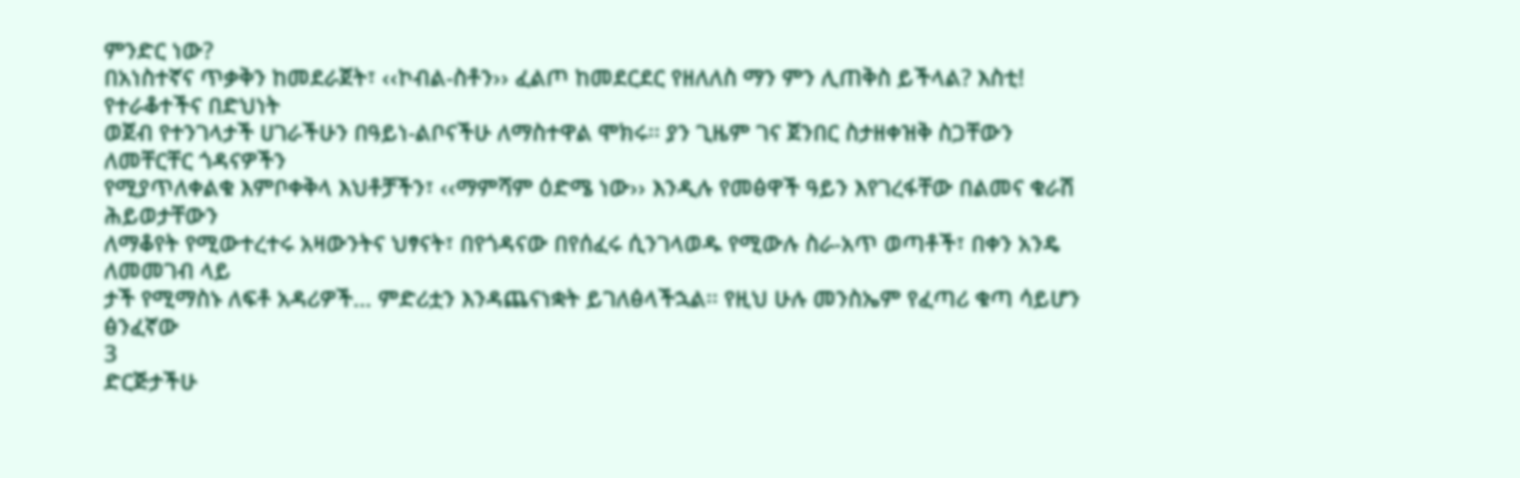ምንድር ነው?
በአነስተኛና ጥቃቅን ከመደራጀት፣ ‹‹ኮብል-ስቶን›› ፈልጦ ከመደርደር የዘለለስ ማን ምን ሊጠቅስ ይችላል? እስቲ! የተራቆተችና በድህነት
ወጀብ የተንገላታች ሀገራችሁን በዓይነ-ልቦናችሁ ለማስተዋል ሞክሩ፡፡ ያን ጊዜም ገና ጀንበር ስታዘቀዝቅ ስጋቸውን ለመቸርቸር ጎዳናዎችን
የሚያጥለቀልቁ እምቦቀቅላ እህቶቻችን፣ ‹‹ማምሻም ዕድሜ ነው›› እንዲሉ የመፅዋች ዓይን እየገረፋቸው በልመና ቁራሽ ሕይወታቸውን
ለማቆየት የሚውተረተሩ አዛውንትና ህፃናት፣ በየጎዳናው በየሰፈሩ ሲንገላወዱ የሚውሉ ስራ-አጥ ወጣቶች፣ በቀን አንዴ ለመመገብ ላይ
ታች የሚማስኑ ለፍቶ አዳሪዎች… ምድሪቷን እንዳጨናነቋት ይገለፅላችኋል፡፡ የዚህ ሁሉ መንስኤም የፈጣሪ ቁጣ ሳይሆን ፅንፈኛው
3
ድርጅታችሁ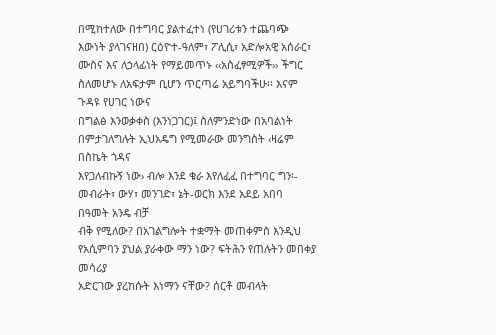በሚከተለው በተግባር ያልተፈተነ (የሀገሪቱን ተጨባጭ እውነት ያላገናዘበ) ርዕዮተ-ዓለም፣ ፖሊሲ፣ አድሎአዊ አሰራር፣
ሙስና እና ለኃላፊነት የማይመጥኑ ‹‹አስፈፃሚዎች›› ችግር ስለመሆኑ ለአፍታም ቢሆን ጥርጣሬ አይግባችሁ፡፡ እናም ጉዳዩ የሀገር ነውና
በግልፅ እንወቃቀስ (እንነጋገር)፤ ስለምንድነው በአባልነት በምታገለግሉት ኢህአዴግ የሚመራው መንግስት ‹ዛሬም በስኬት ጎዳና
እየጋለብኩኝ ነው› ብሎ እንደ ቁራ እየለፈፈ በተግባር ግን፡- መብራት፣ ውሃ፣ መንገድ፣ ኔት-ወርክ እንደ አደይ አበባ በዓመት አንዴ ብቻ
ብቅ የሚለው? በአገልግሎት ተቋማት መጠቀምስ እንዲህ የአሲምባን ያህል ያራቀው ማን ነው? ፍትሕን የጠሉትን መበቀያ መሳሪያ
አድርገው ያረከሱት እነማን ናቸው? ሰርቶ መብላት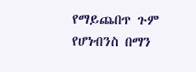የማይጨበጥ ጉም የሆነብንስ በማን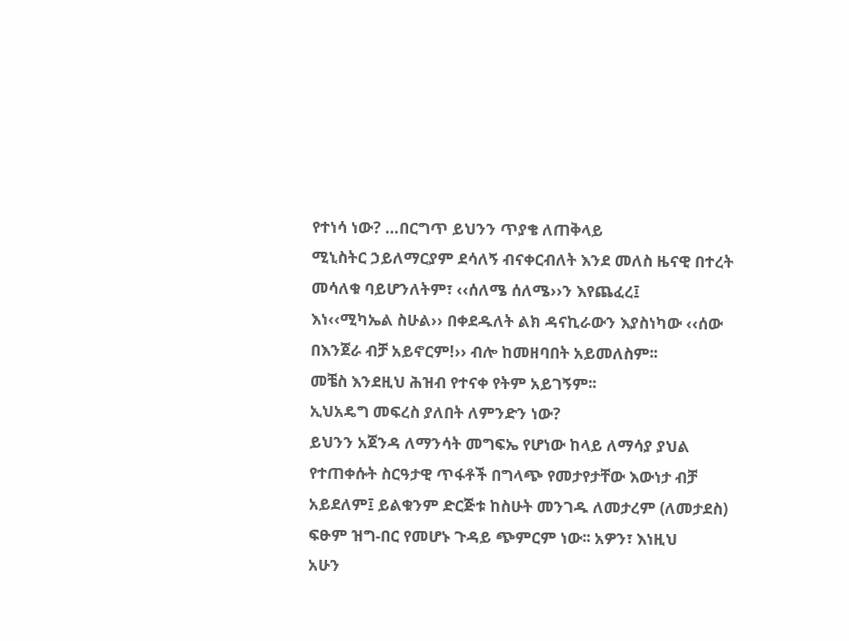የተነሳ ነው? …በርግጥ ይህንን ጥያቄ ለጠቅላይ
ሚኒስትር ኃይለማርያም ደሳለኝ ብናቀርብለት እንደ መለስ ዜናዊ በተረት መሳለቁ ባይሆንለትም፣ ‹‹ሰለሜ ሰለሜ››ን እየጨፈረ፤
እነ‹‹ሚካኤል ስሁል›› በቀደዱለት ልክ ዳናኪራውን እያስነካው ‹‹ሰው በእንጀራ ብቻ አይኖርም!›› ብሎ ከመዘባበት አይመለስም፡፡
መቼስ እንደዚህ ሕዝብ የተናቀ የትም አይገኝም፡፡
ኢህአዴግ መፍረስ ያለበት ለምንድን ነው?
ይህንን አጀንዳ ለማንሳት መግፍኤ የሆነው ከላይ ለማሳያ ያህል የተጠቀሱት ስርዓታዊ ጥፋቶች በግላጭ የመታየታቸው እውነታ ብቻ
አይደለም፤ ይልቁንም ድርጅቱ ከስሁት መንገዱ ለመታረም (ለመታደስ) ፍፁም ዝግ-በር የመሆኑ ጉዳይ ጭምርም ነው፡፡ አዎን፣ እነዚህ
አሁን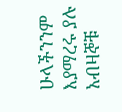ሁላችንንም እያማረሩ ያሉ አብዛኞቹ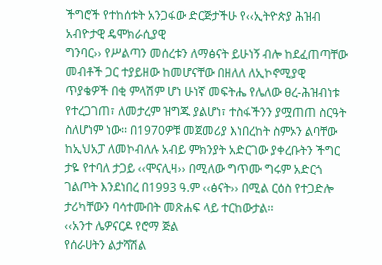ችግሮች የተከሰቱት አንጋፋው ድርጅታችሁ የ‹‹ኢትዮጵያ ሕዝብ አብዮታዊ ዴሞክራሲያዊ
ግንባር›› የሥልጣን መሰረቱን ለማፅናት ይሁነኝ ብሎ ከደፈጠጣቸው መብቶች ጋር ተያይዘው ከመሆናቸው በዘለለ ለኢኮኖሚያዊ
ጥያቄዎች በቂ ምላሽም ሆነ ሁነኛ መፍትሔ የሌለው ፀረ-ሕዝብነቱ የተረጋገጠ፣ ለመታረም ዝግጁ ያልሆነ፣ ተስፋችንን ያሟጠጠ ስርዓት
ስለሆነም ነው፡፡ በ1970ዎቹ መጀመሪያ እነበረከት ስምኦን ልባቸው ከኢህአፓ ለመኮብለሉ አብይ ምክንያት አድርገው ያቀረቡትን ችግር
ታዬ የተባለ ታጋይ ‹‹ሞናሊዛ›› በሚለው ግጥሙ ግሩም አድርጎ ገልጦት እንደነበረ በ1993 ዓ.ም ‹‹ፅናት›› በሚል ርዕስ የተጋድሎ
ታሪካቸውን ባሳተሙበት መጽሐፍ ላይ ተርከውታል፡፡
‹‹አንተ ሌዎናርዶ የሮማ ጅል
የሰራሀትን ልታሻሽል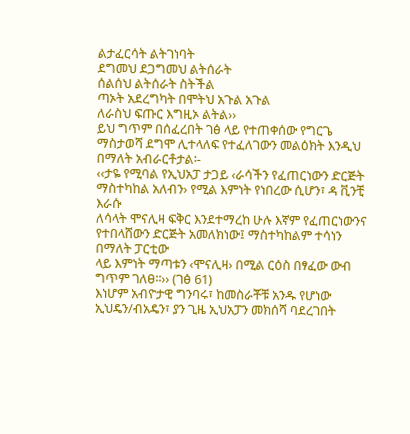ልታፈርሳት ልትገነባት
ደግመህ ደጋግመህ ልትሰራት
ሰልሰህ ልትሰራት ስትችል
ጣኦት አደረግካት በሞትህ አጉል አጉል
ለራስህ ፍጡር እግዚኦ ልትል››
ይህ ግጥም በሰፈረበት ገፅ ላይ የተጠቀሰው የግርጌ ማስታወሻ ደግሞ ሊተላለፍ የተፈለገውን መልዕክት እንዲህ በማለት አብራርቶታል፡-
‹‹ታዬ የሚባል የኢህአፓ ታጋይ ‹ራሳችን የፈጠርነውን ድርጅት ማስተካከል አለብን› የሚል እምነት የነበረው ሲሆን፣ ዳ ቪንቺ እራሱ
ለሳላት ሞናሊዛ ፍቅር እንደተማረከ ሁሉ እኛም የፈጠርነውንና የተበላሸውን ድርጅት አመለክነው፤ ማስተካከልም ተሳነን በማለት ፓርቲው
ላይ እምነት ማጣቱን ‹ሞናሊዛ› በሚል ርዕስ በፃፈው ውብ ግጥም ገለፀ፡፡›› (ገፅ 61)
እነሆም አብዮታዊ ግንባሩ፣ ከመስራቾቹ አንዱ የሆነው ኢህዴን/ብአዴን፣ ያን ጊዜ ኢህአፓን መክሰሻ ባደረገበት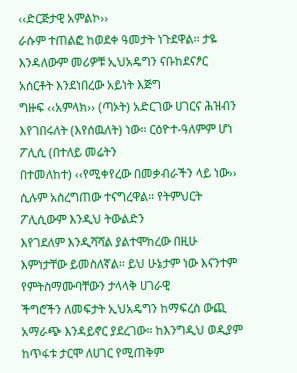‹‹ድርጅታዊ አምልኮ››
ራሱም ተጠልፎ ከወደቀ ዓመታት ነጉደዋል፡፡ ታዬ እንዳለውም መሪዎቹ ኢህአዴግን ናቡከደናፆር አሰርቶት እንደነበረው አይነት እጅግ
ግዙፍ ‹‹አምላክ›› (ጣኦት) አድርገው ሀገርና ሕዝብን እየገበሩለት (እየሰዉለት) ነው፡፡ ርዕዮተ-ዓለምም ሆነ ፖሊሲ (በተለይ መሬትን
በተመለከተ) ‹‹የሚቀየረው በመቃብራችን ላይ ነው›› ሲሉም አስረግጠው ተናግረዋል፡፡ የትምህርት ፖሊሲውም እንዲህ ትውልድን
እየገደለም እንዲሻሻል ያልተሞከረው በዚሁ እምነታቸው ይመስለኛል፡፡ ይህ ሁኔታም ነው እናንተም የምትስማሙባቸውን ታላላቅ ሀገራዊ
ችግሮችን ለመፍታት ኢህአዴግን ከማፍረስ ውጪ አማራጭ እንዳይኖር ያደረገው፡፡ ከእንግዲህ ወዲያም ከጥፋቱ ታርሞ ለሀገር የሚጠቅም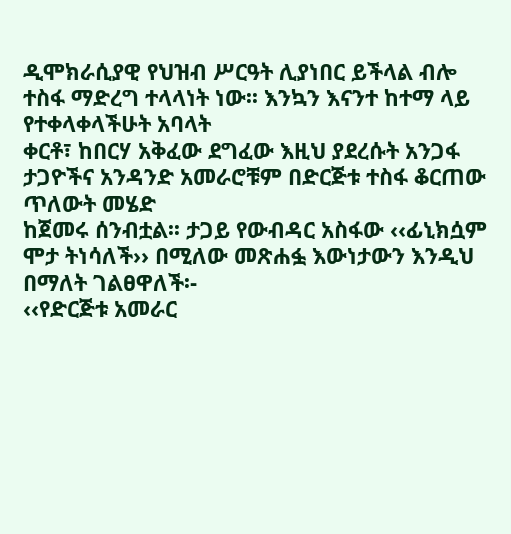ዲሞክራሲያዊ የህዝብ ሥርዓት ሊያነበር ይችላል ብሎ ተስፋ ማድረግ ተላላነት ነው፡፡ እንኳን እናንተ ከተማ ላይ የተቀላቀላችሁት አባላት
ቀርቶ፣ ከበርሃ አቅፈው ደግፈው እዚህ ያደረሱት አንጋፋ ታጋዮችና አንዳንድ አመራሮቹም በድርጅቱ ተስፋ ቆርጠው ጥለውት መሄድ
ከጀመሩ ሰንብቷል፡፡ ታጋይ የውብዳር አስፋው ‹‹ፊኒክሷም ሞታ ትነሳለች›› በሚለው መጽሐፏ እውነታውን እንዲህ በማለት ገልፀዋለች፡-
‹‹የድርጅቱ አመራር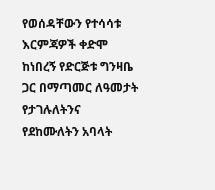የወሰዳቸውን የተሳሳቱ እርምጃዎች ቀድሞ ከነበረኝ የድርጅቱ ግንዛቤ ጋር በማጣመር ለዓመታት የታገሉለትንና
የደከሙለትን አባላት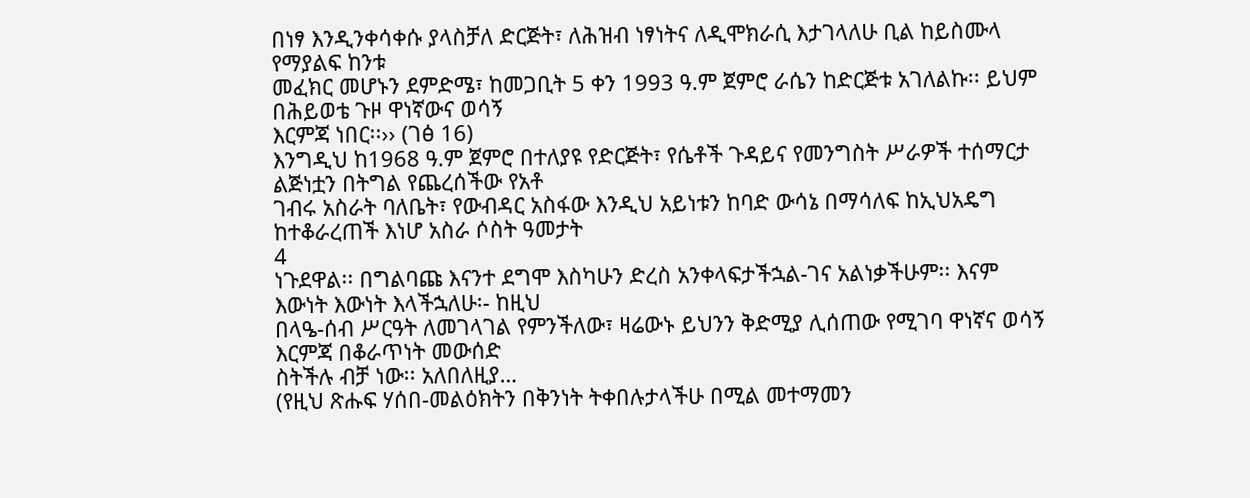በነፃ እንዲንቀሳቀሱ ያላስቻለ ድርጅት፣ ለሕዝብ ነፃነትና ለዲሞክራሲ እታገላለሁ ቢል ከይስሙላ የማያልፍ ከንቱ
መፈክር መሆኑን ደምድሜ፣ ከመጋቢት 5 ቀን 1993 ዓ.ም ጀምሮ ራሴን ከድርጅቱ አገለልኩ፡፡ ይህም በሕይወቴ ጉዞ ዋነኛውና ወሳኝ
እርምጃ ነበር፡፡›› (ገፅ 16)
እንግዲህ ከ1968 ዓ.ም ጀምሮ በተለያዩ የድርጅት፣ የሴቶች ጉዳይና የመንግስት ሥራዎች ተሰማርታ ልጅነቷን በትግል የጨረሰችው የአቶ
ገብሩ አስራት ባለቤት፣ የውብዳር አስፋው እንዲህ አይነቱን ከባድ ውሳኔ በማሳለፍ ከኢህአዴግ ከተቆራረጠች እነሆ አስራ ሶስት ዓመታት
4
ነጉደዋል፡፡ በግልባጩ እናንተ ደግሞ እስካሁን ድረስ አንቀላፍታችኋል-ገና አልነቃችሁም፡፡ እናም እውነት እውነት እላችኋለሁ፡- ከዚህ
በላዔ-ሰብ ሥርዓት ለመገላገል የምንችለው፣ ዛሬውኑ ይህንን ቅድሚያ ሊሰጠው የሚገባ ዋነኛና ወሳኝ እርምጃ በቆራጥነት መውሰድ
ስትችሉ ብቻ ነው፡፡ አለበለዚያ…
(የዚህ ጽሑፍ ሃሰበ-መልዕክትን በቅንነት ትቀበሉታላችሁ በሚል መተማመን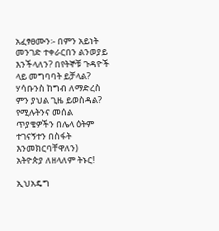አፈፃፀሙን፡- በምን አይነት መንገድ ተቀራርበን ልንወያይ
እንችላለን? በየትኞቹ ጉዳዮች ላይ መግባባት ይቻላል? ሃሳቡንስ ከግብ ለማድረስ ምን ያህል ጊዜ ይወስዳል? የሚሉትንና መሰል
ጥያቄዎችን በሌላ ዕትም ተገናኝተን በስፋት እንመክርባቸዋለን)
አትዮጵያ ለዘላለም ትኑር!

ኢህአዴግ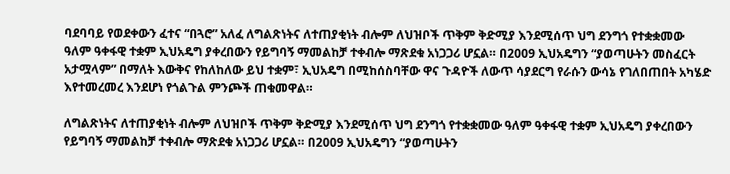ባደባባይ የወደቀውን ፈተና “በጓሮ” አለፈ ለግልጽነትና ለተጠያቂነት ብሎም ለህዝቦች ጥቅም ቅድሚያ እንደሚሰጥ ህግ ደንግጎ የተቋቋመው ዓለም ዓቀፋዊ ተቋም ኢህአዴግ ያቀረበውን የይግባኝ ማመልከቻ ተቀብሎ ማጽደቁ አነጋጋሪ ሆኗል። በ2009 ኢህአዴግን “ያወጣሁትን መስፈርት አታሟላም” በማለት እውቅና የከለከለው ይህ ተቋም፣ ኢህአዴግ በሚከሰስባቸው ዋና ጉዳዮች ለውጥ ሳያደርግ የራሱን ውሳኔ የገለበጠበት አካሄድ እየተመረመረ እንደሆነ የጎልጉል ምንጮች ጠቁመዋል።

ለግልጽነትና ለተጠያቂነት ብሎም ለህዝቦች ጥቅም ቅድሚያ እንደሚሰጥ ህግ ደንግጎ የተቋቋመው ዓለም ዓቀፋዊ ተቋም ኢህአዴግ ያቀረበውን የይግባኝ ማመልከቻ ተቀብሎ ማጽደቁ አነጋጋሪ ሆኗል። በ2009 ኢህአዴግን “ያወጣሁትን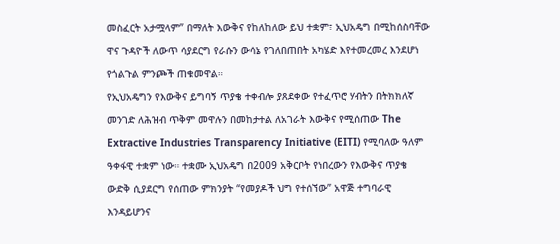መስፈርት አታሟላም” በማለት እውቅና የከለከለው ይህ ተቋም፣ ኢህአዴግ በሚከሰስባቸው ዋና ጉዳዮች ለውጥ ሳያደርግ የራሱን ውሳኔ የገለበጠበት አካሄድ እየተመረመረ እንደሆነ የጎልጉል ምንጮች ጠቁመዋል።
የኢህአዴግን የእውቅና ይግባኝ ጥያቄ ተቀብሎ ያጸደቀው የተፈጥሮ ሃብትን በትክክለኛ መንገድ ለሕዝብ ጥቅም መዋሉን በመከታተል ለአገራት እውቅና የሚሰጠው The Extractive Industries Transparency Initiative (EITI) የሚባለው ዓለም ዓቀፋዊ ተቋም ነው። ተቋሙ ኢህአዴግ በ2009 አቅርቦት የነበረውን የእውቅና ጥያቄ ውድቅ ሲያደርግ የሰጠው ምክንያት “የመያዶች ህግ የተሰኘው” አዋጅ ተግባራዊ እንዳይሆንና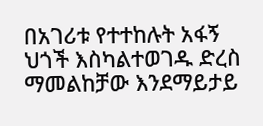በአገሪቱ የተተከሉት አፋኝ ህጎች እስካልተወገዱ ድረስ ማመልከቻው እንደማይታይ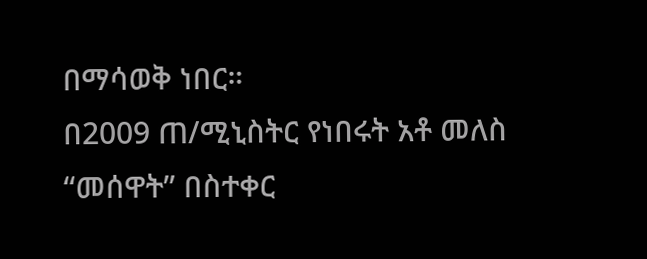በማሳወቅ ነበር።
በ2009 ጠ/ሚኒስትር የነበሩት አቶ መለስ “መሰዋት” በስተቀር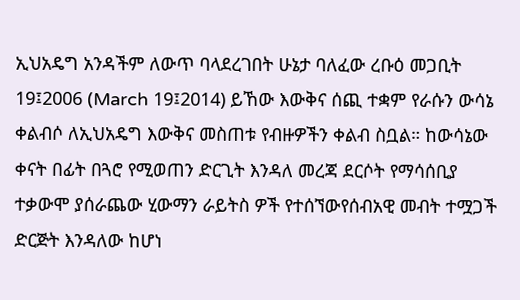ኢህአዴግ አንዳችም ለውጥ ባላደረገበት ሁኔታ ባለፈው ረቡዕ መጋቢት 19፤2006 (March 19፤2014) ይኸው እውቅና ሰጪ ተቋም የራሱን ውሳኔ ቀልብሶ ለኢህአዴግ እውቅና መስጠቱ የብዙዎችን ቀልብ ስቧል። ከውሳኔው ቀናት በፊት በጓሮ የሚወጠን ድርጊት እንዳለ መረጃ ደርሶት የማሳሰቢያ ተቃውሞ ያሰራጨው ሂውማን ራይትስ ዎች የተሰኘውየሰብአዊ መብት ተሟጋች ድርጅት እንዳለው ከሆነ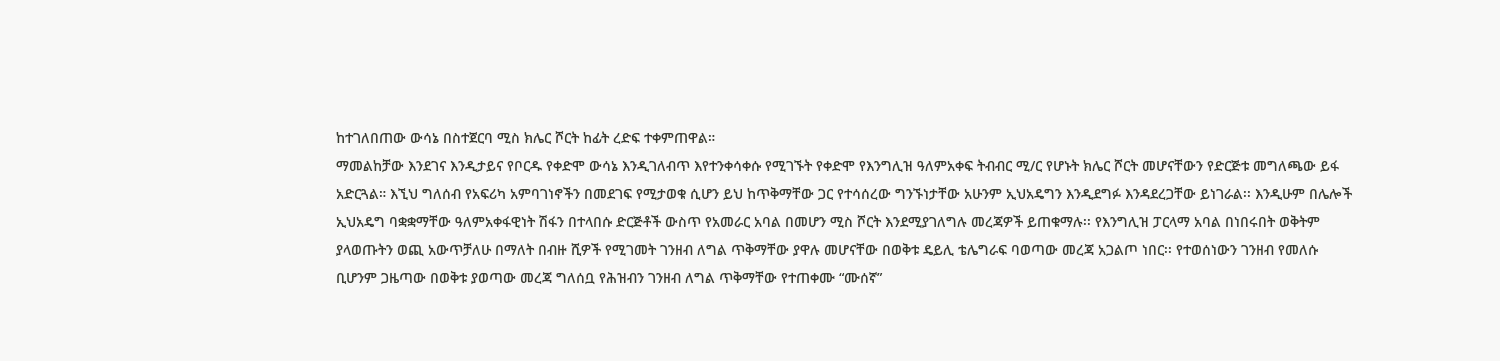ከተገለበጠው ውሳኔ በስተጀርባ ሚስ ክሌር ሾርት ከፊት ረድፍ ተቀምጠዋል።
ማመልከቻው እንደገና እንዲታይና የቦርዱ የቀድሞ ውሳኔ እንዲገለብጥ እየተንቀሳቀሱ የሚገኙት የቀድሞ የእንግሊዝ ዓለምአቀፍ ትብብር ሚ/ር የሆኑት ክሌር ሾርት መሆናቸውን የድርጅቱ መግለጫው ይፋ አድርጓል። እኚህ ግለሰብ የአፍሪካ አምባገነኖችን በመደገፍ የሚታወቁ ሲሆን ይህ ከጥቅማቸው ጋር የተሳሰረው ግንኙነታቸው አሁንም ኢህአዴግን እንዲደግፉ እንዳደረጋቸው ይነገራል፡፡ እንዲሁም በሌሎች ኢህአዴግ ባቋቋማቸው ዓለምአቀፋዊነት ሽፋን በተላበሱ ድርጅቶች ውስጥ የአመራር አባል በመሆን ሚስ ሾርት እንደሚያገለግሉ መረጃዎች ይጠቁማሉ፡፡ የእንግሊዝ ፓርላማ አባል በነበሩበት ወቅትም ያላወጡትን ወጪ አውጥቻለሁ በማለት በብዙ ሺዎች የሚገመት ገንዘብ ለግል ጥቅማቸው ያዋሉ መሆናቸው በወቅቱ ዴይሊ ቴሌግራፍ ባወጣው መረጃ አጋልጦ ነበር፡፡ የተወሰነውን ገንዘብ የመለሱ ቢሆንም ጋዜጣው በወቅቱ ያወጣው መረጃ ግለሰቧ የሕዝብን ገንዘብ ለግል ጥቅማቸው የተጠቀሙ “ሙሰኛ”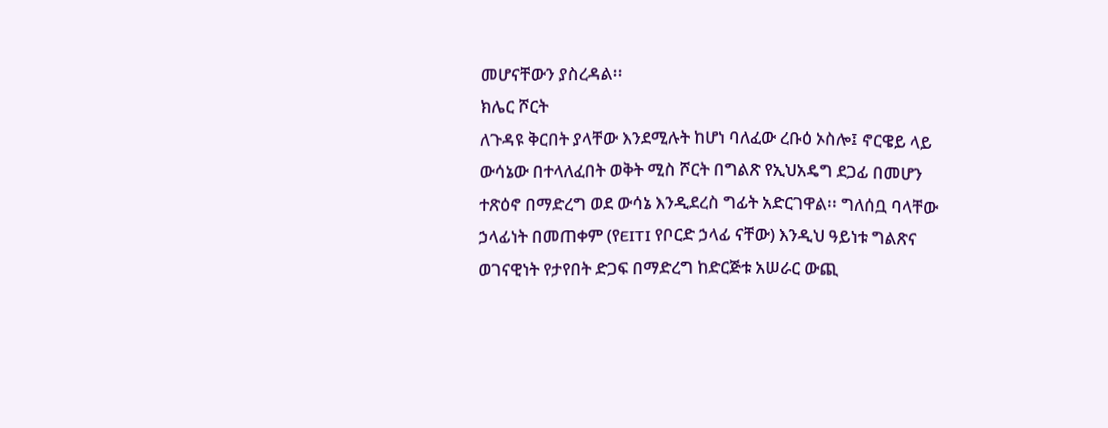መሆናቸውን ያስረዳል፡፡
ክሌር ሾርት
ለጉዳዩ ቅርበት ያላቸው እንደሚሉት ከሆነ ባለፈው ረቡዕ ኦስሎ፤ ኖርዌይ ላይ ውሳኔው በተላለፈበት ወቅት ሚስ ሾርት በግልጽ የኢህአዴግ ደጋፊ በመሆን ተጽዕኖ በማድረግ ወደ ውሳኔ እንዲደረስ ግፊት አድርገዋል፡፡ ግለሰቧ ባላቸው ኃላፊነት በመጠቀም (የEITI የቦርድ ኃላፊ ናቸው) እንዲህ ዓይነቱ ግልጽና ወገናዊነት የታየበት ድጋፍ በማድረግ ከድርጅቱ አሠራር ውጪ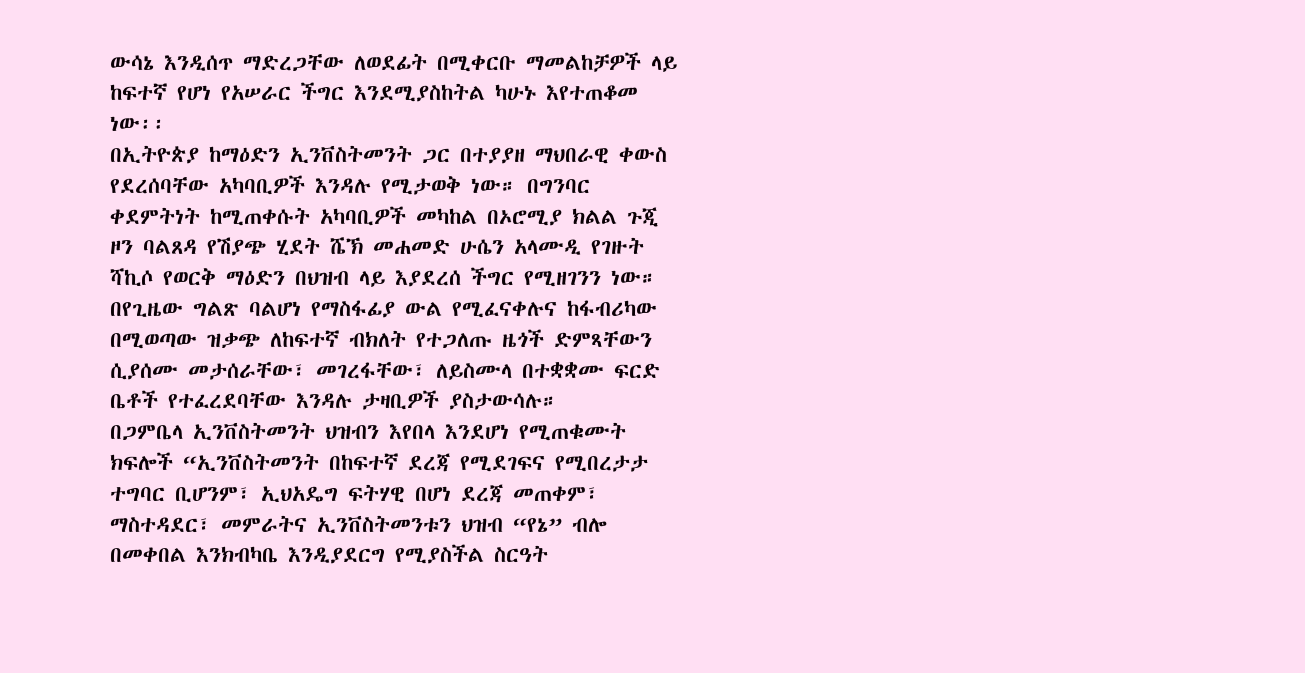ውሳኔ እንዲሰጥ ማድረጋቸው ለወደፊት በሚቀርቡ ማመልከቻዎች ላይ ከፍተኛ የሆነ የአሠራር ችግር እንደሚያስከትል ካሁኑ እየተጠቆመ ነው፡፡
በኢትዮጵያ ከማዕድን ኢንቨስትመንት ጋር በተያያዘ ማህበራዊ ቀውስ የደረሰባቸው አካባቢዎች እንዳሉ የሚታወቅ ነው። በግንባር ቀደምትነት ከሚጠቀሱት አካባቢዎች መካከል በኦሮሚያ ክልል ጉጂ ዞን ባልጸዳ የሽያጭ ሂደት ሼኽ መሐመድ ሁሴን አላሙዲ የገዙት ሻኪሶ የወርቅ ማዕድን በህዝብ ላይ እያደረሰ ችግር የሚዘገንን ነው። በየጊዜው ግልጽ ባልሆነ የማስፋፊያ ውል የሚፈናቀሉና ከፋብሪካው በሚወጣው ዝቃጭ ለከፍተኛ ብክለት የተጋለጡ ዜጎች ድምጻቸውን ሲያሰሙ መታሰራቸው፣ መገረፋቸው፣ ለይስሙላ በተቋቋሙ ፍርድ ቤቶች የተፈረደባቸው እንዳሉ ታዛቢዎች ያስታውሳሉ።
በጋምቤላ ኢንቨስትመንት ህዝብን እየበላ እንደሆነ የሚጠቁሙት ክፍሎች “ኢንቨስትመንት በከፍተኛ ደረጃ የሚደገፍና የሚበረታታ ተግባር ቢሆንም፣ ኢህአዴግ ፍትሃዊ በሆነ ደረጃ መጠቀም፣ ማስተዳደር፣ መምራትና ኢንቨስትመንቱን ህዝብ “የኔ” ብሎ በመቀበል እንክብካቤ እንዲያደርግ የሚያስችል ስርዓት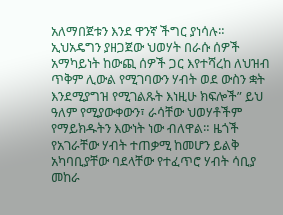አለማበጀቱን እንደ ዋንኛ ችግር ያነሳሉ። ኢህአዴግን ያዘጋጀው ህወሃት በራሱ ሰዎች አማካይነት ከውጪ ሰዎች ጋር እየተሻረከ ለህዝብ ጥቅም ሊውል የሚገባውን ሃብት ወደ ውስን ቋት እንደሚያግዝ የሚገልጹት እነዚሁ ክፍሎች” ይህ ዓለም የሚያውቀውን፣ ራሳቸው ህወሃቶችም የማይክዱትን እውነት ነው ብለዋል። ዜጎች የአገራቸው ሃብት ተጠቃሚ ከመሆን ይልቅ አካባቢያቸው ባደላቸው የተፈጥሮ ሃብት ሳቢያ መከራ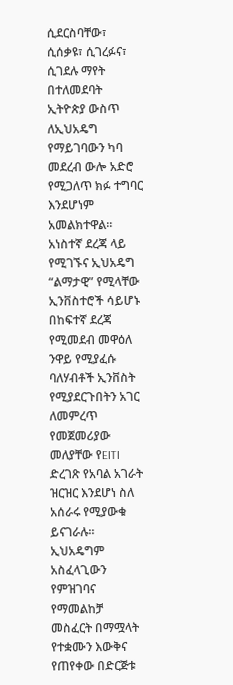ሲደርስባቸው፣ ሲሰቃዩ፣ ሲገረፉና፣ ሲገደሉ ማየት በተለመደባት ኢትዮጵያ ውስጥ ለኢህአዴግ የማይገባውን ካባ መደረብ ውሎ አድሮ የሚጋለጥ ክፉ ተግባር እንደሆነም አመልክተዋል።
አነስተኛ ደረጃ ላይ የሚገኙና ኢህአዴግ “ልማታዊ” የሚላቸው ኢንቨስተሮች ሳይሆኑ በከፍተኛ ደረጃ የሚመደብ መዋዕለ ንዋይ የሚያፈሱ ባለሃብቶች ኢንቨስት የሚያደርጉበትን አገር ለመምረጥ የመጀመሪያው መለያቸው የEITI ድረገጽ የአባል አገራት ዝርዝር እንደሆነ ስለ አሰራሩ የሚያውቁ ይናገራሉ። ኢህአዴግም አስፈላጊውን የምዝገባና የማመልከቻ መስፈርት በማሟላት የተቋሙን እውቅና የጠየቀው በድርጅቱ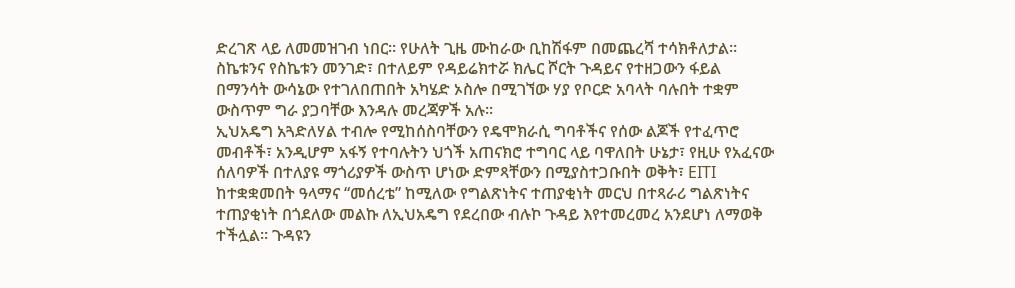ድረገጽ ላይ ለመመዝገብ ነበር። የሁለት ጊዜ ሙከራው ቢከሽፋም በመጨረሻ ተሳክቶለታል። ስኬቱንና የስኬቱን መንገድ፣ በተለይም የዳይሬክተሯ ክሌር ሾርት ጉዳይና የተዘጋውን ፋይል በማንሳት ውሳኔው የተገለበጠበት አካሄድ ኦስሎ በሚገኘው ሃያ የቦርድ አባላት ባሉበት ተቋም ውስጥም ግራ ያጋባቸው እንዳሉ መረጃዎች አሉ።
ኢህአዴግ አጓድለሃል ተብሎ የሚከሰስባቸውን የዴሞክራሲ ግባቶችና የሰው ልጆች የተፈጥሮ መብቶች፣ አንዲሆም አፋኝ የተባሉትን ህጎች አጠናክሮ ተግባር ላይ ባዋለበት ሁኔታ፣ የዚሁ የአፈናው ሰለባዎች በተለያዩ ማጎሪያዎች ውስጥ ሆነው ድምጻቸውን በሚያስተጋቡበት ወቅት፣ EITI ከተቋቋመበት ዓላማና “መሰረቴ” ከሚለው የግልጽነትና ተጠያቂነት መርህ በተጻራሪ ግልጽነትና ተጠያቂነት በጎደለው መልኩ ለኢህአዴግ የደረበው ብሉኮ ጉዳይ እየተመረመረ አንደሆነ ለማወቅ ተችሏል። ጉዳዩን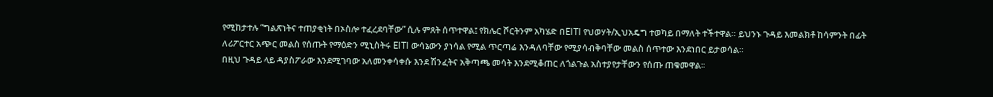የሚከታተሉ “ግልጽነትና ተጠያቂነት በኦስሎ ተፈረደባቸው” ሲሉ ምጸት ሰጥተዋል፤ የክሌር ሾርትንም አካሄድ በEITI የህወሃት/ኢህአዴግ ተወካይ በማለት ተችተዋል። ይህንኑ ጉዳይ እመልክቶ ከሳምንት በፊት ለሪፖርተር አጭር መልስ የሰጡት የማዕድን ሚኒስትሩ EITI ውሳኔውን ያነሳል የሚል ጥርጣሬ እንዳለባቸው የሚያሳብቅባቸው መልስ ሰጥተው እንደነበር ይታወሳል።
በዚህ ጉዳይ ላይ ዳያስፖራው እንደሚገባው አለመንቀሳቀሱ እንደ ሽንፈትና አቅጣጫ መሳት እንደሚቆጠር ለጎልጉል አስተያየታቸውን የሰጡ ጠቁመዋል፡፡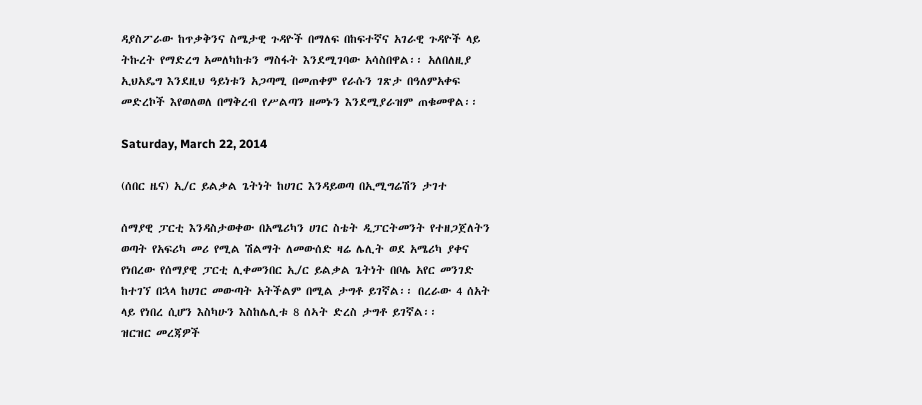ዳያስፖራው ከጥቃቅንና ስሜታዊ ጉዳዮች በማለፍ በከፍተኛና አገራዊ ጉዳዮች ላይ ትኩረት የማድረግ አመለካከቱን ማስፋት እንደሚገባው አሳስበዋል፡፡ አለበለዚያ ኢህአዴግ እንደዚህ ዓይነቱን አጋጣሚ በመጠቀም የራሱን ገጽታ በዓለምአቀፍ መድረኮች እየወለወለ በማቅረብ የሥልጣን ዘመኑን እንደሚያራዝም ጠቁመዋል፡፡

Saturday, March 22, 2014

(ሰበር ዜና) ኢ/ር ይልቃል ጌትነት ከሀገር እንዳይወጣ በኢሚግሬሽን ታገተ

ሰማያዊ ፓርቲ እንዳስታወቀው በአሜሪካን ሀገር ስቴት ዲፓርትመንት የተዘጋጀለትን ወጣት የአፍሪካ መሪ የሚል ሽልማት ለመውሰድ ዛሬ ሌሊት ወደ አሜሪካ ያቀና የነበረው የሰማያዊ ፓርቲ ሊቀመንበር ኢ/ር ይልቃል ጌትነት በቦሌ አየር መንገድ ከተገኘ በኋላ ከሀገር መውጣት አትችልም በሚል ታግቶ ይገኛል፡፡ በረራው 4 ሰአት ላይ የነበረ ሲሆን እስካሁን እስከሌሊቱ 8 ሰኣት ድረስ ታግቶ ይገኛል፡፡
ዝርዝር መረጃዎች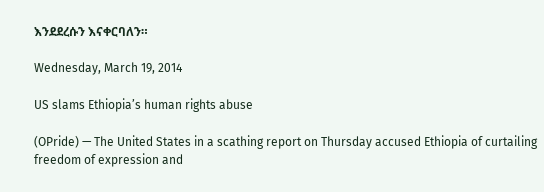እንደደረሱን እናቀርባለን።

Wednesday, March 19, 2014

US slams Ethiopia’s human rights abuse

(OPride) — The United States in a scathing report on Thursday accused Ethiopia of curtailing freedom of expression and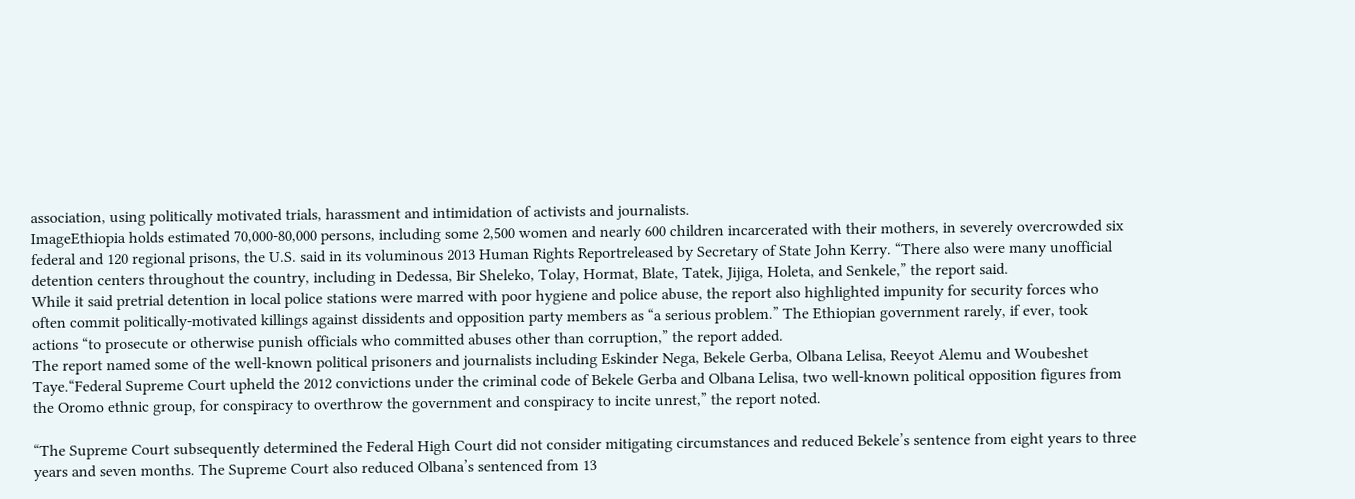association, using politically motivated trials, harassment and intimidation of activists and journalists.
ImageEthiopia holds estimated 70,000-80,000 persons, including some 2,500 women and nearly 600 children incarcerated with their mothers, in severely overcrowded six federal and 120 regional prisons, the U.S. said in its voluminous 2013 Human Rights Reportreleased by Secretary of State John Kerry. “There also were many unofficial detention centers throughout the country, including in Dedessa, Bir Sheleko, Tolay, Hormat, Blate, Tatek, Jijiga, Holeta, and Senkele,” the report said.
While it said pretrial detention in local police stations were marred with poor hygiene and police abuse, the report also highlighted impunity for security forces who often commit politically-motivated killings against dissidents and opposition party members as “a serious problem.” The Ethiopian government rarely, if ever, took actions “to prosecute or otherwise punish officials who committed abuses other than corruption,” the report added.
The report named some of the well-known political prisoners and journalists including Eskinder Nega, Bekele Gerba, Olbana Lelisa, Reeyot Alemu and Woubeshet Taye.“Federal Supreme Court upheld the 2012 convictions under the criminal code of Bekele Gerba and Olbana Lelisa, two well-known political opposition figures from the Oromo ethnic group, for conspiracy to overthrow the government and conspiracy to incite unrest,” the report noted.

“The Supreme Court subsequently determined the Federal High Court did not consider mitigating circumstances and reduced Bekele’s sentence from eight years to three years and seven months. The Supreme Court also reduced Olbana’s sentenced from 13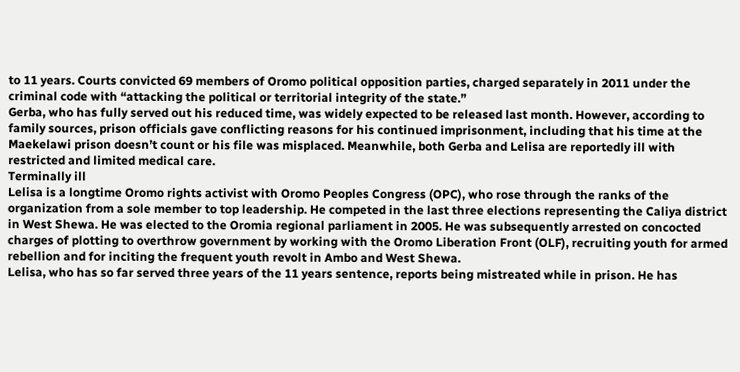to 11 years. Courts convicted 69 members of Oromo political opposition parties, charged separately in 2011 under the criminal code with “attacking the political or territorial integrity of the state.”
Gerba, who has fully served out his reduced time, was widely expected to be released last month. However, according to family sources, prison officials gave conflicting reasons for his continued imprisonment, including that his time at the Maekelawi prison doesn’t count or his file was misplaced. Meanwhile, both Gerba and Lelisa are reportedly ill with restricted and limited medical care.
Terminally ill
Lelisa is a longtime Oromo rights activist with Oromo Peoples Congress (OPC), who rose through the ranks of the organization from a sole member to top leadership. He competed in the last three elections representing the Caliya district in West Shewa. He was elected to the Oromia regional parliament in 2005. He was subsequently arrested on concocted charges of plotting to overthrow government by working with the Oromo Liberation Front (OLF), recruiting youth for armed rebellion and for inciting the frequent youth revolt in Ambo and West Shewa.
Lelisa, who has so far served three years of the 11 years sentence, reports being mistreated while in prison. He has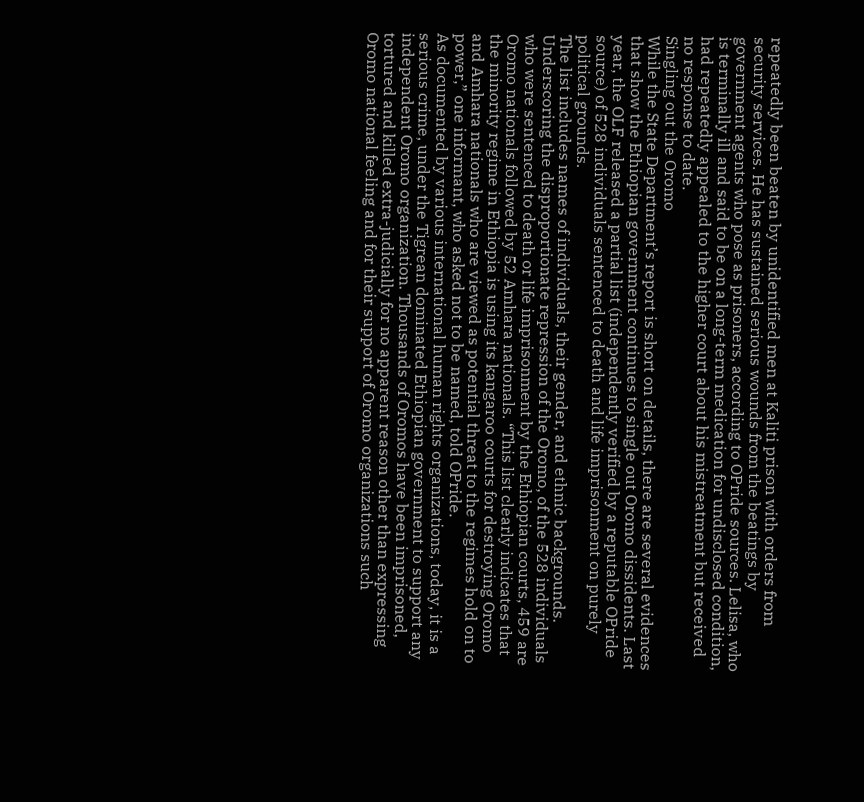repeatedly been beaten by unidentified men at Kaliti prison with orders from security services. He has sustained serious wounds from the beatings by government agents who pose as prisoners, according to OPride sources. Lelisa, who is terminally ill and said to be on a long-term medication for undisclosed condition, had repeatedly appealed to the higher court about his mistreatment but received no response to date.
Singling out the Oromo
While the State Department’s report is short on details, there are several evidences that show the Ethiopian government continues to single out Oromo dissidents. Last year, the OLF released a partial list (independently verified by a reputable OPride source) of 528 individuals sentenced to death and life imprisonment on purely political grounds.
The list includes names of individuals, their gender, and ethnic backgrounds. Underscoring the disproportionate repression of the Oromo, of the 528 individuals who were sentenced to death or life imprisonment by the Ethiopian courts, 459 are Oromo nationals followed by 52 Amhara nationals. “This list clearly indicates that the minority regime in Ethiopia is using its kangaroo courts for destroying Oromo and Amhara nationals who are viewed as potential threat to the regimes hold on to power,” one informant, who asked not to be named, told OPride.
As documented by various international human rights organizations, today, it is a serious crime, under the Tigrean dominated Ethiopian government to support any independent Oromo organization. Thousands of Oromos have been imprisoned, tortured and killed extra-judicially for no apparent reason other than expressing Oromo national feeling and for their support of Oromo organizations such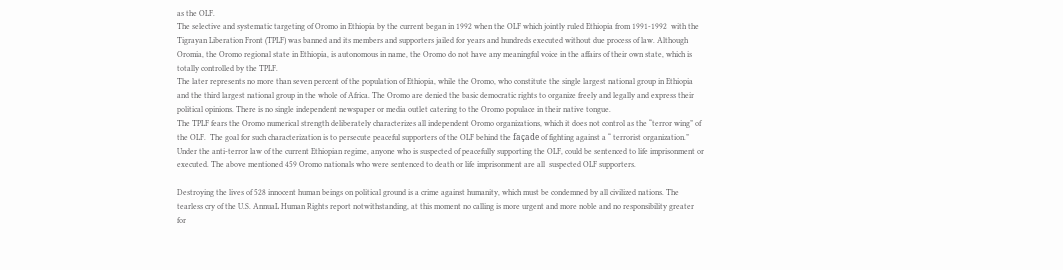as the OLF.
The selective and systematic targeting of Oromo in Ethiopia by the current began in 1992 when the OLF which jointly ruled Ethiopia from 1991-1992  with the Tigrayan Liberation Front (TPLF) was banned and its members and supporters jailed for years and hundreds executed without due process of law. Although Oromia, the Oromo regional state in Ethiopia, is autonomous in name, the Oromo do not have any meaningful voice in the affairs of their own state, which is totally controlled by the TPLF.
The later represents no more than seven percent of the population of Ethiopia, while the Oromo, who constitute the single largest national group in Ethiopia and the third largest national group in the whole of Africa. The Oromo are denied the basic democratic rights to organize freely and legally and express their political opinions. There is no single independent newspaper or media outlet catering to the Oromo populace in their native tongue.
The TPLF fears the Oromo numerical strength deliberately characterizes all independent Oromo organizations, which it does not control as the “terror wing” of the OLF.  The goal for such characterization is to persecute peaceful supporters of the OLF behind the façade of fighting against a “ terrorist organization.” Under the anti-terror law of the current Ethiopian regime, anyone who is suspected of peacefully supporting the OLF, could be sentenced to life imprisonment or executed. The above mentioned 459 Oromo nationals who were sentenced to death or life imprisonment are all  suspected OLF supporters.

Destroying the lives of 528 innocent human beings on political ground is a crime against humanity, which must be condemned by all civilized nations. The tearless cry of the U.S. AnnuaL Human Rights report notwithstanding, at this moment no calling is more urgent and more noble and no responsibility greater for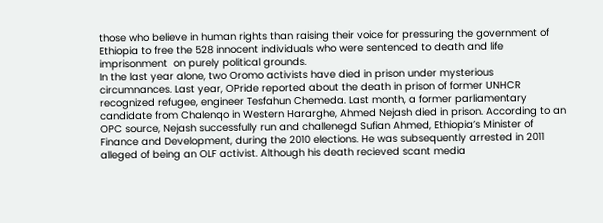those who believe in human rights than raising their voice for pressuring the government of Ethiopia to free the 528 innocent individuals who were sentenced to death and life imprisonment  on purely political grounds.
In the last year alone, two Oromo activists have died in prison under mysterious circumnances. Last year, OPride reported about the death in prison of former UNHCR recognized refugee, engineer Tesfahun Chemeda. Last month, a former parliamentary candidate from Chalenqo in Western Hararghe, Ahmed Nejash died in prison. According to an OPC source, Nejash successfully run and challenegd Sufian Ahmed, Ethiopia’s Minister of Finance and Development, during the 2010 elections. He was subsequently arrested in 2011 alleged of being an OLF activist. Although his death recieved scant media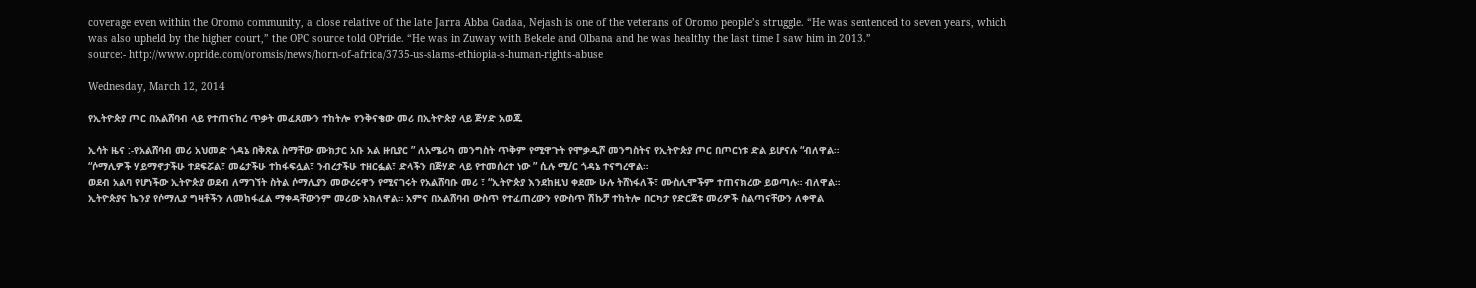coverage even within the Oromo community, a close relative of the late Jarra Abba Gadaa, Nejash is one of the veterans of Oromo people’s struggle. “He was sentenced to seven years, which was also upheld by the higher court,” the OPC source told OPride. “He was in Zuway with Bekele and Olbana and he was healthy the last time I saw him in 2013.”
source:- http://www.opride.com/oromsis/news/horn-of-africa/3735-us-slams-ethiopia-s-human-rights-abuse

Wednesday, March 12, 2014

የኢትዮጵያ ጦር በአልሸባብ ላይ የተጠናከረ ጥቃት መፈጸሙን ተከትሎ የንቅናቄው መሪ በኢትዮጵያ ላይ ጅሃድ አወጁ

ኢሳት ዜና :-የአልሸባብ መሪ አህመድ ጎዳኔ በቅጽል ስማቸው ሙክታር አቡ አል ዙቢያር ” ለአሜሪካ መንግስት ጥቅም የሚዋጉት የሞቃዲሾ መንግስትና የኢትዮጵያ ጦር በጦርነቱ ድል ይሆናሉ “ብለዋል።
“ሶማሊዎች ሃይማኖታችሁ ተደፍሯል፣ መሬታችሁ ተከፋፍሏል፣ ንብረታችሁ ተዘርፏል፣ ድላችን በጅሃድ ላይ የተመሰረተ ነው ” ሲሉ ሚ/ር ጎዳኔ ተናግረዋል።
ወደብ አልባ የሆነችው ኢትዮጵያ ወደብ ለማገኘት ስትል ሶማሊያን መውረሩዋን የሚናገሩት የአልሸባቡ መሪ ፣ “ኢትዮጵያ እንደከዚህ ቀደሙ ሁሉ ትሸነፋለች፣ ሙስሊሞችም ተጠናክረው ይወጣሉ። ብለዋል።
ኢትዮጵያና ኬንያ የሶማሊያ ግዛቶችን ለመከፋፈል ማቀዳቸውንም መሪው አክለዋል። አምና በአልሸባብ ውስጥ የተፈጠረውን የውስጥ ሽኩቻ ተከትሎ በርካታ የድርጀቱ መሪዎች ስልጣናቸውን ለቀዋል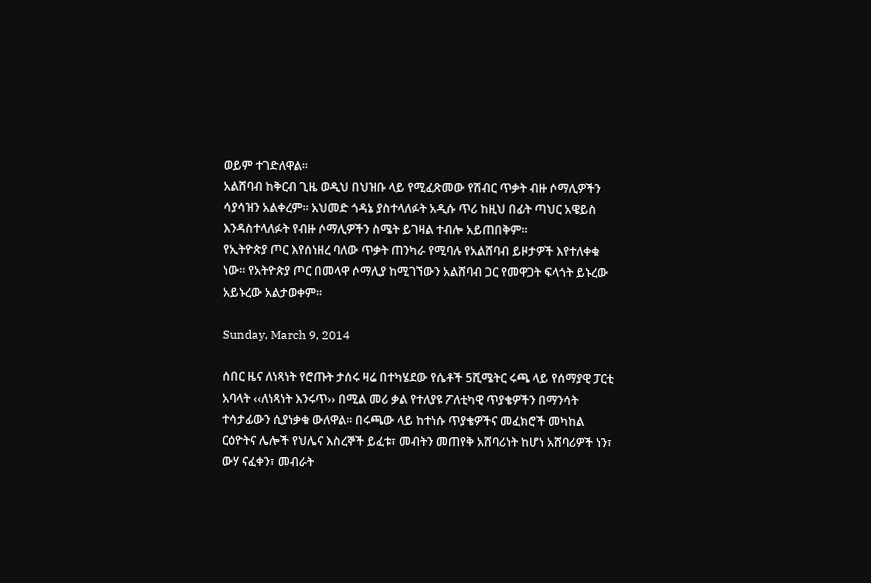ወይም ተገድለዋል።
አልሸባብ ከቅርብ ጊዜ ወዲህ በህዝቡ ላይ የሚፈጽመው የሽብር ጥቃት ብዙ ሶማሊዎችን ሳያሳዝን አልቀረም። አህመድ ጎዳኔ ያስተላለፉት አዲሱ ጥሪ ከዚህ በፊት ጣህር አዌይስ እንዳስተላለፉት የብዙ ሶማሊዎችን ስሜት ይገዛል ተብሎ አይጠበቅም።
የኢትዮጵያ ጦር እየሰነዘረ ባለው ጥቃት ጠንካራ የሚባሉ የአልሸባብ ይዞታዎች እየተለቀቁ ነው። የአትዮጵያ ጦር በመላዋ ሶማሊያ ከሚገኘውን አልሸባብ ጋር የመዋጋት ፍላጎት ይኑረው አይኑረው አልታወቀም።

Sunday, March 9, 2014

ሰበር ዜና ለነጻነት የሮጡት ታሰሩ ዛሬ በተካሄደው የሴቶች 5ሺሜትር ሩጫ ላይ የሰማያዊ ፓርቲ አባላት ‹‹ለነጻነት እንሩጥ›› በሚል መሪ ቃል የተለያዩ ፖለቲካዊ ጥያቄዎችን በማንሳት ተሳታፊውን ሲያነቃቁ ውለዋል፡፡ በሩጫው ላይ ከተነሱ ጥያቄዎችና መፈክሮች መካከል ርዕዮትና ሌሎች የህሌና እስረኞች ይፈቱ፣ መብትን መጠየቅ አሸባሪነት ከሆነ አሸባሪዎች ነን፣ ውሃ ናፈቀን፣ መብራት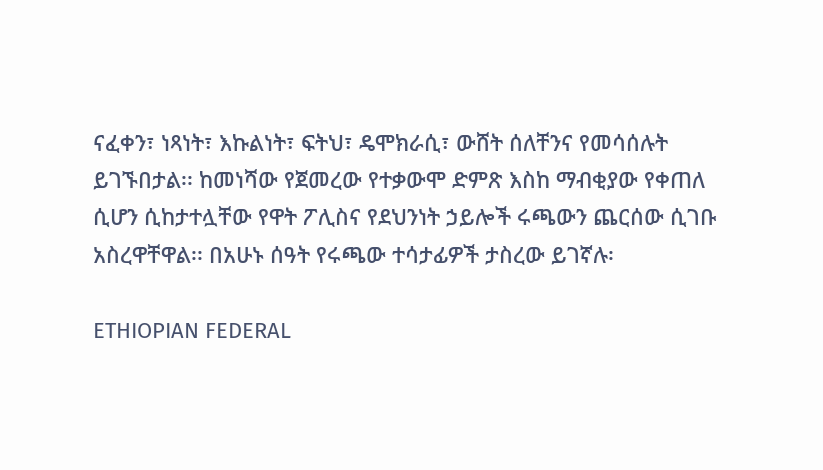ናፈቀን፣ ነጻነት፣ እኩልነት፣ ፍትህ፣ ዴሞክራሲ፣ ውሸት ሰለቸንና የመሳሰሉት ይገኙበታል፡፡ ከመነሻው የጀመረው የተቃውሞ ድምጽ እስከ ማብቂያው የቀጠለ ሲሆን ሲከታተሏቸው የዋት ፖሊስና የደህንነት ኃይሎች ሩጫውን ጨርሰው ሲገቡ አስረዋቸዋል፡፡ በአሁኑ ሰዓት የሩጫው ተሳታፊዎች ታስረው ይገኛሉ፡

ETHIOPIAN FEDERAL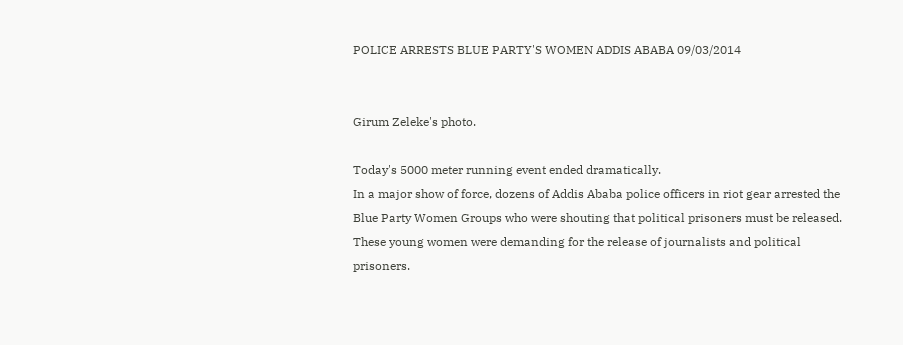POLICE ARRESTS BLUE PARTY'S WOMEN ADDIS ABABA 09/03/2014


Girum Zeleke's photo.

Today's 5000 meter running event ended dramatically.
In a major show of force, dozens of Addis Ababa police officers in riot gear arrested the Blue Party Women Groups who were shouting that political prisoners must be released. These young women were demanding for the release of journalists and political prisoners.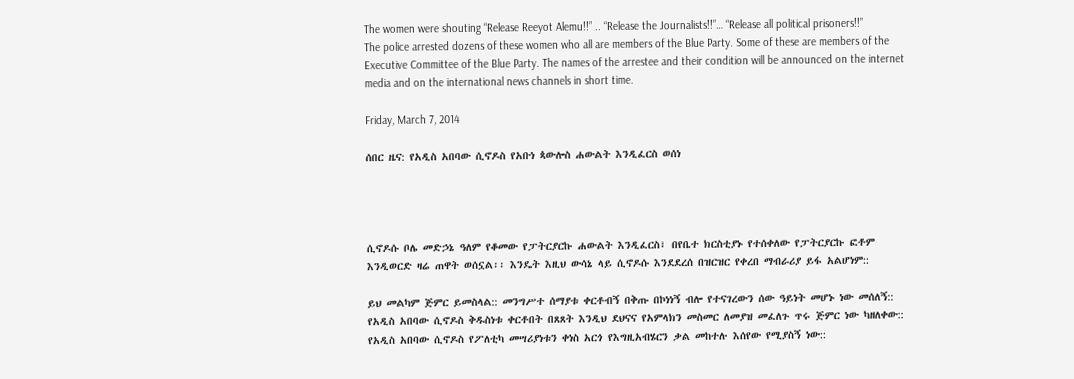The women were shouting “Release Reeyot Alemu!!” .. “Release the Journalists!!”… “Release all political prisoners!!”
The police arrested dozens of these women who all are members of the Blue Party. Some of these are members of the Executive Committee of the Blue Party. The names of the arrestee and their condition will be announced on the internet media and on the international news channels in short time.

Friday, March 7, 2014

ሰበር ዜና: የአዲስ አበባው ሲኖዶስ የአቡነ ጳውሎስ ሐውልት እንዲፈርስ ወሰነ




ሲኖዶሱ ቦሌ መድኃኔ ዓለም የቆመው የፓትርያርኩ ሐውልት እንዲፈርስ፣ በየቤተ ክርስቲያኑ የተሰቀለው የፓትርያርኩ ፎቶም እንዲወርድ ዛሬ ጠዋት ወሰኗል፡፡ እንዴት እዚህ ውሳኔ ላይ ሲኖዶሱ እንደደረሰ በዝርዝር የቀረበ ማብራሪያ ይፋ አልሆነም::

ይህ መልካም ጅምር ይመስላል:: መንግሥተ ሰማያቱ ቀርቶብኝ በቅጡ በኮነነኝ ብሎ የተናገረውን ሰው ዓይነት መሆኑ ነው መሰለኝ:: የአዲስ አበባው ሲኖዶስ ቅዱስነቱ ቀርቶበት በጸጸት እንዲህ ደህናና የአምላክን መስመር ለመያዝ መፈለጉ ጥሩ ጅምር ነው ካዘለቀው:: የአዲስ አበባው ሲኖዶስ የፖለቲካ መሣሪያነቱን ቀነስ አርጎ የእግዚአብሄርን ቃል መከተሉ እሰየው የሚያስኝ ነው::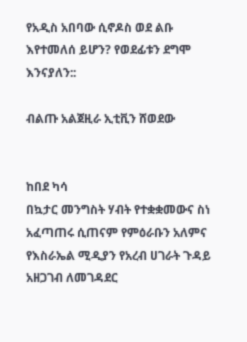የአዲስ አበባው ሲኖዶስ ወደ ልቡ እየተመለሰ ይሆን? የወደፊቱን ደግሞ እንናያለን::

ብልጡ አልጀዚራ ኢቲቪን ሸወደው


ከበደ ካሳ
በኳታር መንግስት ሃብት የተቋቋመውና ስነ አፈጣጠሩ ሲጠናም የምዕራቡን አለምና የእስራኤል ሚዲያን የአረብ ሀገራት ጉዳይ አዘጋገብ ለመገዳደር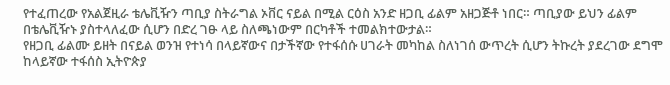የተፈጠረው የአልጀዚራ ቴሌቪዥን ጣቢያ ስትራግል ኦቨር ናይል በሚል ርዕስ አንድ ዘጋቢ ፊልም አዘጋጅቶ ነበር። ጣቢያው ይህን ፊልም በቴሌቪዥኑ ያስተላለፈው ሲሆን በድረ ገፁ ላይ ስለጫነውም በርካቶች ተመልክተውታል።
የዘጋቢ ፊልሙ ይዘት በናይል ወንዝ የተነሳ በላይኛውና በታችኛው የተፋሰሱ ሀገራት መካከል ስለነገሰ ውጥረት ሲሆን ትኩረት ያደረገው ደግሞ ከላይኛው ተፋሰስ ኢትዮጵያ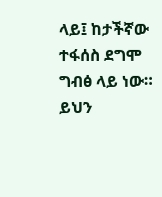ላይ፤ ከታችኛው ተፋሰስ ደግሞ ግብፅ ላይ ነው። ይህን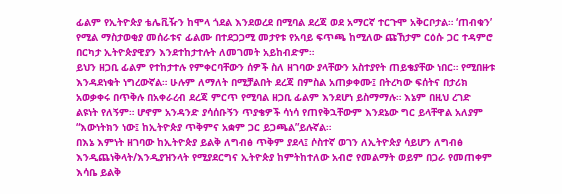ፊልም የኢትዮጵያ ቴሌቪዥን ከሞላ ጎደል እንደወረደ በሚባል ደረጃ ወደ አማርኛ ተርጉሞ አቅርቦታል። ‘ጠብቁን’ የሚል ማስታወቂያ መሰራቱና ፊልሙ በተደጋጋሚ መታየቱ የአባይ ፍጥጫ ከሚለው ጩኸታም ርዕሱ ጋር ተዳምሮ በርካታ ኢትዮጵያዊያን እንደተከታተሉት ለመገመት አይከብድም።
ይህን ዘጋቢ ፊልም የተከታተሉ የምቀርባቸውን ሰዎች ስለ ዘገባው ያላቸውን አስተያየት ጠይቄያቸው ነበር። የሚበዙቱ እንዳደነቁት ነግረውኛል። ሁሉም ለማለት በሚቻልበት ደረጃ በምስል አጠቃቀሙ፤ በትረካው ፍሰትና በታሪክ አወቃቀሩ በጥቅሉ በአቀራረብ ደረጃ ምርጥ የሚባል ዘጋቢ ፊልም እንደሆነ ይስማማሉ። እኔም በዚህ ረገድ ልዩነት የለኝም። ሆኖም አንዳንድ ያሳሰቡኝን ጥያቄዎች ሳነሳ የጠየቅኋቸውም እንደኔው ግር ይላቸዋል አለያም “እውነትክን ነው፤ ከኢትዮጵያ ጥቅምና አቋም ጋር ይጋጫል”ይሉኛል።
በእኔ እምነት ዘገባው ከኢትዮጵያ ይልቅ ለግብፅ ጥቅም ያደላ፤ ሶስተኛ ወገን ለኢትዮጵያ ሳይሆን ለግብፅ እንዲጨነቅላት/እንዲያዝንላት የሚያደርግና ኢትዮጵያ ከምትከተለው አብሮ የመልማት ወይም በጋራ የመጠቀም እሳቤ ይልቅ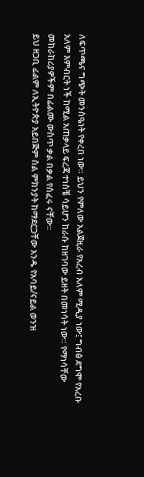ለፍጥጫና ግጭት መንስዔነት የቀረበ ነው። ይህን የምለው አልጀዚራ የአረብ አለም ሚዲያ ነው፤ ግብፅ ደግሞ የአረቡ አለም እምብርት ነች ከሚል አጠቃላይ ፍረጃ ተነስቼ ሳይሆን ከራሱ ከዘገባው ይዘት በመነሳት ነው። የማነሳቸው መከራከሪያዎችም በፊልሙ ውስጥ ቃል በቃል የሰፈሩ ናቸው።
ይህ ዘጋቢ ፊልም ለኢትዮጵያ አይበጅም ስል ምክንያት ከማደርጋቸው አንዱ የአባይ/ናይል ወንዝ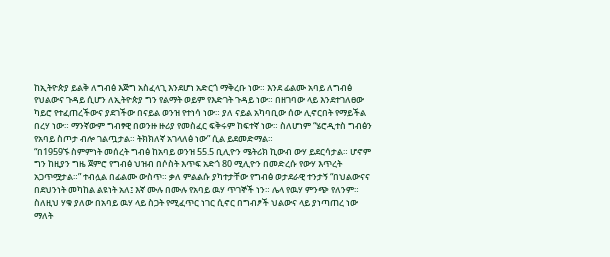ከኢትዮጵያ ይልቅ ለግብፅ እጅግ አስፈላጊ እንደሆነ አድርጎ ማቅረቡ ነው። እንደ ፊልሙ አባይ ለግብፅ የህልውና ጉዳይ ሲሆን ለኢትዮጵያ ግን የልማት ወይም የእድገት ጉዳይ ነው። በዘገባው ላይ እንደተገለፀው ካይሮ የተፈጠረችውና ያደገችው በናይል ወንዝ የተነሳ ነው። ያለ ናይል አካባቢው ሰው ሊኖርበት የማይችል በረሃ ነው። ማንኛውም ግብፃዊ በወንዙ ዙሪያ የመስፈር ፍቅሩም ከፍተኛ ነው። ስለሆነም “ሄሮዲተስ ግብፅን የአባይ ስጦታ ብሎ ገልጧታል። ትክክለኛ አገላለፅ ነው” ሲል ይደመድማል።
“በ1959ኙ ስምምነት መሰረት ግብፅ ከአባይ ወንዝ 55.5 ቢሊዮን ሜትሪክ ኪውብ ውሃ ይደርሳታል። ሆኖም ግን ከዚያን ግዜ ጀምሮ የግብፅ ህዝብ በሶስት እጥፍ አድጎ 80 ሚሊዮን በመድረሱ የውሃ እጥረት አጋጥሟታል።” ተብሏል በፊልሙ ውስጥ። ቃለ ምልልሱ ያካተታቸው የግብፅ ወታደራዊ ተንታኝ “በህልውናና በደህንነት መካከል ልዩነት አለ፤ እኛ ሙሉ በሙሉ የአባይ ዉሃ ጥገኞች ነን። ሌላ የዉሃ ምንጭ የለንም። ስለዚህ ሃቁ ያለው በአባይ ዉሃ ላይ ስጋት የሚፈጥር ነገር ሲኖር በግብፆች ህልውና ላይ ያነጣጠረ ነው ማለት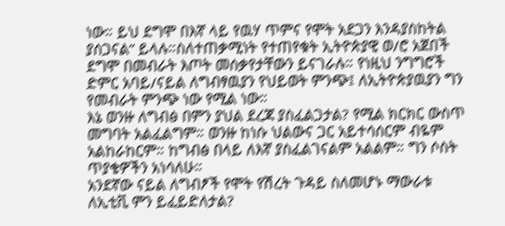ነው። ይህ ደግሞ በእኛ ላይ የዉሃ ጥምና የሞት አደጋን እንዳያስከትል ያሰጋናል” ይላሉ።ስለተጠቃሚነት የተጠየቁት ኢትዮጵያዊ ወ/ሮ አጀበች ደግሞ በመብራት እጦት መሰቃየታቸውን ይናገራሉ። የነዚህ ንግግሮች ድምር አባይ/ናይል ለግብፃዉያን የህይወት ምንጭ፤ ለኢትዮጵያዉያን ግን የመብራት ምንጭ ነው የሚል ነው።
እኔ ወንዙ ለግብፅ በምን ያህል ደረጃ ያስፈልጋታል? የሚል ክርክር ውስጥ መግባት አልፈልግም። ወንዙ ከነሱ ህልውና ጋር አይተሳሰርም ብዬም አልከራከርም። ከግብፅ በላይ ለእኛ ያስፈልገናልም አልልም። ግን ሶስት ጥያቄዎችን አነሳለሁ።
አንደኛው ናይል ለግብፆች የሞት የሽረት ጉዳይ ስለመሆኑ ማውራቱ ለኢቲቪ ምን ይፈይድለታል?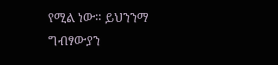የሚል ነው። ይህንንማ ግብፃውያን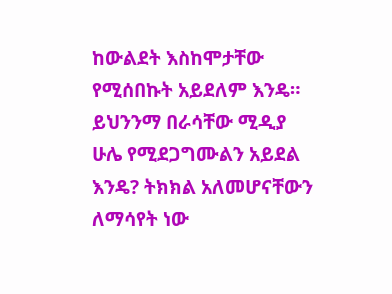ከውልደት እስከሞታቸው የሚሰበኩት አይደለም እንዴ። ይህንንማ በራሳቸው ሚዲያ ሁሌ የሚደጋግሙልን አይደል እንዴ? ትክክል አለመሆናቸውን ለማሳየት ነው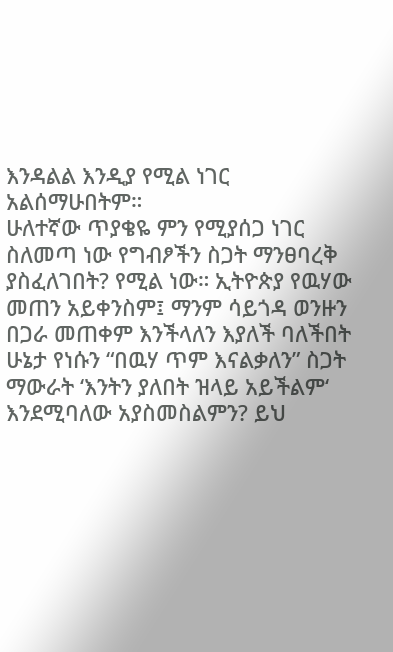እንዳልል እንዲያ የሚል ነገር አልሰማሁበትም።
ሁለተኛው ጥያቄዬ ምን የሚያሰጋ ነገር ስለመጣ ነው የግብፆችን ስጋት ማንፀባረቅ ያስፈለገበት? የሚል ነው። ኢትዮጵያ የዉሃው መጠን አይቀንስም፤ ማንም ሳይጎዳ ወንዙን በጋራ መጠቀም እንችላለን እያለች ባለችበት ሁኔታ የነሱን “በዉሃ ጥም እናልቃለን” ስጋት ማውራት ‘እንትን ያለበት ዝላይ አይችልም‘ እንደሚባለው አያስመስልምን? ይህ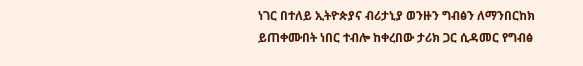ነገር በተለይ ኢትዮጵያና ብሪታኒያ ወንዙን ግብፅን ለማንበርከክ ይጠቀሙበት ነበር ተብሎ ከቀረበው ታሪክ ጋር ሲዳመር የግብፅ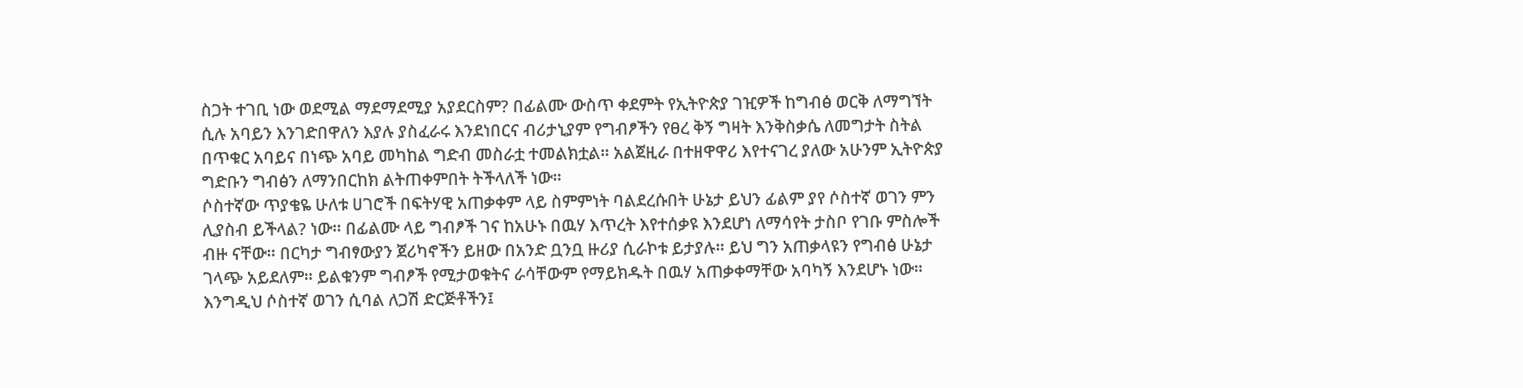ስጋት ተገቢ ነው ወደሚል ማደማደሚያ አያደርስም? በፊልሙ ውስጥ ቀደምት የኢትዮጵያ ገዢዎች ከግብፅ ወርቅ ለማግኘት ሲሉ አባይን እንገድበዋለን እያሉ ያስፈራሩ እንደነበርና ብሪታኒያም የግብፆችን የፀረ ቅኝ ግዛት እንቅስቃሴ ለመግታት ስትል በጥቁር አባይና በነጭ አባይ መካከል ግድብ መስራቷ ተመልክቷል። አልጀዚራ በተዘዋዋሪ እየተናገረ ያለው አሁንም ኢትዮጵያ ግድቡን ግብፅን ለማንበርከክ ልትጠቀምበት ትችላለች ነው።
ሶስተኛው ጥያቄዬ ሁለቱ ሀገሮች በፍትሃዊ አጠቃቀም ላይ ስምምነት ባልደረሱበት ሁኔታ ይህን ፊልም ያየ ሶስተኛ ወገን ምን ሊያስብ ይችላል? ነው። በፊልሙ ላይ ግብፆች ገና ከአሁኑ በዉሃ እጥረት እየተሰቃዩ እንደሆነ ለማሳየት ታስቦ የገቡ ምስሎች ብዙ ናቸው። በርካታ ግብፃውያን ጀሪካኖችን ይዘው በአንድ ቧንቧ ዙሪያ ሲራኮቱ ይታያሉ። ይህ ግን አጠቃላዩን የግብፅ ሁኔታ ገላጭ አይደለም። ይልቁንም ግብፆች የሚታወቁትና ራሳቸውም የማይክዱት በዉሃ አጠቃቀማቸው አባካኝ እንደሆኑ ነው። እንግዲህ ሶስተኛ ወገን ሲባል ለጋሽ ድርጅቶችን፤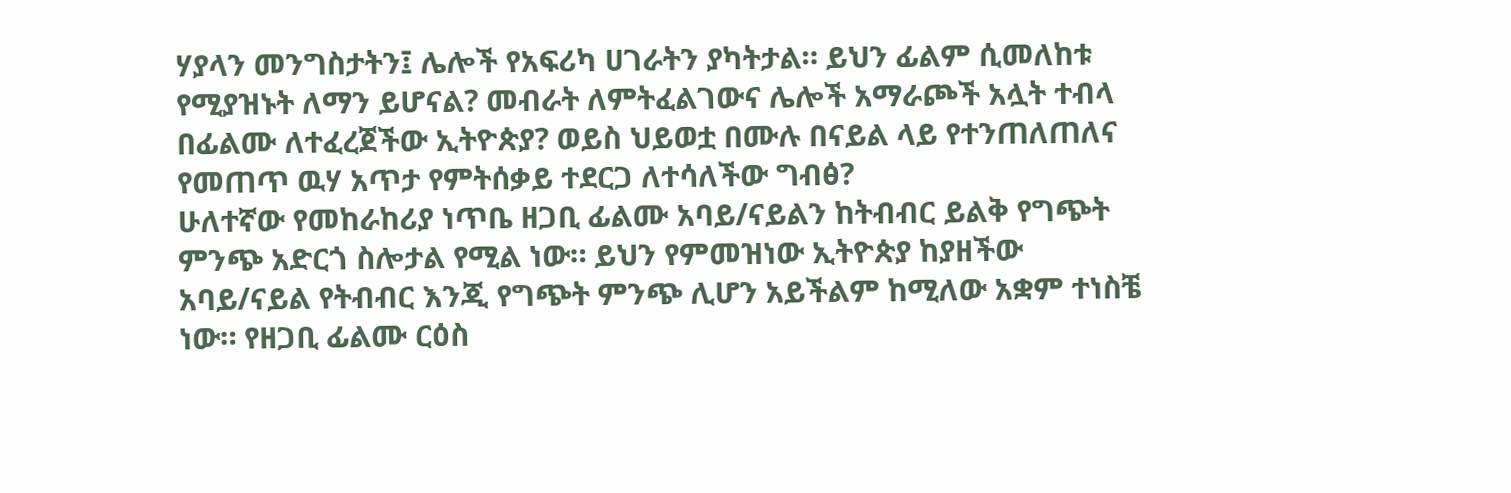ሃያላን መንግስታትን፤ ሌሎች የአፍሪካ ሀገራትን ያካትታል። ይህን ፊልም ሲመለከቱ የሚያዝኑት ለማን ይሆናል? መብራት ለምትፈልገውና ሌሎች አማራጮች አሏት ተብላ በፊልሙ ለተፈረጀችው ኢትዮጵያ? ወይስ ህይወቷ በሙሉ በናይል ላይ የተንጠለጠለና የመጠጥ ዉሃ አጥታ የምትሰቃይ ተደርጋ ለተሳለችው ግብፅ?
ሁለተኛው የመከራከሪያ ነጥቤ ዘጋቢ ፊልሙ አባይ/ናይልን ከትብብር ይልቅ የግጭት ምንጭ አድርጎ ስሎታል የሚል ነው። ይህን የምመዝነው ኢትዮጵያ ከያዘችው አባይ/ናይል የትብብር እንጂ የግጭት ምንጭ ሊሆን አይችልም ከሚለው አቋም ተነስቼ ነው። የዘጋቢ ፊልሙ ርዕስ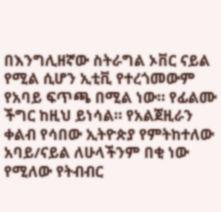በእንግሊዘኛው ስትራግል ኦቨር ናይል የሚል ሲሆን ኢቲቪ የተረጎመውም የአባይ ፍጥጫ በሚል ነው። የፊልሙ ችግር ከዚህ ይነሳል። የአልጀዚራን ቀልብ የሳበው ኢትዮጵያ የምትከተለው አባይ/ናይል ለሁላችንም በቂ ነው የሚለው የትብብር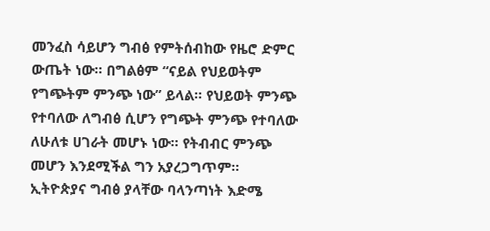መንፈስ ሳይሆን ግብፅ የምትሰብከው የዜሮ ድምር ውጤት ነው። በግልፅም “ናይል የህይወትም የግጭትም ምንጭ ነው” ይላል። የህይወት ምንጭ የተባለው ለግብፅ ሲሆን የግጭት ምንጭ የተባለው ለሁለቱ ሀገራት መሆኑ ነው። የትብብር ምንጭ መሆን እንደሚችል ግን አያረጋግጥም።
ኢትዮጵያና ግብፅ ያላቸው ባላንጣነት እድሜ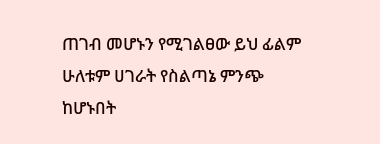ጠገብ መሆኑን የሚገልፀው ይህ ፊልም ሁለቱም ሀገራት የስልጣኔ ምንጭ ከሆኑበት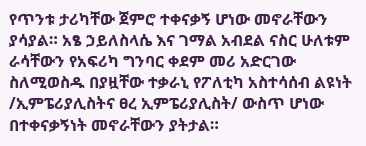የጥንቱ ታሪካቸው ጀምሮ ተቀናቃኝ ሆነው መኖራቸውን ያሳያል። አፄ ኃይለስላሴ እና ገማል አብደል ናስር ሁለቱም ራሳቸውን የአፍሪካ ግንባር ቀደም መሪ አድርገው ስለሚወስዱ በያዟቸው ተቃራኒ የፖለቲካ አስተሳሰብ ልዩነት /ኢምፔሪያሊስትና ፀረ ኢምፔሪያሊስት/ ውስጥ ሆነው በተቀናቃኝነት መኖራቸውን ያትታል።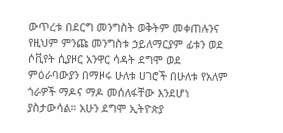ውጥረቱ በደርግ መንግስት ወቅትም መቀጠሉንና የዚህም ምንጩ መንግስቱ ኃይለማርያም ፊቱን ወደ ሶቪየት ሲያዞር አንዋር ሳዳት ደግሞ ወደ ምዕራባውያን በማዞሩ ሁለቱ ሀገሮች በሁለቱ የአለም ጎራዎች ማዶና ማዶ መሰለፋቸው እንደሆነ ያስታውሳል። አሁን ደግሞ ኢትዮጵያ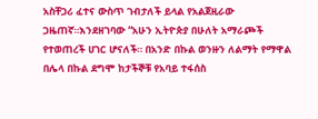አስቸጋሪ ፈተና ውስጥ ገብታለች ይላል የአልጀዚራው ጋዜጠኛ።እንደዘገባው “አሁን ኢትዮጵያ በሁለት አማራጮች የተወጠረች ሀገር ሆናለች። በአንድ በኩል ወንዙን ለልማት የማዋል በሌላ በኩል ደግሞ ከታችኞቹ የአባይ ተፋሰስ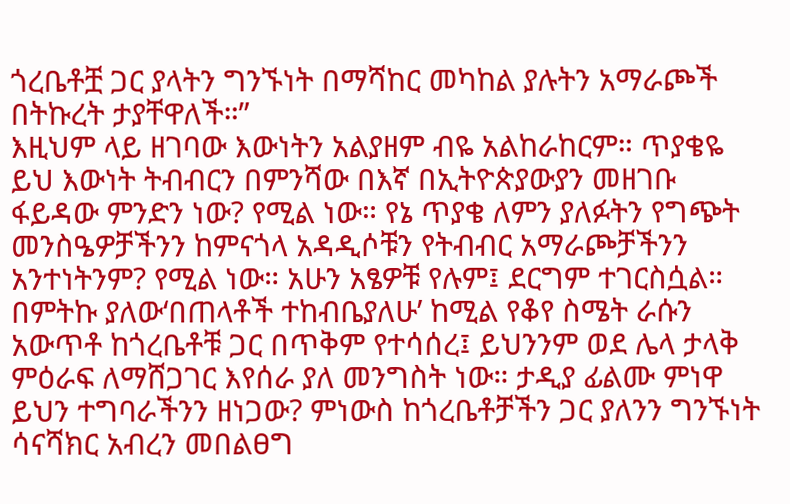ጎረቤቶቿ ጋር ያላትን ግንኙነት በማሻከር መካከል ያሉትን አማራጮች በትኩረት ታያቸዋለች።”
እዚህም ላይ ዘገባው እውነትን አልያዘም ብዬ አልከራከርም። ጥያቄዬ ይህ እውነት ትብብርን በምንሻው በእኛ በኢትዮጵያውያን መዘገቡ ፋይዳው ምንድን ነው? የሚል ነው። የኔ ጥያቄ ለምን ያለፉትን የግጭት መንስዔዎቻችንን ከምናጎላ አዳዲሶቹን የትብብር አማራጮቻችንን አንተነትንም? የሚል ነው። አሁን አፄዎቹ የሉም፤ ደርግም ተገርስሷል። በምትኩ ያለው‘በጠላቶች ተከብቤያለሁ’ ከሚል የቆየ ስሜት ራሱን አውጥቶ ከጎረቤቶቹ ጋር በጥቅም የተሳሰረ፤ ይህንንም ወደ ሌላ ታላቅ ምዕራፍ ለማሸጋገር እየሰራ ያለ መንግስት ነው። ታዲያ ፊልሙ ምነዋ ይህን ተግባራችንን ዘነጋው? ምነውስ ከጎረቤቶቻችን ጋር ያለንን ግንኙነት ሳናሻክር አብረን መበልፀግ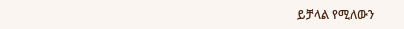ይቻላል የሚለውን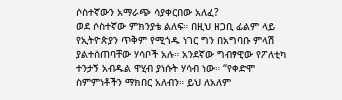ሶስተኛውን አማራጭ ሳያቀርበው አለፈ?
ወደ ሶስተኛው ምክንያቴ ልለፍ። በዚህ ዘጋቢ ፊልም ላይ የኢትዮጵያን ጥቅም የሚጎዱ ነገር ግን በአግባቡ ምላሽ ያልተሰጠባቸው ሃሳቦች አሉ። አንደኛው ግብፃዊው የፖለቲካ ተንታኝ አብዱል ዋሂብ ያነሱት ሃሳብ ነው። “የቀድሞ ስምምነቶችን ማክበር አለብን። ይህ ለአለም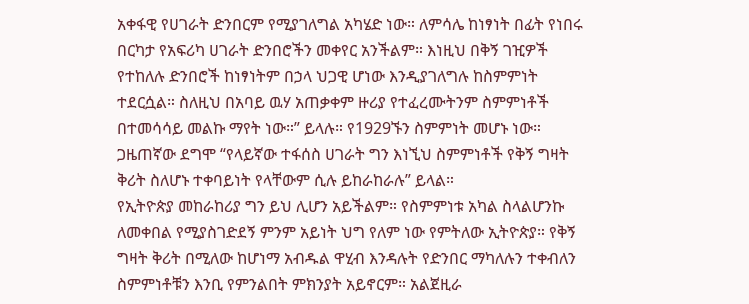አቀፋዊ የሀገራት ድንበርም የሚያገለግል አካሄድ ነው። ለምሳሌ ከነፃነት በፊት የነበሩ በርካታ የአፍሪካ ሀገራት ድንበሮችን መቀየር አንችልም። እነዚህ በቅኝ ገዢዎች የተከለሉ ድንበሮች ከነፃነትም በኃላ ህጋዊ ሆነው እንዲያገለግሉ ከስምምነት ተደርሷል። ስለዚህ በአባይ ዉሃ አጠቃቀም ዙሪያ የተፈረሙትንም ስምምነቶች በተመሳሳይ መልኩ ማየት ነው።” ይላሉ። የ1929ኙን ስምምነት መሆኑ ነው። ጋዜጠኛው ደግሞ “የላይኛው ተፋሰስ ሀገራት ግን እነኚህ ስምምነቶች የቅኝ ግዛት ቅሪት ስለሆኑ ተቀባይነት የላቸውም ሲሉ ይከራከራሉ” ይላል።
የኢትዮጵያ መከራከሪያ ግን ይህ ሊሆን አይችልም። የስምምነቱ አካል ስላልሆንኩ ለመቀበል የሚያስገድደኝ ምንም አይነት ህግ የለም ነው የምትለው ኢትዮጵያ። የቅኝ ግዛት ቅሪት በሚለው ከሆነማ አብዱል ዋሂብ እንዳሉት የድንበር ማካለሉን ተቀብለን ስምምነቶቹን እንቢ የምንልበት ምክንያት አይኖርም። አልጀዚራ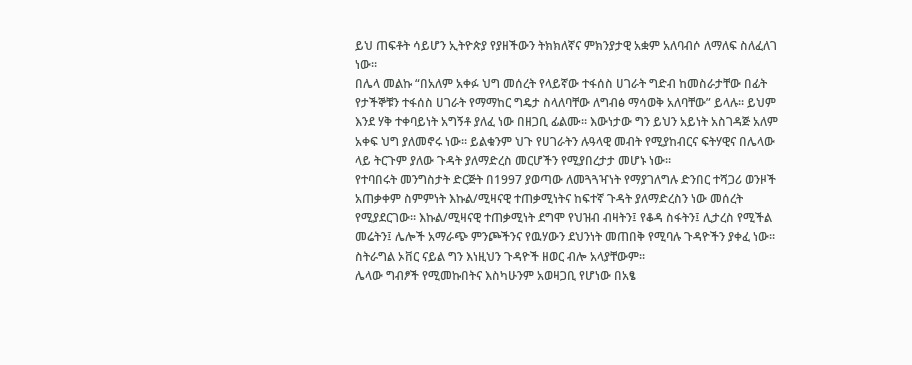ይህ ጠፍቶት ሳይሆን ኢትዮጵያ የያዘችውን ትክክለኛና ምክንያታዊ አቋም አለባብሶ ለማለፍ ስለፈለገ ነው።
በሌላ መልኩ “በአለም አቀፉ ህግ መሰረት የላይኛው ተፋሰስ ሀገራት ግድብ ከመስራታቸው በፊት የታችኞቹን ተፋሰስ ሀገራት የማማከር ግዴታ ስላለባቸው ለግብፅ ማሳወቅ አለባቸው” ይላሉ። ይህም እንደ ሃቅ ተቀባይነት አግኝቶ ያለፈ ነው በዘጋቢ ፊልሙ። እውነታው ግን ይህን አይነት አስገዳጅ አለም አቀፍ ህግ ያለመኖሩ ነው። ይልቁንም ህጉ የሀገራትን ሉዓላዊ መብት የሚያከብርና ፍትሃዊና በሌላው ላይ ትርጉም ያለው ጉዳት ያለማድረስ መርሆችን የሚያበረታታ መሆኑ ነው።
የተባበሩት መንግስታት ድርጅት በ1997 ያወጣው ለመጓጓዣነት የማያገለግሉ ድንበር ተሻጋሪ ወንዞች አጠቃቀም ስምምነት እኩል/ሚዛናዊ ተጠቃሚነትና ከፍተኛ ጉዳት ያለማድረስን ነው መሰረት የሚያደርገው። እኩል/ሚዛናዊ ተጠቃሚነት ደግሞ የህዝብ ብዛትን፤ የቆዳ ስፋትን፤ ሊታረስ የሚችል መሬትን፤ ሌሎች አማራጭ ምንጮችንና የዉሃውን ደህንነት መጠበቅ የሚባሉ ጉዳዮችን ያቀፈ ነው። ስትራግል ኦቨር ናይል ግን እነዚህን ጉዳዮች ዘወር ብሎ አላያቸውም።
ሌላው ግብፆች የሚመኩበትና እስካሁንም አወዛጋቢ የሆነው በአፄ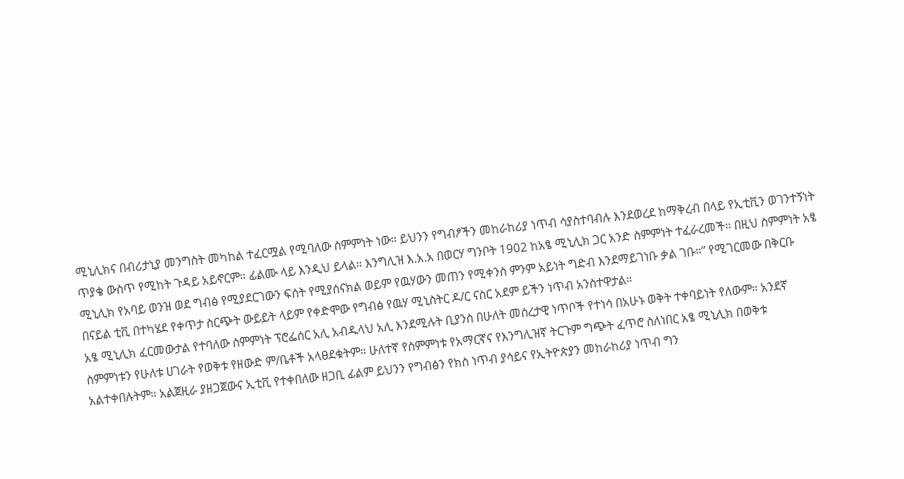ሚኒሊክና በብሪታኒያ መንግስት መካከል ተፈርሟል የሚባለው ስምምነት ነው። ይህንን የግብፆችን መከራከሪያ ነጥብ ሳያስተባብሉ እንደወረደ ከማቅረብ በላይ የኢቲቪን ወገንተኝነት ጥያቄ ውስጥ የሚከት ጉዳይ አይኖርም። ፊልሙ ላይ እንዲህ ይላል። እንግሊዝ እ.አ.አ በወርሃ ግንቦት 1902 ከአፄ ሚኒሊክ ጋር አንድ ስምምነት ተፈራረመች። በዚህ ስምምነት አፄ ሚኒሊክ የአባይ ወንዝ ወደ ግብፅ የሚያደርገውን ፍሰት የሚያሰናክል ወይም የዉሃውን መጠን የሚቀንስ ምንም አይነት ግድብ እንደማይገነቡ ቃል ገቡ።” የሚገርመው በቅርቡ በናይል ቲቪ በተካሄደ የቀጥታ ስርጭት ውይይት ላይም የቀድሞው የግብፅ የዉሃ ሚኒስትር ዶ/ር ናስር አደም ይችን ነጥብ አንስተዋታል።
አፄ ሚኒሊክ ፈርመውታል የተባለው ስምምነት ፕሮፌሰር አሊ አብዱላህ አሊ እንደሚሉት ቢያንስ በሁለት መሰረታዊ ነጥቦች የተነሳ በአሁኑ ወቅት ተቀባይነት የለውም። አንደኛ ስምምነቱን የሁለቱ ሀገራት የወቅቱ የዘውድ ም/ቤቶች አላፀደቁትም። ሁለተኛ የስምምነቱ የአማርኛና የእንግሊዝኛ ትርጉም ግጭት ፈጥሮ ስለነበር አፄ ሚኒሊክ በወቅቱ አልተቀበሉትም። አልጀዚራ ያዘጋጀውና ኢቲቪ የተቀበለው ዘጋቢ ፊልም ይህንን የግብፅን የክስ ነጥብ ያሳይና የኢትዮጵያን መከራከሪያ ነጥብ ግን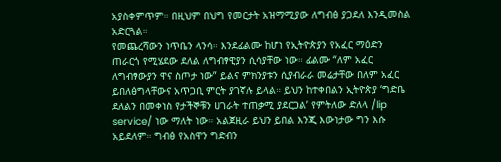አያስቀምጥም። በዚህም በህግ የመርታት አዝማሚያው ለግብፅ ያጋደለ እንዲመስል አድርጓል።
የመጨረሻውን ነጥቤን ላንሳ። እንደፊልሙ ከሆነ የኢትዮጵያን የአፈር ማዕድን ጠራርጎ የሚሄደው ደለል ለግብፃዊያን ሲሳያቸው ነው። ፊልሙ “ለም አፈር ለግብፃውያን ዋና ስጦታ ነው” ይልና ምክንያቱን ሲያብራራ መሬታቸው በለም አፈር ይበለፅግላቸውና አጥጋቢ ምርት ያገኛሉ ይላል። ይህን ከተቀበልን ኢትዮጵያ ‘ግድቤ ደለልን በመቀነስ የታችኞቹን ሀገራት ተጠቃሚ ያደርጋል’ የምትለው ድለላ /lip service/ ነው ማለት ነው። አልጀዚራ ይህን ይበል እንጂ እውነታው ግን እሱ አይደለም። ግብፅ የአስዋን ግድብን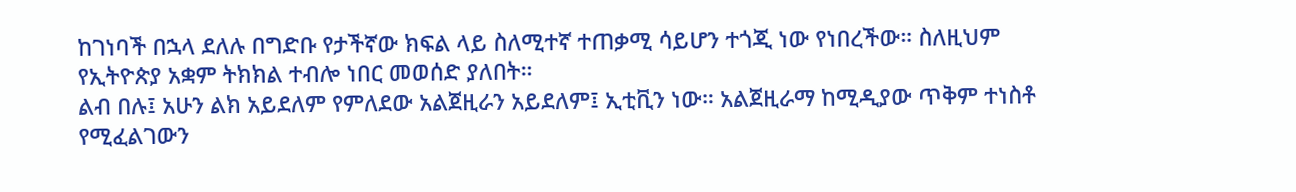ከገነባች በኋላ ደለሉ በግድቡ የታችኛው ክፍል ላይ ስለሚተኛ ተጠቃሚ ሳይሆን ተጎጂ ነው የነበረችው። ስለዚህም የኢትዮጵያ አቋም ትክክል ተብሎ ነበር መወሰድ ያለበት።
ልብ በሉ፤ አሁን ልክ አይደለም የምለደው አልጀዚራን አይደለም፤ ኢቲቪን ነው። አልጀዚራማ ከሚዲያው ጥቅም ተነስቶ የሚፈልገውን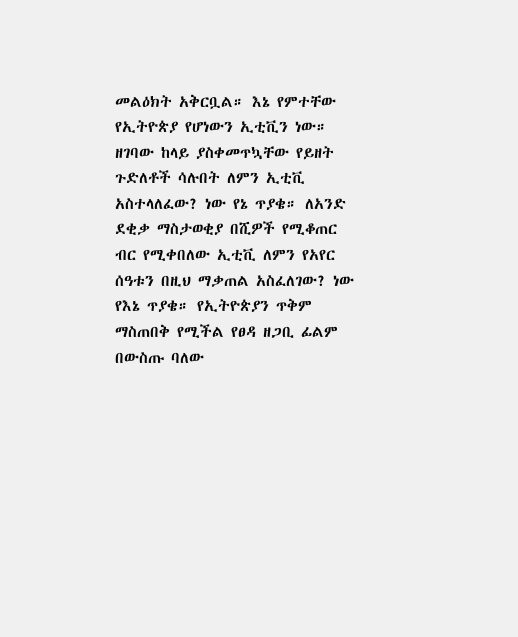መልዕክት አቅርቧል። እኔ የምተቸው የኢትዮጵያ የሆነውን ኢቲቪን ነው። ዘገባው ከላይ ያስቀመጥኳቸው የይዘት ጉድለቶች ሳሉበት ለምን ኢቲቪ አስተላለፈው? ነው የኔ ጥያቄ። ለአንድ ደቂቃ ማስታወቂያ በሺዎች የሚቆጠር ብር የሚቀበለው ኢቲቪ ለምን የአየር ሰዓቱን በዚህ ማቃጠል አስፈለገው? ነው የእኔ ጥያቄ። የኢትዮጵያን ጥቅም ማስጠበቅ የሚችል የፀዳ ዘጋቢ ፊልም በውስጡ ባለው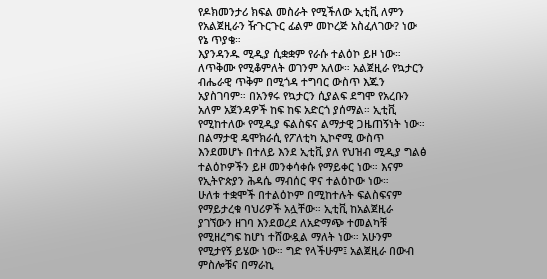የዶክመንታሪ ክፍል መስራት የሚችለው ኢቲቪ ለምን የአልጀዚራን ዥጉርጉር ፊልም መኮረጅ አስፈለገው? ነው የኔ ጥያቄ።
እያንዳንዱ ሚዲያ ሲቋቋም የራሱ ተልዕኮ ይዞ ነው። ለጥቅሙ የሚቆምለት ወገንም አለው። አልጀዚራ የኳታርን ብሔራዊ ጥቅም በሚጎዳ ተግባር ውስጥ እጁን አያስገባም። በአንፃሩ የኳታርን ሲያልፍ ደግሞ የአረቡን አለም አጀንዳዎች ከፍ ከፍ አድርጎ ያሰማል። ኢቲቪ የሚከተለው የሚዲያ ፍልስፍና ልማታዊ ጋዜጠኝነት ነው። በልማታዊ ዴሞክራሲ የፖለቲካ ኢኮኖሚ ውስጥ እንደመሆኑ በተለይ እንደ ኢቲቪ ያለ የህዝብ ሚዲያ ግልፅ ተልዕኮዎችን ይዞ መንቀሳቀሱ የማይቀር ነው። እናም የኢትዮጵያን ሕዳሴ ማብሰር ዋና ተልዕኮው ነው።
ሁለቱ ተቋሞች በተልዕኮም በሚከተሉት ፍልስፍናም የማይታረቁ ባህሪዎች አሏቸው። ኢቲቪ ከአልጀዚራ ያገኘውን ዘገባ እንደወረደ ለአድማጭ ተመልካቹ የሚዘረግፍ ከሆነ ተሸውዷል ማለት ነው። አሁንም የሚታየኝ ይሄው ነው። ግድ የላችሁም፤ አልጀዚራ በውብ ምስሎቹና በማራኪ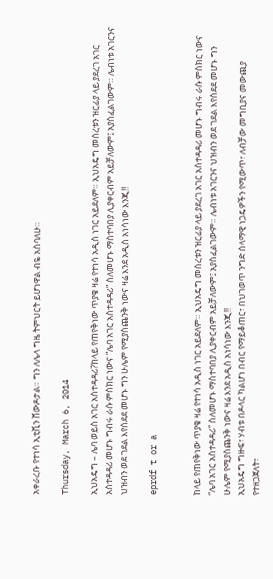አቀራረቡ የተነሳ ኢቲቪን ሸውዶታል። ግን ለሌላ ግዜ ትምህርት ይሆነዋል ብዬ አስባለሁ።

Thursday, March 6, 2014

ኢህአዴግ – ሌባ ወይስ አገር አስተዳዳሪ?ከላይ የጠየቅነው ጥያቄ ዛሬ የተነሳ አዲስ ነገር አይደለም። ኢህአዴግ መሰረቱን ዝርፊያ ላይ ያደረገ አገር አስተዳዳሪ መሆኑ ግብሩ ራሱ ምስክር ነውና “ሌባ አገር አስተዳዳሪ” ስለመሆኑ ማስተባበያ ሊያቀርብም አይቻለውም፤ አያስፈልገውም። ሌብነቱ አገርንና ህዝብን ወደ ገደል እየሰደደ መሆኑ ግን ሁሌም የሚያስጨንቅ ነውና ዛሬ እንደ አዲስ አነሳነው እንጂ!!

eprdf t or a


ከላይ የጠየቅነው ጥያቄ ዛሬ የተነሳ አዲስ ነገር አይደለም። ኢህአዴግ መሰረቱን ዝርፊያ ላይ ያደረገ አገር አስተዳዳሪ መሆኑ ግብሩ ራሱ ምስክር ነውና “ሌባ አገር አስተዳዳሪ” ስለመሆኑ ማስተባበያ ሊያቀርብም አይቻለውም፤ አያስፈልገውም። ሌብነቱ አገርንና ህዝብን ወደ ገደል እየሰደደ መሆኑ ግን ሁሌም የሚያስጨንቅ ነውና ዛሬ እንደ አዲስ አነሳነው እንጂ!!
ኢህአዴግ ግዙፍ፣ ሃብቱ በዶላር ካልሆነ በብር የማይቆጠር፣ በህገወጥ ንግድ ሰላማዊ ነጋዴዎችን የሚውጥ፣ ለብቻው መግቢያና መውጪያ የተዘጋጀለት፣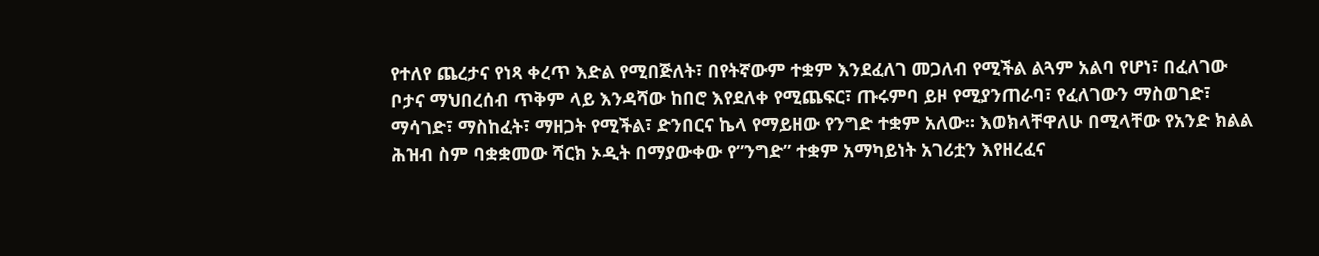የተለየ ጨረታና የነጻ ቀረጥ እድል የሚበጅለት፣ በየትኛውም ተቋም እንደፈለገ መጋለብ የሚችል ልጓም አልባ የሆነ፣ በፈለገው ቦታና ማህበረሰብ ጥቅም ላይ እንዳሻው ከበሮ እየደለቀ የሚጨፍር፣ ጡሩምባ ይዞ የሚያንጠራባ፣ የፈለገውን ማስወገድ፣ ማሳገድ፣ ማስከፈት፣ ማዘጋት የሚችል፣ ድንበርና ኬላ የማይዘው የንግድ ተቋም አለው። እወክላቸዋለሁ በሚላቸው የአንድ ክልል ሕዝብ ስም ባቋቋመው ሻርክ ኦዲት በማያውቀው የ”ንግድ” ተቋም አማካይነት አገሪቷን እየዘረፈና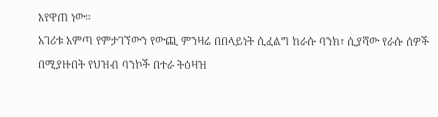እየዋጠ ነው።
አገሪቱ አምጣ የምታገኘውን የውጪ ምንዛሬ በበላይነት ሲፈልግ ከራሱ ባንክ፣ ሲያሻው የራሱ ሰዎች በሚያዙበት የህዝብ ባንኮች በተራ ትዕዛዝ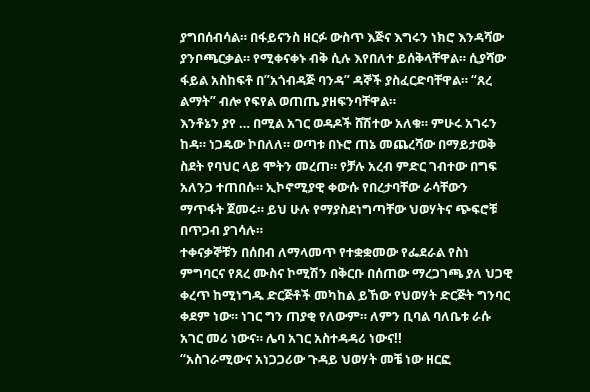ያግበሰብሳል። በፋይናንስ ዘርፉ ውስጥ እጅና እግሩን ነክሮ እንዳሻው ያንቦጫርቃል። የሚቀናቀኑ ብቅ ሲሉ እየበለተ ይሰቅላቸዋል። ሲያሻው ፋይል አስከፍቶ በ”አጎብዳጅ ባንዳ” ዳኞች ያስፈርድባቸዋል። “ጸረ ልማት” ብሎ የፍየል ወጠጤ ያዘፍንባቸዋል።
እንቶኔን ያየ … በሚል አገር ወዳዶች ሸሽተው አለቁ። ምሁሩ አገሩን ከዳ። ነጋዴው ኮበለለ። ወጣቱ በኑሮ ጠኔ መጨረሻው በማይታወቅ ስደት የባህር ላይ ሞትን መረጠ። የቻሉ አረብ ምድር ገብተው በግፍ አለንጋ ተጠበሱ። ኢኮኖሚያዊ ቀውሱ የበረታባቸው ራሳቸውን ማጥፋት ጀመሩ። ይህ ሁሉ የማያስደነግጣቸው ህወሃትና ጭፍሮቹ በጥጋብ ያገሳሉ።
ተቀናቃኞቹን በሰበብ ለማላመጥ የተቋቋመው የፌደራል የስነ ምግባርና የጸረ ሙስና ኮሚሽን በቅርቡ በሰጠው ማረጋገጫ ያለ ህጋዊ ቀረጥ ከሚነግዱ ድርጅቶች መካከል ይኸው የህወሃት ድርጅት ግንባር ቀደም ነው። ነገር ግን ጠያቂ የለውም። ለምን ቢባል ባለቤቱ ራሱ አገር መሪ ነውና። ሌባ አገር አስተዳዳሪ ነውና!!
“አስገራሚውና አነጋጋሪው ጉዳይ ህወሃት መቼ ነው ዘርፎ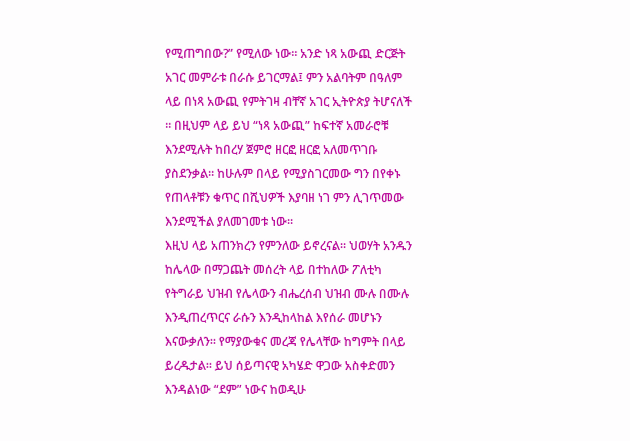የሚጠግበው?” የሚለው ነው። አንድ ነጻ አውጪ ድርጅት አገር መምራቱ በራሱ ይገርማል፤ ምን አልባትም በዓለም ላይ በነጻ አውጪ የምትገዛ ብቸኛ አገር ኢትዮጵያ ትሆናለች ። በዚህም ላይ ይህ “ነጻ አውጪ” ከፍተኛ አመራሮቹ እንደሚሉት ከበረሃ ጀምሮ ዘርፎ ዘርፎ አለመጥገቡ ያስደንቃል። ከሁሉም በላይ የሚያስገርመው ግን በየቀኑ የጠላቶቹን ቁጥር በሺህዎች እያባዘ ነገ ምን ሊገጥመው እንደሚችል ያለመገመቱ ነው።
እዚህ ላይ አጠንክረን የምንለው ይኖረናል። ህወሃት አንዱን ከሌላው በማጋጨት መሰረት ላይ በተከለው ፖለቲካ የትግራይ ህዝብ የሌላውን ብሔረሰብ ህዝብ ሙሉ በሙሉ እንዲጠረጥርና ራሱን እንዲከላከል እየሰራ መሆኑን እናውቃለን። የማያውቁና መረጃ የሌላቸው ከግምት በላይ ይረዱታል። ይህ ሰይጣናዊ አካሄድ ዋጋው አስቀድመን እንዳልነው “ደም” ነውና ከወዲሁ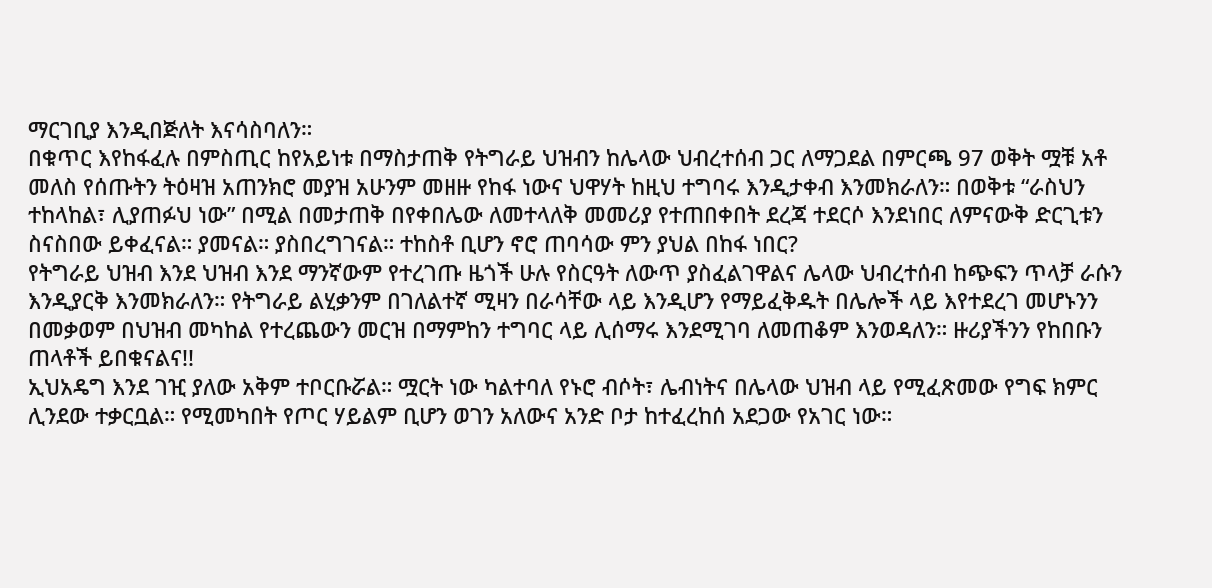ማርገቢያ እንዲበጅለት እናሳስባለን።
በቁጥር እየከፋፈሉ በምስጢር ከየአይነቱ በማስታጠቅ የትግራይ ህዝብን ከሌላው ህብረተሰብ ጋር ለማጋደል በምርጫ 97 ወቅት ሟቹ አቶ መለስ የሰጡትን ትዕዛዝ አጠንክሮ መያዝ አሁንም መዘዙ የከፋ ነውና ህዋሃት ከዚህ ተግባሩ እንዲታቀብ እንመክራለን። በወቅቱ “ራስህን ተከላከል፣ ሊያጠፉህ ነው” በሚል በመታጠቅ በየቀበሌው ለመተላለቅ መመሪያ የተጠበቀበት ደረጃ ተደርሶ እንደነበር ለምናውቅ ድርጊቱን ስናስበው ይቀፈናል። ያመናል። ያስበረግገናል። ተከስቶ ቢሆን ኖሮ ጠባሳው ምን ያህል በከፋ ነበር?
የትግራይ ህዝብ እንደ ህዝብ እንደ ማንኛውም የተረገጡ ዜጎች ሁሉ የስርዓት ለውጥ ያስፈልገዋልና ሌላው ህብረተሰብ ከጭፍን ጥላቻ ራሱን እንዲያርቅ እንመክራለን። የትግራይ ልሂቃንም በገለልተኛ ሚዛን በራሳቸው ላይ እንዲሆን የማይፈቅዱት በሌሎች ላይ እየተደረገ መሆኑንን በመቃወም በህዝብ መካከል የተረጨውን መርዝ በማምከን ተግባር ላይ ሊሰማሩ እንደሚገባ ለመጠቆም እንወዳለን። ዙሪያችንን የከበቡን ጠላቶች ይበቁናልና!!
ኢህአዴግ እንደ ገዢ ያለው አቅም ተቦርቡሯል። ሟርት ነው ካልተባለ የኑሮ ብሶት፣ ሌብነትና በሌላው ህዝብ ላይ የሚፈጽመው የግፍ ክምር ሊንደው ተቃርቧል። የሚመካበት የጦር ሃይልም ቢሆን ወገን አለውና አንድ ቦታ ከተፈረከሰ አደጋው የአገር ነው።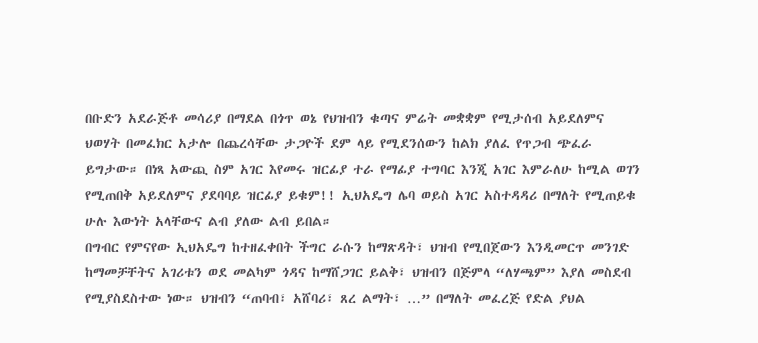በቡድን አደራጅቶ መሳሪያ በማደል በጎጥ ወኔ የህዝብን ቁጣና ምሬት መቋቋም የሚታሰብ አይደለምና ህወሃት በመፈክር አታሎ በጨረሳቸው ታጋዮች ደም ላይ የሚደንሰውን ከልክ ያለፈ የጥጋብ ጭፈራ ይግታው። በነጻ አውጪ ስም አገር እየመሩ ዝርፊያ ተራ የማፊያ ተግባር እንጂ አገር እምራለሁ ከሚል ወገን የሚጠበቅ አይደለምና ያደባባይ ዝርፊያ ይቁም!! ኢህአዴግ ሌባ ወይስ አገር አስተዳዳሪ በማለት የሚጠይቁ ሁሉ እውነት አላቸውና ልብ ያለው ልብ ይበል።
በግብር የምናየው ኢህአዴግ ከተዘፈቀበት ችግር ራሱን ከማጽዳት፣ ህዝብ የሚበጀውን እንዲመርጥ መንገድ ከማመቻቸትና አገሪቱን ወደ መልካም ጎዳና ከማሸጋገር ይልቅ፣ ህዝብን በጅምላ “ለሃጫም” እያለ መስደብ የሚያስደስተው ነው። ህዝብን “ጠባብ፣ አሸባሪ፣ ጸረ ልማት፣ …” በማለት መፈረጅ የድል ያህል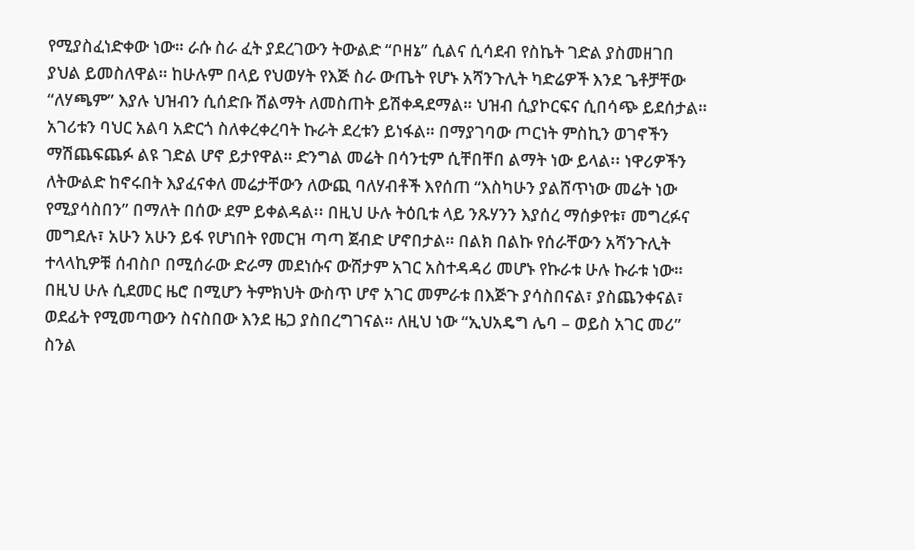የሚያስፈነድቀው ነው። ራሱ ስራ ፈት ያደረገውን ትውልድ “ቦዘኔ” ሲልና ሲሳደብ የስኬት ገድል ያስመዘገበ ያህል ይመስለዋል። ከሁሉም በላይ የህወሃት የእጅ ስራ ውጤት የሆኑ አሻንጉሊት ካድሬዎች እንደ ጌቶቻቸው “ለሃጫም” እያሉ ህዝብን ሲሰድቡ ሽልማት ለመስጠት ይሽቀዳደማል። ህዝብ ሲያኮርፍና ሲበሳጭ ይደሰታል። አገሪቱን ባህር አልባ አድርጎ ስለቀረቀረባት ኩራት ደረቱን ይነፋል። በማያገባው ጦርነት ምስኪን ወገኖችን ማሽጨፍጨፉ ልዩ ገድል ሆኖ ይታየዋል። ድንግል መሬት በሳንቲም ሲቸበቸበ ልማት ነው ይላል፡፡ ነዋሪዎችን ለትውልድ ከኖሩበት እያፈናቀለ መሬታቸውን ለውጪ ባለሃብቶች እየሰጠ “እስካሁን ያልሸጥነው መሬት ነው የሚያሳስበን” በማለት በሰው ደም ይቀልዳል፡፡ በዚህ ሁሉ ትዕቢቱ ላይ ንጹሃንን እያሰረ ማሰቃየቱ፣ መግረፉና መግደሉ፣ አሁን አሁን ይፋ የሆነበት የመርዝ ጣጣ ጀብድ ሆኖበታል። በልክ በልኩ የሰራቸውን አሻንጉሊት ተላላኪዎቹ ሰብስቦ በሚሰራው ድራማ መደነሱና ውሸታም አገር አስተዳዳሪ መሆኑ የኩራቱ ሁሉ ኩራቱ ነው። በዚህ ሁሉ ሲደመር ዜሮ በሚሆን ትምክህት ውስጥ ሆኖ አገር መምራቱ በእጅጉ ያሳስበናል፣ ያስጨንቀናል፣ ወደፊት የሚመጣውን ስናስበው እንደ ዜጋ ያስበረግገናል። ለዚህ ነው “ኢህአዴግ ሌባ – ወይስ አገር መሪ” ስንል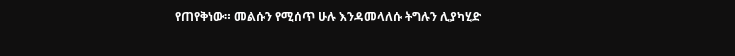የጠየቅነው። መልሱን የሚሰጥ ሁሉ እንዳመላለሱ ትግሉን ሊያካሂድ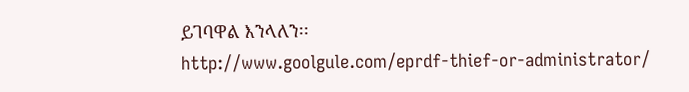ይገባዋል እንላለን፡፡
http://www.goolgule.com/eprdf-thief-or-administrator/